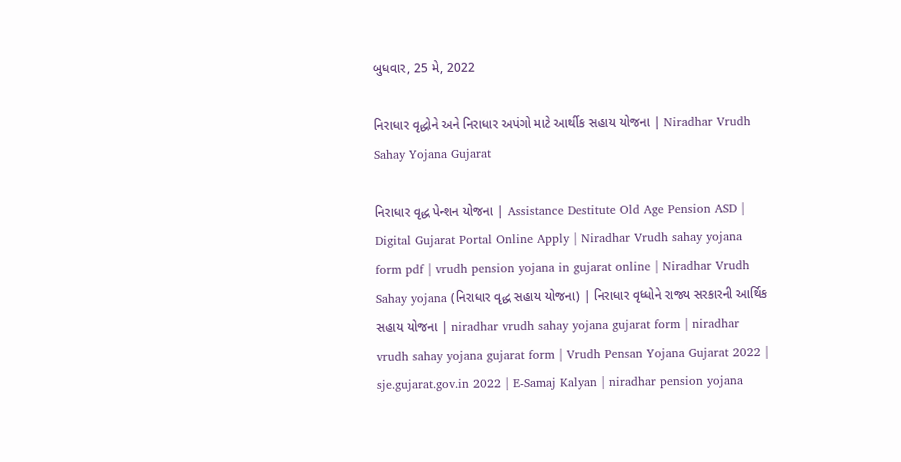બુધવાર, 25 મે, 2022

નિરાધાર વૃદ્ધોને અને નિરાધાર અપંગો માટે આર્થીક સહાય યોજના | Niradhar Vrudh Sahay Yojana Gujarat

નિરાધાર વૃદ્ધ પેન્શન યોજના | Assistance Destitute Old Age Pension ASD | Digital Gujarat Portal Online Apply | Niradhar Vrudh sahay yojana form pdf | vrudh pension yojana in gujarat online | Niradhar Vrudh Sahay yojana (નિરાધાર વૃદ્ધ સહાય યોજના) | નિરાધાર વૃધ્ધોને રાજ્ય સરકારની આર્થિક સહાય યોજના | niradhar vrudh sahay yojana gujarat form | niradhar vrudh sahay yojana gujarat form | Vrudh Pensan Yojana Gujarat 2022 | sje.gujarat.gov.in 2022 | E-Samaj Kalyan | niradhar pension yojana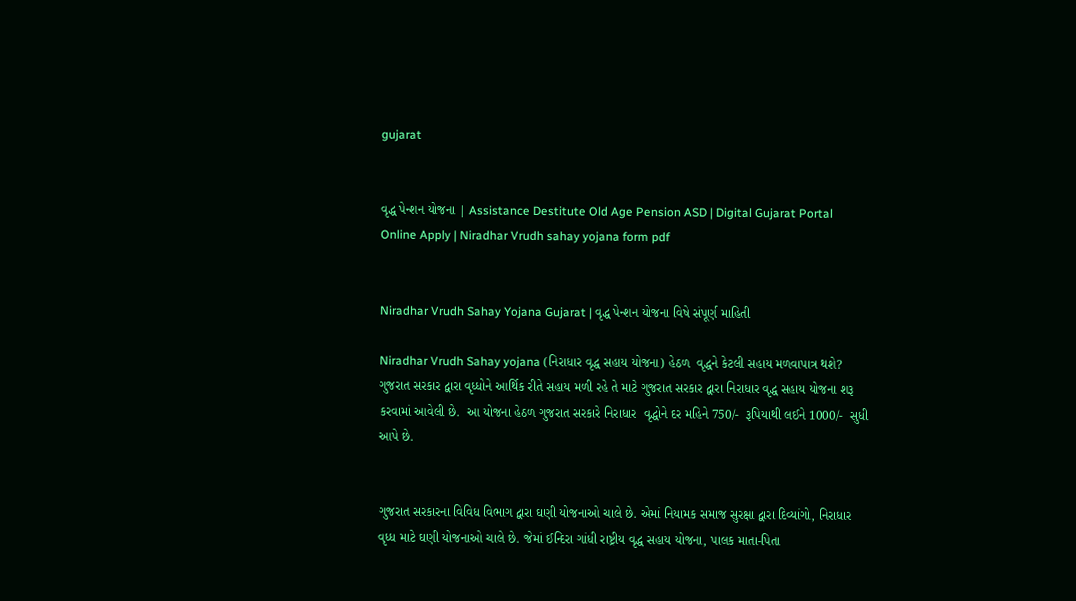gujarat


વૃદ્ધ પેન્શન યોજના | Assistance Destitute Old Age Pension ASD | Digital Gujarat Portal Online Apply | Niradhar Vrudh sahay yojana form pdf


Niradhar Vrudh Sahay Yojana Gujarat | વૃદ્ધ પેન્શન યોજના વિષે સંપૂર્ણ માહિતી

Niradhar Vrudh Sahay yojana (નિરાધાર વૃદ્ધ સહાય યોજના) હેઠળ  વૃદ્ધને કેટલી સહાય મળવાપાત્ર થશે?  ગુજરાત સરકાર દ્વારા વૃધ્ધોને આર્થિક રીતે સહાય મળી રહે તે માટે ગુજરાત સરકાર દ્વારા નિરાધાર વૃદ્ધ સહાય યોજના શરૂ કરવામાં આવેલી છે.  આ યોજના હેઠળ ગુજરાત સરકારે નિરાધાર  વૃદ્ધોને દર મહિને 750/-  રૂપિયાથી લઈને 1000/-  સુધી આપે છે.


ગુજરાત સરકારના વિવિધ વિભાગ દ્વારા ઘણી યોજનાઓ ચાલે છે. એમાં નિયામક સમાજ સુરક્ષા દ્વારા દિવ્યાંગો, નિરાધાર વૃધ્ધ માટે ઘણી યોજનાઓ ચાલે છે. જેમાં ઈન્‍દિરા ગાંધી રાષ્ટ્રીય વૃદ્ધ સહાય યોજના, પાલક માતા-પિતા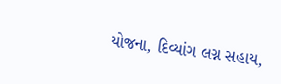યોજના, દિવ્યાંગ લગ્ન સહાય,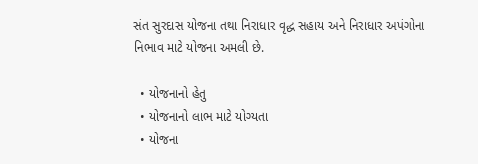સંત સુરદાસ યોજના તથા નિરાધાર વૃદ્ધ સહાય અને નિરાધાર અપંગોના નિભાવ માટે યોજના અમલી છે.

  • યોજનાનો હેતુ
  • યોજનાનો લાભ માટે યોગ્યતા
  • યોજના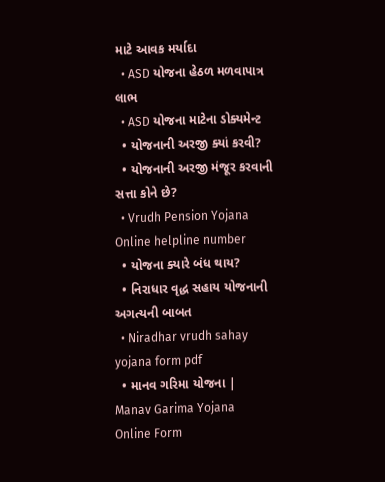માટે આવક મર્યાદા
  • ASD યોજના હેઠળ મળવાપાત્ર લાભ
  • ASD યોજના માટેના ડોક્યમેન્‍ટ
  • યોજનાની અરજી ક્યાં કરવી?
  • યોજનાની અરજી મંજૂર કરવાની સત્તા કોને છે?
  • Vrudh Pension Yojana Online helpline number
  • યોજના ક્યારે બંધ થાય?
  • નિરાધાર વૃદ્ધ સહાય યોજનાની અગત્યની બાબત
  • Niradhar vrudh sahay yojana form pdf
  • માનવ ગરિમા યોજના | Manav Garima Yojana Online Form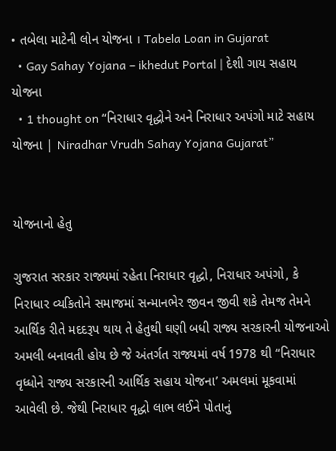• તબેલા માટેની લોન યોજના । Tabela Loan in Gujarat
  • Gay Sahay Yojana – ikhedut Portal | દેશી ગાય સહાય યોજના
  • 1 thought on “નિરાધાર વૃદ્ધોને અને નિરાધાર અપંગો માટે સહાય યોજના | Niradhar Vrudh Sahay Yojana Gujarat”


યોજનાનો હેતુ

ગુજરાત સરકાર રાજ્યમાં રહેતા નિરાધાર વૃદ્ધો, નિરાધાર અપંગો, કે નિરાધાર વ્યકિતોને સમાજમાં સન્માનભેર જીવન જીવી શકે તેમજ તેમને આર્થિક રીતે મદદરૂપ થાય તે હેતુથી ઘણી બધી રાજ્ય સરકારની યોજનાઓ અમલી બનાવતી હોય છે જે અંતર્ગત રાજ્યમાં વર્ષ 1978 થી “નિરાધાર વૃધ્ધોને રાજ્ય સરકારની આર્થિક સહાય યોજના’ અમલમાં મૂકવામાં આવેલી છે. જેથી નિરાધાર વૃદ્ધો લાભ લઈને પોતાનું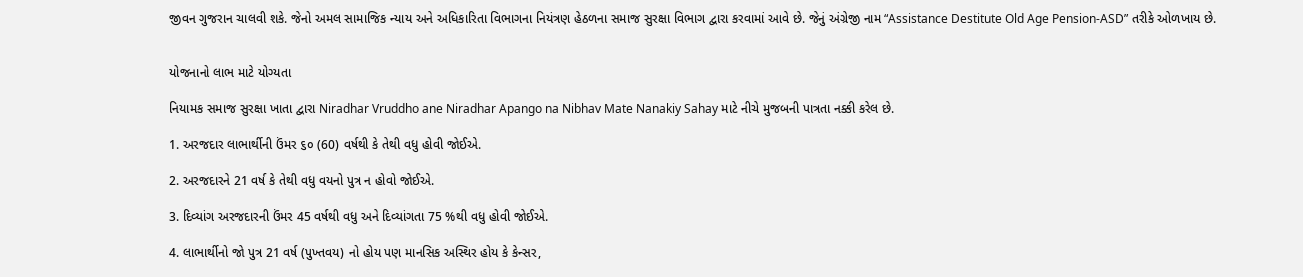જીવન ગુજરાન ચાલવી શકે. જેનો અમલ સામાજિક ન્યાય અને અધિકારિતા વિભાગના નિયંત્રણ હેઠળના સમાજ સુરક્ષા વિભાગ દ્વારા કરવામાં આવે છે. જેનું અંગ્રેજી નામ “Assistance Destitute Old Age Pension-ASD” તરીકે ઓળખાય છે.


યોજનાનો લાભ માટે યોગ્યતા

નિયામક સમાજ સુરક્ષા ખાતા દ્વારા Niradhar Vruddho ane Niradhar Apango na Nibhav Mate Nanakiy Sahay માટે નીચે મુજબની પાત્રતા નક્કી કરેલ છે.

1. અરજદાર લાભાર્થીની ઉંમર ૬૦ (60) વર્ષથી કે તેથી વધુ હોવી જોઈએ.

2. અરજદારને 21 વર્ષ કે તેથી વધુ વયનો પુત્ર ન હોવો જોઈએ.

3. દિવ્યાંગ અરજદારની ઉંમર 45 વર્ષથી વધુ અને દિવ્યાંગતા 75 %થી વધુ હોવી જોઈએ.

4. લાભાર્થીનો જો પુત્ર 21 વર્ષ (પુખ્તવય) નો હોય પણ માનસિક અસ્થિર હોય કે કેન્સર,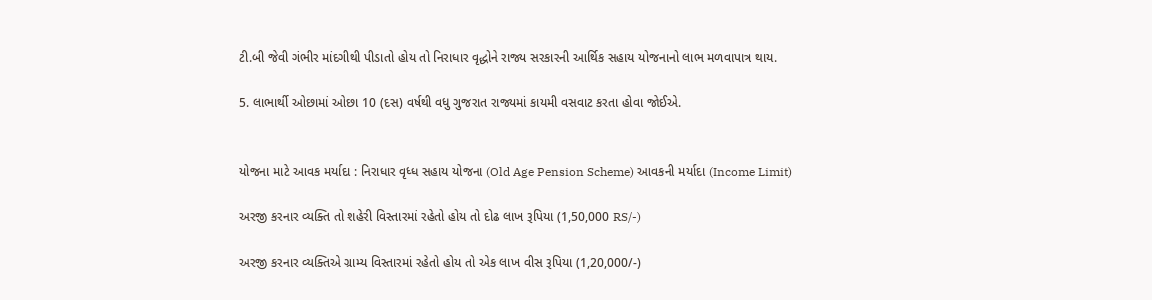ટી.બી જેવી ગંભીર માંદગીથી પીડાતો હોય તો નિરાધાર વૃદ્ધોને રાજ્ય સરકારની આર્થિક સહાય યોજનાનો લાભ મળવાપાત્ર થાય.

5. લાભાર્થી ઓછામાં ઓછા 10 (દસ) વર્ષથી વધુ ગુજરાત રાજ્યમાં કાયમી વસવાટ કરતા હોવા જોઈએ.


યોજના માટે આવક મર્યાદા : નિરાધાર વૃધ્ધ સહાય યોજના (Old Age Pension Scheme) આવકની મર્યાદા (Income Limit)

અરજી કરનાર વ્યક્તિ તો શહેરી વિસ્તારમાં રહેતો હોય તો દોઢ લાખ રૂપિયા (1,50,000 RS/-)

અરજી કરનાર વ્યક્તિએ ગ્રામ્ય વિસ્તારમાં રહેતો હોય તો એક લાખ વીસ રૂપિયા (1,20,000/-)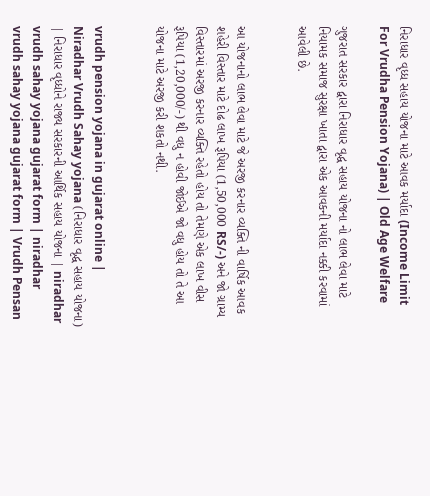નિરાધાર વૃધ્ધ સહાય યોજના માટે આવક મર્યાદા (Income Limit For Vrudha Pension Yojana) | Old Age Welfare

ગુજરાત સરકાર દ્વારા નિરાધાર વૃદ્ધ સહાય યોજના નો લાભ લેવા માટે નિયામક સમાજ સુરક્ષા ખાતા દ્વારા એક આવકની મર્યાદા નક્કી કરવામાં આવેલી છે.


આ યોજનાનો લાભ લેવા માટે જે અરજી કરનાર વ્યક્તિ ની વાર્ષિક આવક શહેરી વિસ્તાર માટે દોઢ લાખ રૂપિયા (1,50,000 RS/-) અને જો ગ્રામ્ય વિસ્તારમાં અરજી કરનાર વ્યક્તિ રહેતો હોય તો તેમણે એક લાખ વીસ રૂપિયા (1,20,000/-) થી વધુ ન હોવી જોઈએ જો વધુ હોય તો તે આ યોજના માટે અરજી કરી શકતો નથી.


vrudh pension yojana in gujarat online | Niradhar Vrudh Sahay yojana (નિરાધાર વૃદ્ધ સહાય યોજના) | નિરાધાર વૃધ્ધોને રાજ્ય સરકારની આર્થિક સહાય યોજના | niradhar vrudh sahay yojana gujarat form | niradhar vrudh sahay yojana gujarat form | Vrudh Pensan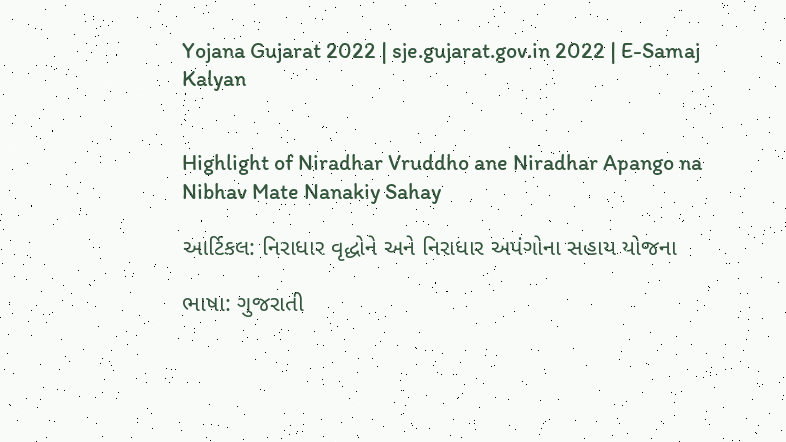Yojana Gujarat 2022 | sje.gujarat.gov.in 2022 | E-Samaj Kalyan


Highlight of Niradhar Vruddho ane Niradhar Apango na Nibhav Mate Nanakiy Sahay

આર્ટિકલ: નિરાધાર વૃદ્ધોને અને નિરાધાર અપંગોના સહાય યોજના

ભાષા: ગુજરાતી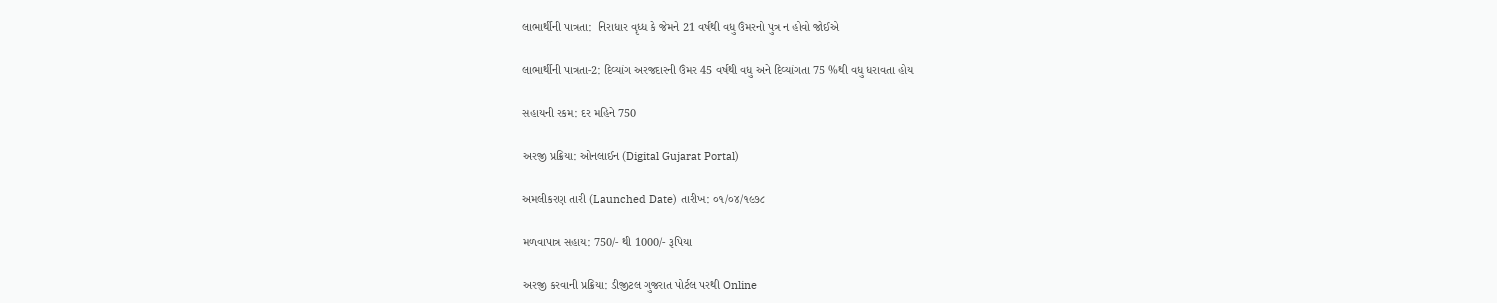લાભાર્થીની પાત્રતા:  નિરાધાર વૃધ્ધ કે જેમને 21 વર્ષથી વધુ ઉંમરનો પુત્ર ન હોવો જોઈએ

લાભાર્થીની પાત્રતા-2: દિવ્યાંગ અરજદારની ઉંમર 45 વર્ષથી વધુ અને દિવ્યાંગતા 75 %થી વધુ ધરાવતા હોય

સહાયની રકમ: દર મહિને 750

અરજી પ્રક્રિયા: ઓનલાઈન (Digital Gujarat Portal)

અમલીકરણ તારી (Launched Date) તારીખ: ૦૧/૦૪/૧૯૭૮

મળવાપાત્ર સહાય: 750/- થી 1000/- રૂપિયા

અરજી કરવાની પ્રક્રિયા: ડીજીટલ ગુજરાત પોર્ટલ પરથી Online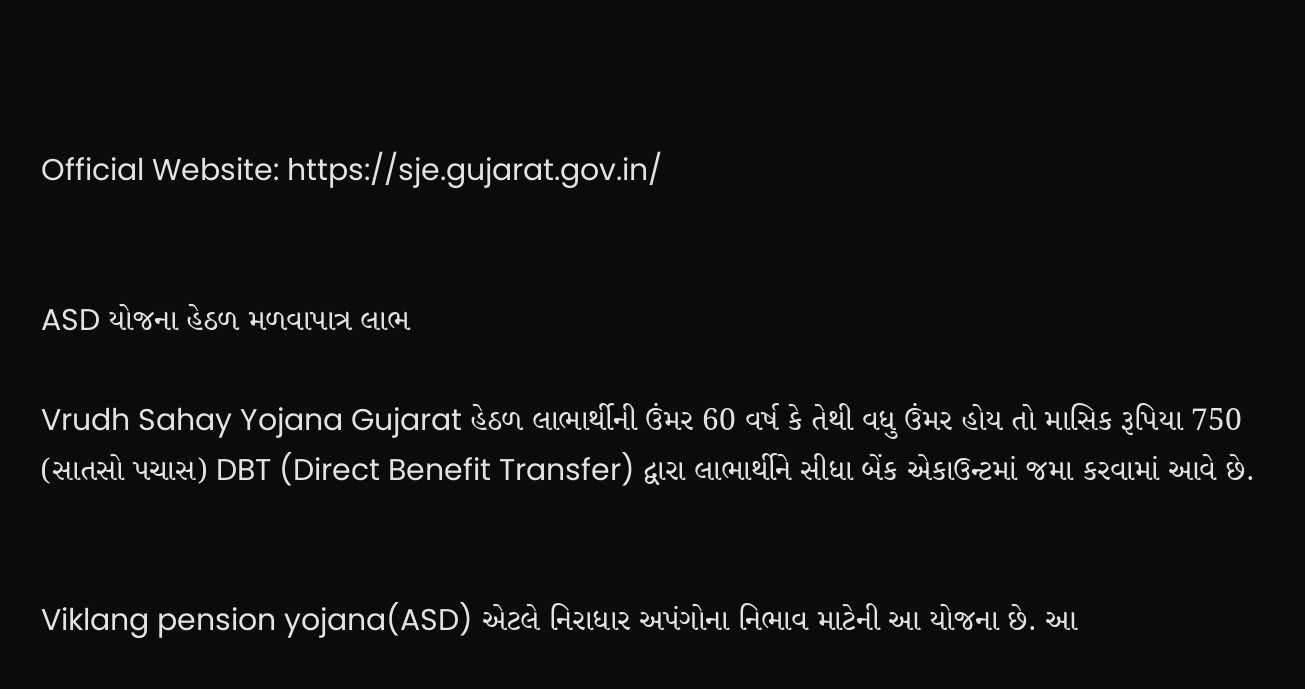Official Website: https://sje.gujarat.gov.in/


ASD યોજના હેઠળ મળવાપાત્ર લાભ

Vrudh Sahay Yojana Gujarat હેઠળ લાભાર્થીની ઉંમર 60 વર્ષ કે તેથી વધુ ઉંમર હોય તો માસિક રૂપિયા 750 (સાતસો પચાસ) DBT (Direct Benefit Transfer) દ્વારા લાભાર્થીને સીધા બેંક એકાઉન્ટમાં જમા કરવામાં આવે છે.


Viklang pension yojana(ASD) એટલે નિરાધાર અપંગોના નિભાવ માટેની આ યોજના છે. આ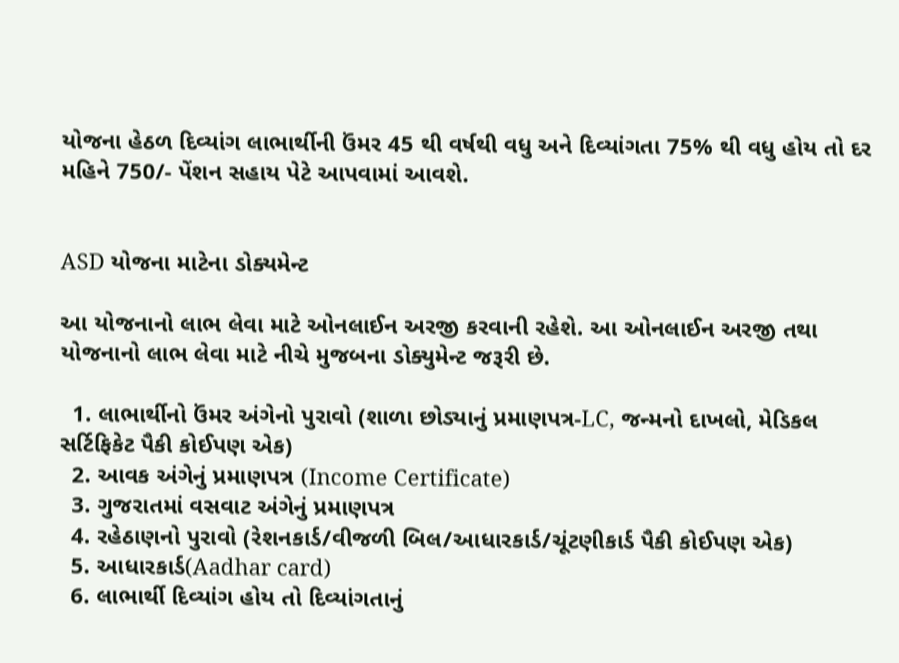યોજના હેઠળ દિવ્યાંગ લાભાર્થીની ઉંમર 45 થી વર્ષથી વધુ અને દિવ્યાંગતા 75% થી વધુ હોય તો દર મહિને 750/- પેંશન સહાય પેટે આપવામાં આવશે.


ASD યોજના માટેના ડોક્યમેન્‍ટ

આ યોજનાનો લાભ લેવા માટે ઓનલાઈન અરજી કરવાની રહેશે. આ ઓનલાઈન અરજી તથા યોજનાનો લાભ લેવા માટે નીચે મુજબના ડોક્યુમેન્‍ટ જરૂરી છે.

  1. લાભાર્થીનો ઉંમર અંગેનો પુરાવો (શાળા છોડ્યાનું પ્રમાણપત્ર-LC, જન્મનો દાખલો, મેડિકલ સર્ટિફિકેટ પૈકી કોઈપણ એક)
  2. આવક અંગેનું પ્રમાણપત્ર (Income Certificate)
  3. ગુજરાતમાં વસવાટ અંગેનું પ્રમાણપત્ર
  4. રહેઠાણનો પુરાવો (રેશનકાર્ડ/વીજળી બિલ/આધારકાર્ડ/ચૂંટણીકાર્ડ પૈકી કોઈપણ એક)
  5. આધારકાર્ડ(Aadhar card)
  6. લાભાર્થી દિવ્યાંગ હોય તો દિવ્યાંગતાનું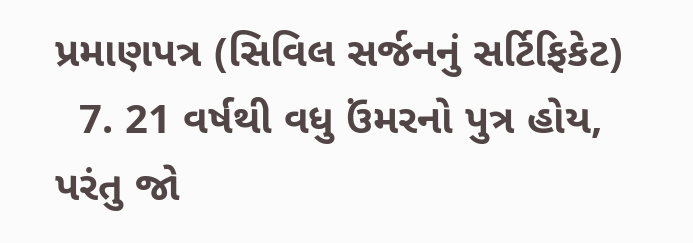પ્રમાણપત્ર (સિવિલ સર્જનનું સર્ટિફિકેટ)
  7. 21 વર્ષથી વધુ ઉંમરનો પુત્ર હોય, પરંતુ જો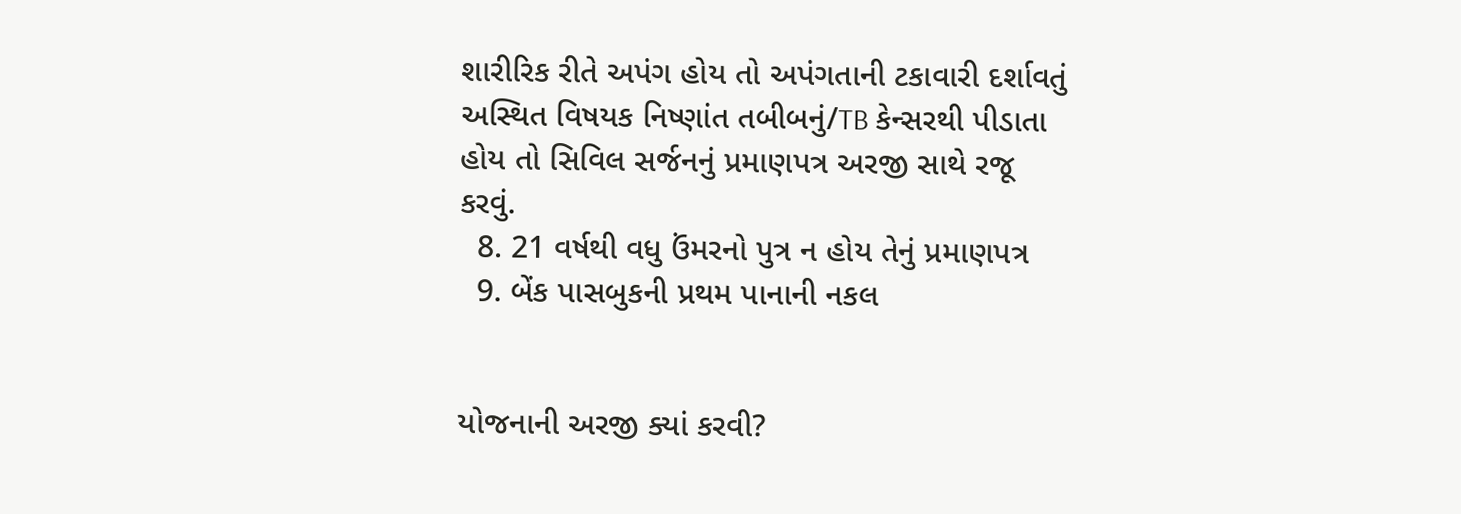શારીરિક રીતે અપંગ હોય તો અપંગતાની ટકાવારી દર્શાવતું અસ્થિત વિષયક નિષ્ણાંત તબીબનું/TB કેન્‍સરથી પીડાતા હોય તો સિવિલ સર્જનનું પ્રમાણપત્ર અરજી સાથે રજૂ કરવું.
  8. 21 વર્ષથી વધુ ઉંમરનો પુત્ર ન હોય તેનું પ્રમાણપત્ર
  9. બેંક પાસબુકની પ્રથમ પાનાની નકલ


યોજનાની અરજી ક્યાં કરવી?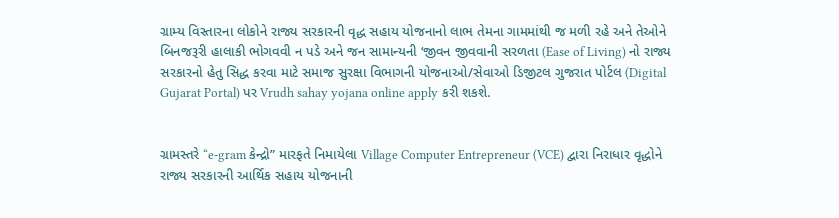ગ્રામ્ય વિસ્તારના લોકોને રાજ્ય સરકારની વૃદ્ધ સહાય યોજનાનો લાભ તેમના ગામમાંથી જ મળી રહે અને તેઓને બિનજરૂરી હાલાકી ભોગવવી ન પડે અને જન સામાન્યની ‘જીવન જીવવાની સરળતા (Ease of Living) નો રાજ્ય સરકારનો હેતુ સિદ્ધ કરવા માટે સમાજ સુરક્ષા વિભાગની યોજનાઓ/સેવાઓ ડિજીટલ ગુજરાત પોર્ટલ (Digital Gujarat Portal) પર Vrudh sahay yojana online apply કરી શકશે.


ગ્રામસ્તરે “e-gram કેન્‍દ્રો” મારફતે નિમાયેલા Village Computer Entrepreneur (VCE) દ્વારા નિરાધાર વૃદ્ધોને રાજ્ય સરકારની આર્થિક સહાય યોજનાની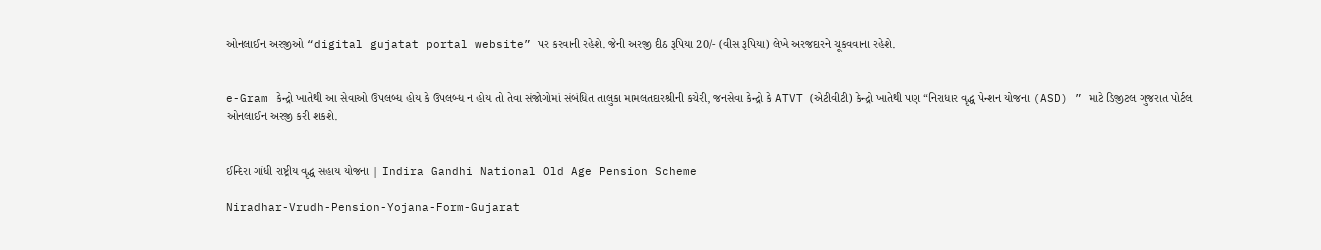ઓનલાઈન અરજીઓ “digital gujatat portal website” પર કરવાની રહેશે. જેની અરજી દીઠ રૂપિયા 20/- (વીસ રૂપિયા) લેખે અરજદારને ચૂકવવાના રહેશે.


e-Gram કેન્‍દ્રો ખાતેથી આ સેવાઓ ઉપલબ્ધ હોય કે ઉપલબ્ધ ન હોય તો તેવા સંજોગોમાં સંબંધિત તાલુકા મામલતદારશ્રીની કચેરી, જનસેવા કેન્‍દ્રો કે ATVT (એટીવીટી) કેન્‍દ્રો ખાતેથી પણ “નિરાધાર વૃદ્ધ પેન્‍શન યોજના (ASD) ” માટે ડિજીટલ ગુજરાત પોર્ટલ ઓનલાઈન અરજી કરી શકશે.


ઈન્દિરા ગાંધી રાષ્ટ્રીય વૃદ્ધ સહાય યોજના | Indira Gandhi National Old Age Pension Scheme

Niradhar-Vrudh-Pension-Yojana-Form-Gujarat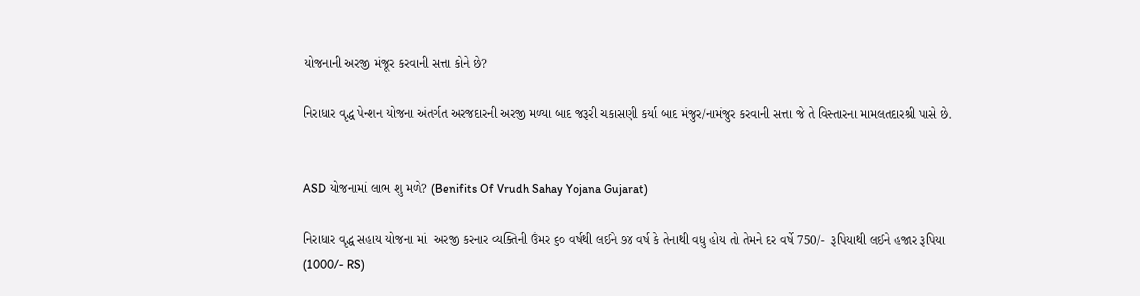યોજનાની અરજી મંજૂર કરવાની સત્તા કોને છે?

નિરાધાર વૃદ્ધ પેન્શન યોજના અંતર્ગત અરજદારની અરજી મળ્યા બાદ જરૂરી ચકાસણી કર્યા બાદ મંજુર/નામંજુર કરવાની સત્તા જે તે વિસ્તારના મામલતદારશ્રી પાસે છે.


ASD યોજનામાં લાભ શુ મળે? (Benifits Of Vrudh Sahay Yojana Gujarat)

નિરાધાર વૃદ્ધ સહાય યોજના માં  અરજી કરનાર વ્યક્તિની ઉંમર ૬૦ વર્ષથી લઈને ૭૪ વર્ષ કે તેનાથી વધુ હોય તો તેમને દર વર્ષે 750/-  રૂપિયાથી લઈને હજાર રૂપિયા  (1000/- RS)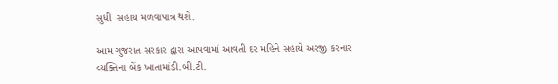સુધી  સહાય મળવાપાત્ર થશે.

આમ ગુજરાત સરકાર દ્વારા આપવામાં આવતી દર મહિને સહાયે અરજી કરનાર વ્યક્તિના બેંક ખાતામાંડી.બી.ટી.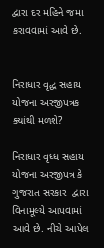દ્વારા દર મહિને જમા કરાવવામાં આવે છે.


નિરાધાર વૃદ્ધ સહાય યોજના અરજીપત્રક ક્યાંથી મળશે?

નિરાધાર વૃધ્ધ સહાય યોજના અરજીપત્ર કે ગુજરાત સરકાર  દ્વારા વિનામૂલ્યે આપવામાં આવે છે. નીચે આપેલ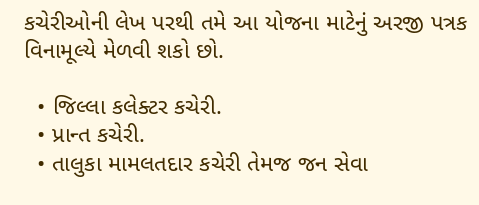કચેરીઓની લેખ પરથી તમે આ યોજના માટેનું અરજી પત્રક વિનામૂલ્યે મેળવી શકો છો.

  • જિલ્લા કલેક્ટર કચેરી.
  • પ્રાન્ત કચેરી.
  • તાલુકા મામલતદાર કચેરી તેમજ જન સેવા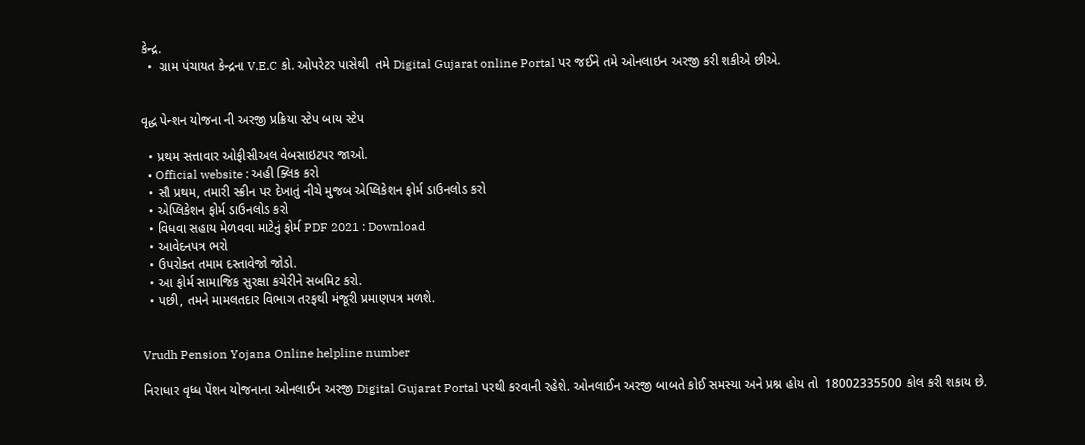કેન્‍દ્ર.
  •  ગ્રામ પંચાયત કેન્દ્રના V.E.C કો. ઓપરેટર પાસેથી  તમે Digital Gujarat online Portal પર જઈને તમે ઓનલાઇન અરજી કરી શકીએ છીએ.


વૃદ્ધ પેન્શન યોજના ની અરજી પ્રક્રિયા સ્ટેપ બાય સ્ટેપ

  • પ્રથમ સત્તાવાર ઓફીસીઅલ વેબસાઇટપર જાઓ.
  • Official website : અહી ક્લિક કરો
  • સૌ પ્રથમ, તમારી સ્ક્રીન પર દેખાતું નીચે મુજબ એપ્લિકેશન ફોર્મ ડાઉનલોડ કરો
  • એપ્લિકેશન ફોર્મ ડાઉનલોડ કરો
  • વિધવા સહાય મેળવવા માટેનું ફોર્મ PDF 2021 : Download
  • આવેદનપત્ર ભરો
  • ઉપરોક્ત તમામ દસ્તાવેજો જોડો.
  • આ ફોર્મ સામાજિક સુરક્ષા કચેરીને સબમિટ કરો.
  • પછી, તમને મામલતદાર વિભાગ તરફથી મંજૂરી પ્રમાણપત્ર મળશે.


Vrudh Pension Yojana Online helpline number

નિરાધાર વૃધ્ધ પેંશન યોજનાના ઓનલાઈન અરજી Digital Gujarat Portal પરથી કરવાની રહેશે. ઓનલાઈન અરજી બાબતે કોઈ સમસ્યા અને પ્રશ્ન હોય તો  18002335500 કોલ કરી શકાય છે.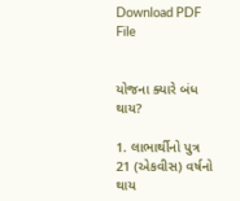Download PDF File


યોજના ક્યારે બંધ થાય?

1. લાભાર્થીનો પુત્ર 21 (એકવીસ) વર્ષનો થાય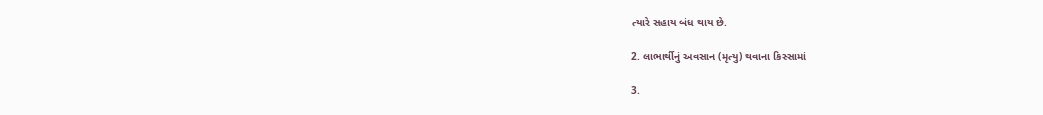ત્યારે સહાય બંધ થાય છે.

2. લાભાર્થીનું અવસાન (મૃત્યુ) થવાના કિસ્સામાં

3.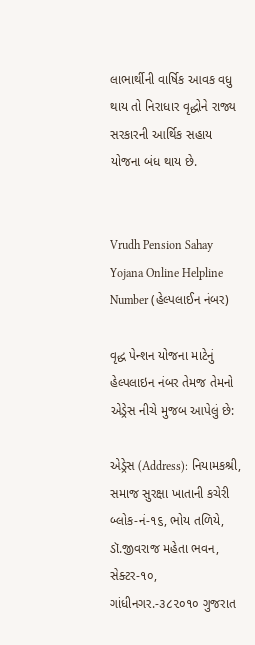લાભાર્થીની વાર્ષિક આવક વધુ થાય તો નિરાધાર વૃદ્ધોને રાજ્ય સરકારની આર્થિક સહાય યોજના બંધ થાય છે.


Vrudh Pension Sahay Yojana Online Helpline Number (હેલ્પલાઈન નંબર)

વૃદ્ધ પેન્શન યોજના માટેનું હેલ્પલાઇન નંબર તેમજ તેમનો એડ્રેસ નીચે મુજબ આપેલું છે:

એડ્રેસ (Address): નિયામકશ્રી, સમાજ સુરક્ષા ખાતાની કચેરી બ્લોક-નં-૧૬, ભોય તળિયે, ડૉ.જીવરાજ મહેતા ભવન, સેક્ટર-૧૦, ગાંધીનગર.-૩૮૨૦૧૦ ગુજરાત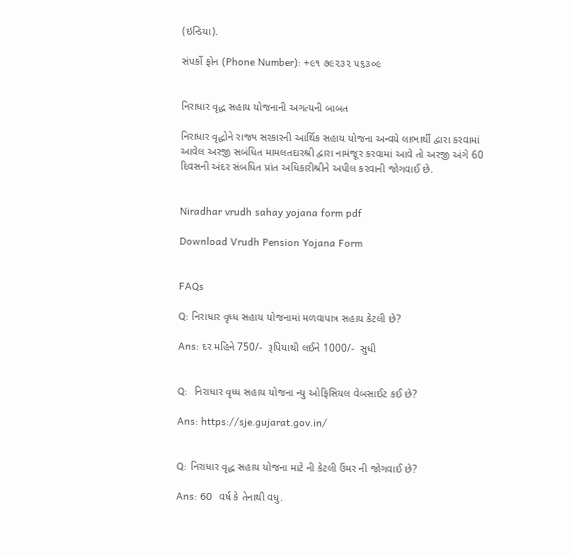(ઇન્ડિયા).

સંપર્કો ફોન (Phone Number): +૯૧ ૭૯૨૩૨ ૫૬૩૦૯


નિરાધાર વૃદ્ધ સહાય યોજનાની અગત્યની બાબત

નિરાધાર વૃદ્ધોને રાજ્ય સરકારની આર્થિક સહાય યોજના અન્વયે લાભાર્થી દ્વારા કરવામાં આવેલ અરજી સબંધિત મામલતદારશ્રી દ્વારા નામંજૂર કરવામાં આવે તો અરજી અંગે 60 દિવસની અંદર સંબધિત પ્રાંત અધિકારીશ્રીને અપીલ કરવાની જોગવાઈ છે.


Niradhar vrudh sahay yojana form pdf

Download Vrudh Pension Yojana Form


FAQs

Q: નિરાધાર વૃધ્ધ સહાય યોજનામાં મળવાપાત્ર સહાય કેટલી છે?

Ans: દર મહિને 750/-  રૂપિયાથી લઈને 1000/-  સુધી


Q:  નિરાધાર વૃધ્ધ સહાય યોજના ન્યુ ઓફિસિયલ વેબસાઈટ કઈ છે?

Ans: https://sje.gujarat.gov.in/


Q: નિરાધાર વૃદ્ધ સહાય યોજના માટે ની કેટલી ઉંમર ની જોગવાઈ છે?

Ans: 60  વર્ષ કે તેનાથી વધુ.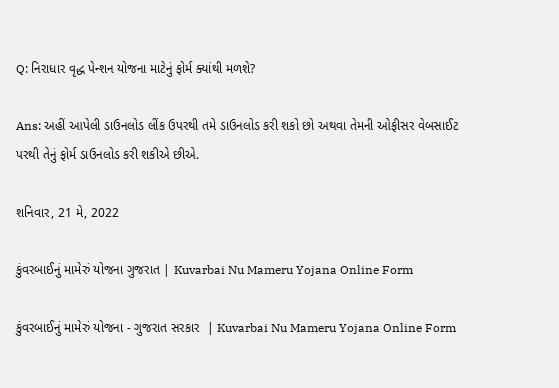Q: નિરાધાર વૃદ્ધ પેન્શન યોજના માટેનું ફોર્મ ક્યાંથી મળશે?

Ans: અહીં આપેલી ડાઉનલોડ લીંક ઉપરથી તમે ડાઉનલોડ કરી શકો છો અથવા તેમની ઓફીસર વેબસાઈટ પરથી તેનું ફોર્મ ડાઉનલોડ કરી શકીએ છીએ.

શનિવાર, 21 મે, 2022

કુંવરબાઈનું મામેરું યોજના ગુજરાત | Kuvarbai Nu Mameru Yojana Online Form

કુંવરબાઈનું મામેરું યોજના - ગુજરાત સરકાર  | Kuvarbai Nu Mameru Yojana Online Form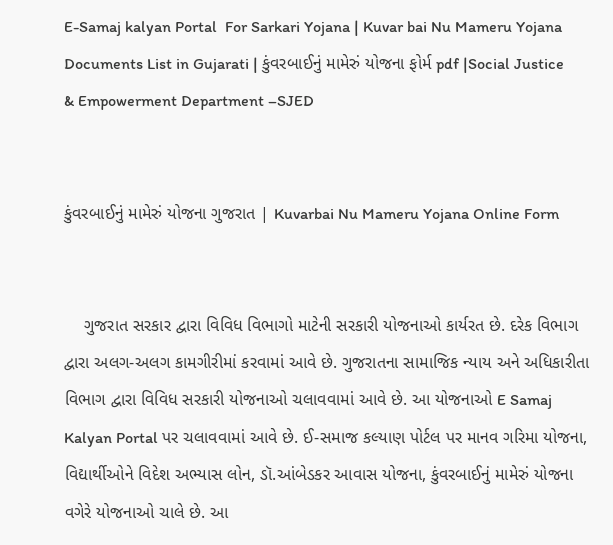E-Samaj kalyan Portal  For Sarkari Yojana | Kuvar bai Nu Mameru Yojana Documents List in Gujarati | કુંવરબાઈનું મામેરું યોજના ફોર્મ pdf |Social Justice & Empowerment Department –SJED


કુંવરબાઈનું મામેરું યોજના ગુજરાત | Kuvarbai Nu Mameru Yojana Online Form


    ગુજરાત સરકાર દ્વારા વિવિધ વિભાગો માટેની સરકારી યોજનાઓ કાર્યરત છે. દરેક વિભાગ દ્વારા અલગ-અલગ કામગીરીમાં કરવામાં આવે છે. ગુજરાતના સામાજિક ન્યાય અને અધિકારીતા વિભાગ દ્વારા વિવિધ સરકારી યોજનાઓ ચલાવવામાં આવે છે. આ યોજનાઓ E Samaj Kalyan Portal પર ચલાવવામાં આવે છે. ઈ-સમાજ કલ્યાણ પોર્ટલ પર માનવ ગરિમા યોજના, વિદ્યાર્થીઓને વિદેશ અભ્યાસ લોન, ડૉ.આંબેડકર આવાસ યોજના, કુંવરબાઈનું મામેરું યોજના વગેરે યોજનાઓ ચાલે છે. આ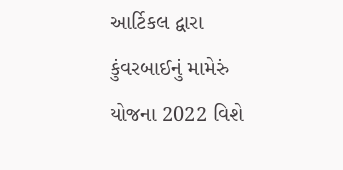આર્ટિકલ દ્વારા કુંવરબાઈનું મામેરું યોજના 2022 વિશે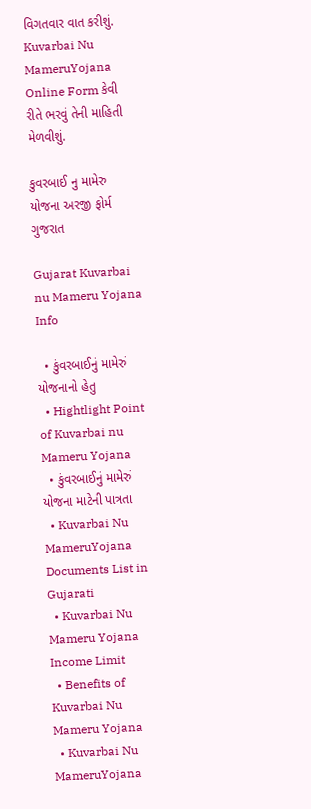વિગતવાર વાત કરીશું. Kuvarbai Nu MameruYojana Online Form કેવી રીતે ભરવું તેની માહિતી મેળવીશું.

કુવરબાઈ નુ મામેરુ યોજના અરજી ફોર્મ ગુજરાત

Gujarat Kuvarbai nu Mameru Yojana Info

  • કુંવરબાઈનું મામેરું યોજનાનો હેતુ
  • Hightlight Point of Kuvarbai nu Mameru Yojana
  • કુંવરબાઈનું મામેરું યોજના માટેની પાત્રતા
  • Kuvarbai Nu MameruYojana Documents List in Gujarati
  • Kuvarbai Nu Mameru Yojana Income Limit
  • Benefits of Kuvarbai Nu Mameru Yojana
  • Kuvarbai Nu MameruYojana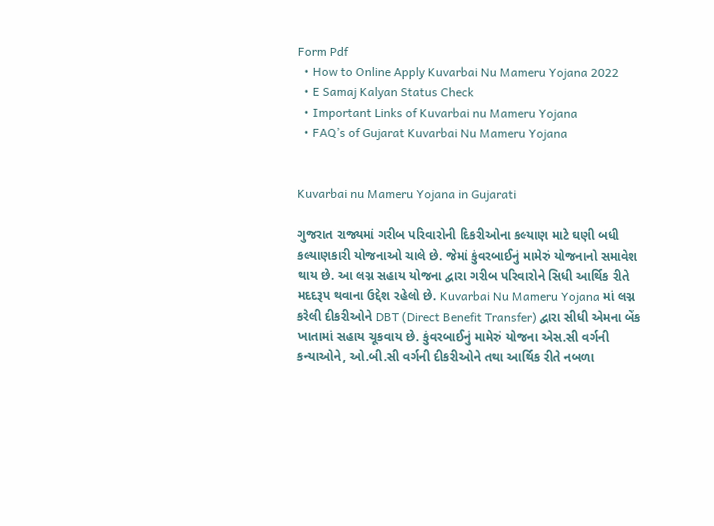Form Pdf
  • How to Online Apply Kuvarbai Nu Mameru Yojana 2022
  • E Samaj Kalyan Status Check
  • Important Links of Kuvarbai nu Mameru Yojana
  • FAQ’s of Gujarat Kuvarbai Nu Mameru Yojana


Kuvarbai nu Mameru Yojana in Gujarati

ગુજરાત રાજ્યમાં ગરીબ પરિવારોની દિકરીઓના કલ્યાણ માટે ઘણી બધી કલ્યાણકારી યોજનાઓ ચાલે છે. જેમાં કુંવરબાઈનું મામેરું યોજનાનો સમાવેશ થાય છે. આ લગ્ન સહાય યોજના દ્વારા ગરીબ પરિવારોને સિધી આર્થિક રીતે મદદરૂપ થવાના ઉદ્દેશ રહેલો છે. Kuvarbai Nu Mameru Yojana માં લગ્ન કરેલી દીકરીઓને DBT (Direct Benefit Transfer) દ્વારા સીધી એમના બેંક ખાતામાં સહાય ચૂકવાય છે. કુંવરબાઈનું મામેરું યોજના એસ.સી વર્ગની કન્યાઓને, ઓ.બી.સી વર્ગની દીકરીઓને તથા આર્થિક રીતે નબળા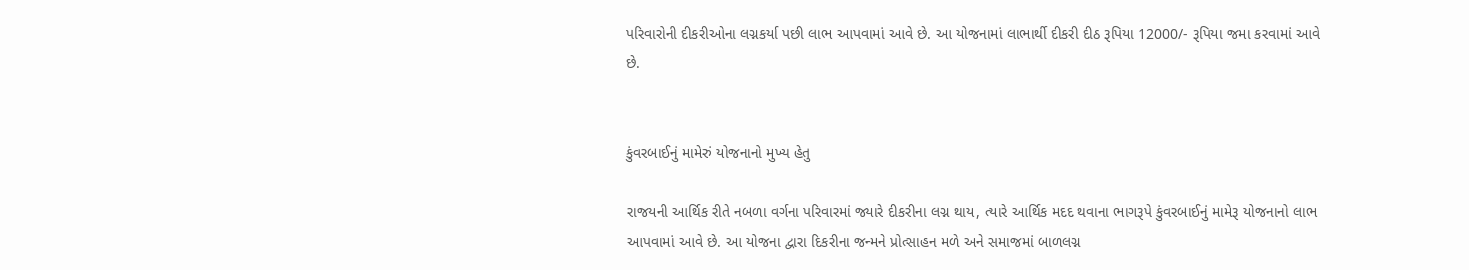પરિવારોની દીકરીઓના લગ્નકર્યા પછી લાભ આપવામાં આવે છે. આ યોજનામાં લાભાર્થી દીકરી દીઠ રૂપિયા 12000/- રૂપિયા જમા કરવામાં આવે છે.


કુંવરબાઈનું મામેરું યોજનાનો મુખ્ય હેતુ

રાજયની આર્થિક રીતે નબળા વર્ગના પરિવારમાં જ્યારે દીકરીના લગ્ન થાય, ત્યારે આર્થિક મદદ થવાના ભાગરૂપે કુંવરબાઈનું મામેરૂ યોજનાનો લાભ આપવામાં આવે છે. આ યોજના દ્વારા દિકરીના જન્મને પ્રોત્સાહન મળે અને સમાજમાં બાળલગ્ન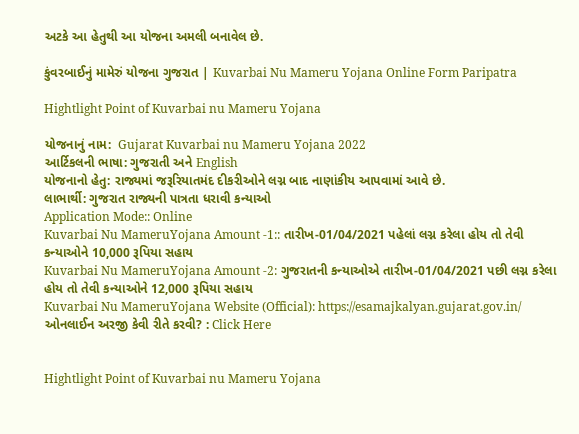અટકે આ હેતુથી આ યોજના અમલી બનાવેલ છે.

કુંવરબાઈનું મામેરું યોજના ગુજરાત | Kuvarbai Nu Mameru Yojana Online Form Paripatra

Hightlight Point of Kuvarbai nu Mameru Yojana

યોજનાનું નામ:  Gujarat Kuvarbai nu Mameru Yojana 2022
આર્ટિકલની ભાષા: ગુજરાતી અને English
યોજનાનો હેતુ: રાજ્યમાં જરૂરિયાતમંદ દીકરીઓને લગ્ન બાદ નાણાંકીય આપવામાં આવે છે.
લાભાર્થી: ગુજરાત રાજ્યની પાત્રતા ધરાવી કન્યાઓ
Application Mode:: Online
Kuvarbai Nu MameruYojana Amount -1:: તારીખ-01/04/2021 પહેલાં લગ્ન કરેલા હોય તો તેવી કન્યાઓને 10,000 રૂપિયા સહાય
Kuvarbai Nu MameruYojana Amount -2: ગુજરાતની કન્યાઓએ તારીખ-01/04/2021 પછી લગ્ન કરેલા હોય તો તેવી કન્યાઓને 12,000 રૂપિયા સહાય
Kuvarbai Nu MameruYojana Website (Official): https://esamajkalyan.gujarat.gov.in/
ઓનલાઈન અરજી કેવી રીતે કરવી? : Click Here


Hightlight Point of Kuvarbai nu Mameru Yojana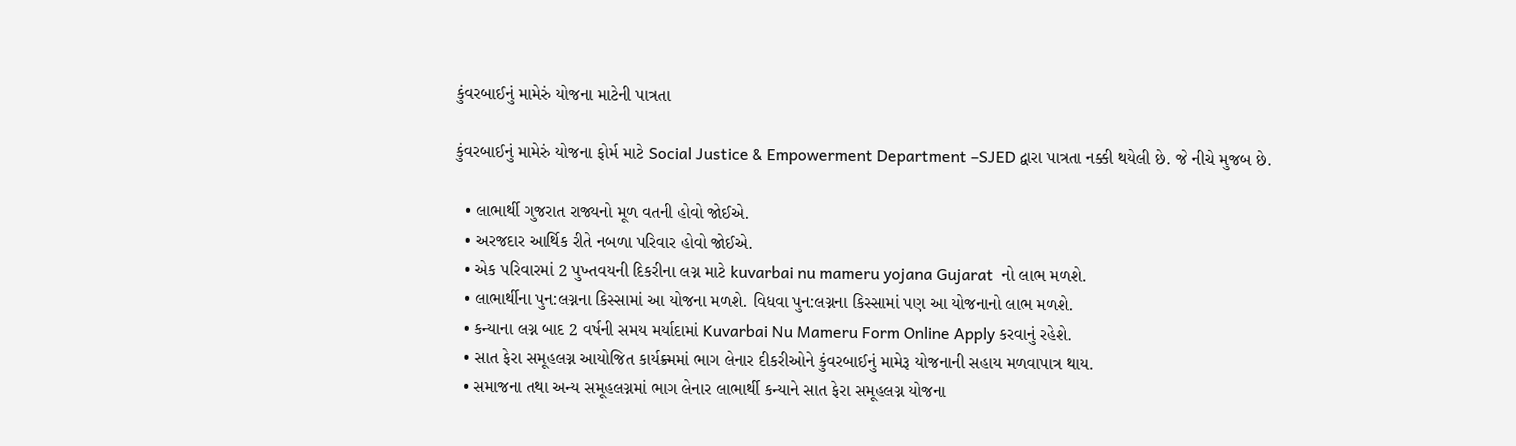કુંવરબાઈનું મામેરું યોજના માટેની પાત્રતા

કુંવરબાઈનું મામેરું યોજના ફોર્મ માટે Social Justice & Empowerment Department –SJED દ્વારા પાત્રતા નક્કી થયેલી છે. જે નીચે મુજબ છે.

  • લાભાર્થી ગુજરાત રાજ્યનો મૂળ વતની હોવો જોઈએ.
  • અરજદાર આર્થિક રીતે નબળા પરિવાર હોવો જોઈએ.
  • એક પરિવારમાં 2 પુખ્તવયની દિકરીના લગ્ન માટે kuvarbai nu mameru yojana Gujarat  નો લાભ મળશે.
  • લાભાર્થીના પુન:લગ્નના કિસ્સામાં આ યોજના મળશે. વિધવા પુન:લગ્નના કિસ્સામાં પણ આ યોજનાનો લાભ મળશે.
  • કન્યાના લગ્ન બાદ 2 વર્ષની સમય મર્યાદામાં Kuvarbai Nu Mameru Form Online Apply કરવાનું રહેશે.
  • સાત ફેરા સમૂહલગ્ન આયોજિત કાર્યક્ર્મમાં ભાગ લેનાર દીકરીઓને કુંવરબાઈનું મામેરૂ યોજનાની સહાય મળવાપાત્ર થાય.
  • સમાજના તથા અન્ય સમૂહલગ્નમાં ભાગ લેનાર લાભાર્થી કન્યાને સાત ફેરા સમૂહલગ્ન યોજના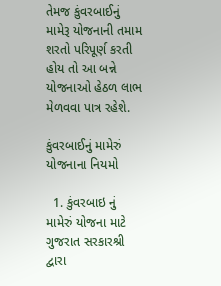તેમજ કુંવરબાઈનું મામેરૂ યોજનાની તમામ શરતો પરિપૂર્ણ કરતી હોય તો આ બન્ને યોજનાઓ હેઠળ લાભ મેળવવા પાત્ર રહેશે.

કુંવરબાઈનું મામેરું યોજનાના નિયમો

  1. કુંવરબાઇ નું મામેરું યોજના માટે ગુજરાત સરકારશ્રી દ્વારા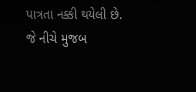પાત્રતા નક્કી થયેલી છે. જે નીચે મુજબ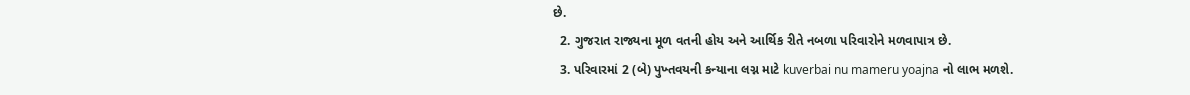છે.
  2. ગુજરાત રાજ્યના મૂળ વતની હોય અને આર્થિક રીતે નબળા પરિવારોને મળવાપાત્ર છે.
  3. પરિવારમાં 2 (બે) પુખ્તવયની કન્યાના લગ્ન માટે kuverbai nu mameru yoajna નો લાભ મળશે.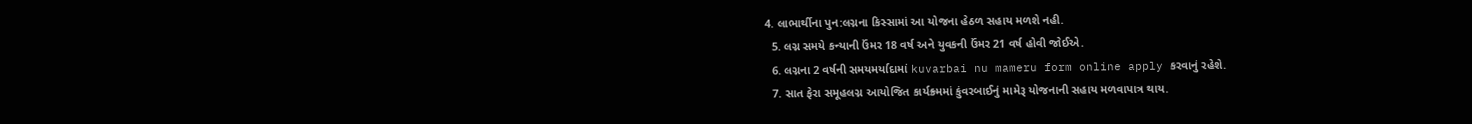4. લાભાર્થીના પુન:લગ્નના કિસ્સામાં આ યોજના હેઠળ સહાય મળશે નહી.
  5. લગ્ન સમયે કન્યાની ઉંમર 18 વર્ષ અને યુવકની ઉંમર 21 વર્ષ હોવી જોઈએ.
  6. લગ્નના 2 વર્ષની સમયમર્યાદામાં kuvarbai nu mameru form online apply કરવાનું રહેશે.
  7. સાત ફેરા સમૂહલગ્ન આયોજિત કાર્યક્ર્મમાં કુંવરબાઈનું મામેરૂ યોજનાની સહાય મળવાપાત્ર થાય.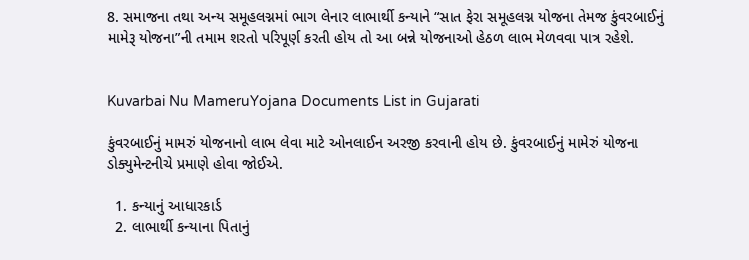8. સમાજના તથા અન્ય સમૂહલગ્નમાં ભાગ લેનાર લાભાર્થી કન્યાને “સાત ફેરા સમૂહલગ્ન યોજના તેમજ કુંવરબાઈનું મામેરૂ યોજના”ની તમામ શરતો પરિપૂર્ણ કરતી હોય તો આ બન્ને યોજનાઓ હેઠળ લાભ મેળવવા પાત્ર રહેશે.


Kuvarbai Nu MameruYojana Documents List in Gujarati

કુંવરબાઈનું મામરું યોજનાનો લાભ લેવા માટે ઓનલાઈન અરજી કરવાની હોય છે. કુંવરબાઈનું મામેરું યોજના ડોક્યુમેન્ટનીચે પ્રમાણે હોવા જોઈએ.

  1. કન્યાનું આધારકાર્ડ
  2. લાભાર્થી કન્યાના પિતાનું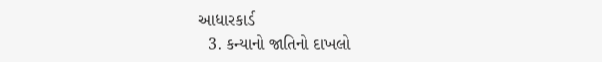આધારકાર્ડ
  3. કન્યાનો જાતિનો દાખલો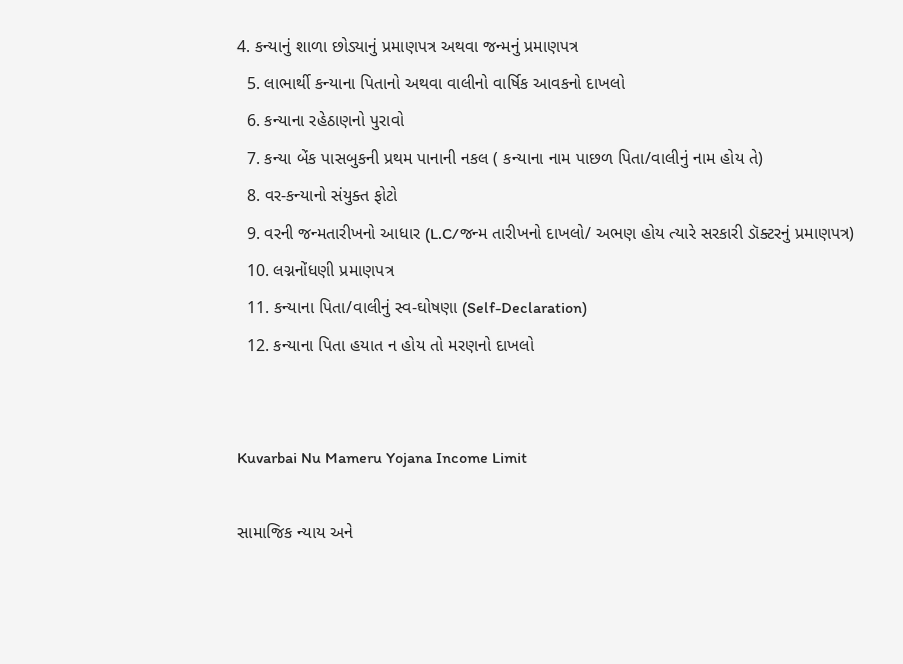4. કન્યાનું શાળા છોડ્યાનું પ્રમાણપત્ર અથવા જન્મનું પ્રમાણપત્ર
  5. લાભાર્થી કન્યાના પિતાનો અથવા વાલીનો વાર્ષિક આવકનો દાખલો
  6. કન્યાના રહેઠાણનો પુરાવો
  7. કન્યા બેંક પાસબુકની પ્રથમ પાનાની નકલ ( કન્યાના નામ પાછળ પિતા/વાલીનું નામ હોય તે)
  8. વર-કન્યાનો સંયુક્ત ફોટો
  9. વરની જન્મતારીખનો આધાર (L.C/જન્મ તારીખનો દાખલો/ અભણ હોય ત્યારે સરકારી ડૉક્ટરનું પ્રમાણપત્ર)
  10. લગ્નનોંધણી પ્રમાણપત્ર
  11. કન્યાના પિતા/વાલીનું સ્વ-ઘોષણા (Self-Declaration)
  12. કન્યાના પિતા હયાત ન હોય તો મરણનો દાખલો


Kuvarbai Nu Mameru Yojana Income Limit

સામાજિક ન્યાય અને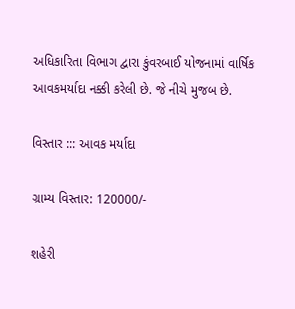અધિકારિતા વિભાગ દ્વારા કુંવરબાઈ યોજનામાં વાર્ષિક આવકમર્યાદા નક્કી કરેલી છે. જે નીચે મુજબ છે.

વિસ્તાર ::: આવક મર્યાદા

ગ્રામ્ય વિસ્તાર: 120000/-

શહેરી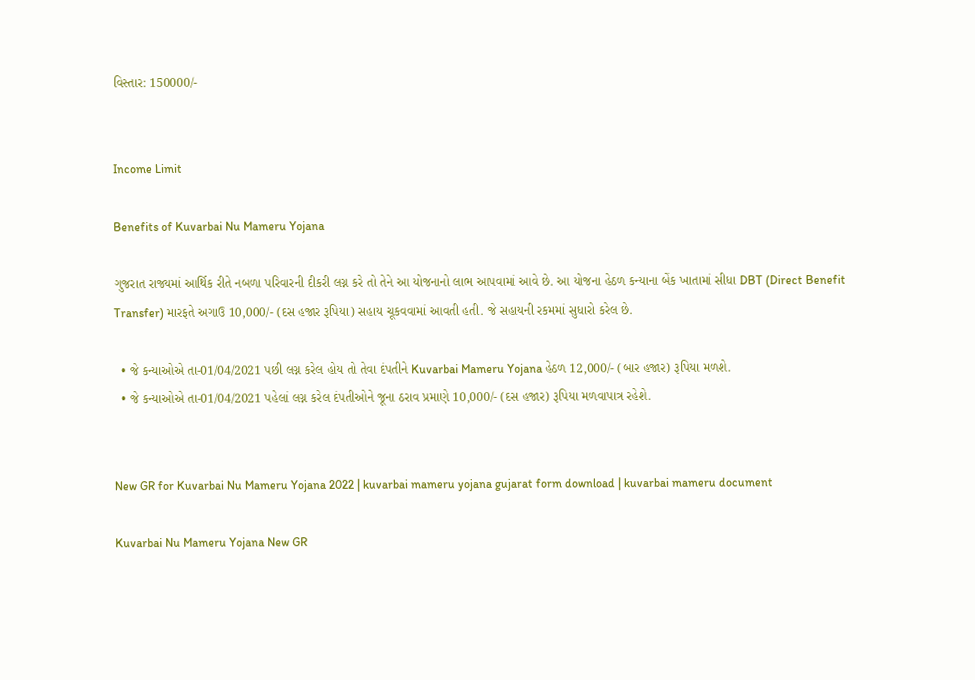વિસ્તાર: 150000/-


Income Limit

Benefits of Kuvarbai Nu Mameru Yojana

ગુજરાત રાજ્યમાં આર્થિક રીતે નબળા પરિવારની દીકરી લગ્ન કરે તો તેને આ યોજનાનો લાભ આપવામાં આવે છે. આ યોજના હેઠળ કન્યાના બેંક ખાતામાં સીધા DBT (Direct Benefit Transfer) મારફતે અગાઉ 10,000/- (દસ હજાર રૂપિયા) સહાય ચૂકવવામાં આવતી હતી. જે સહાયની રકમમાં સુધારો કરેલ છે.

  • જે કન્યાઓએ તા-01/04/2021 પછી લગ્ન કરેલ હોય તો તેવા દંપતીને Kuvarbai Mameru Yojana હેઠળ 12,000/- (બાર હજાર) રૂપિયા મળશે.
  • જે કન્યાઓએ તા-01/04/2021 પહેલાં લગ્ન કરેલ દંપતીઓને જૂના ઠરાવ પ્રમાણે 10,000/- (દસ હજાર) રૂપિયા મળવાપાત્ર રહેશે.


New GR for Kuvarbai Nu Mameru Yojana 2022 | kuvarbai mameru yojana gujarat form download | kuvarbai mameru document

Kuvarbai Nu Mameru Yojana New GR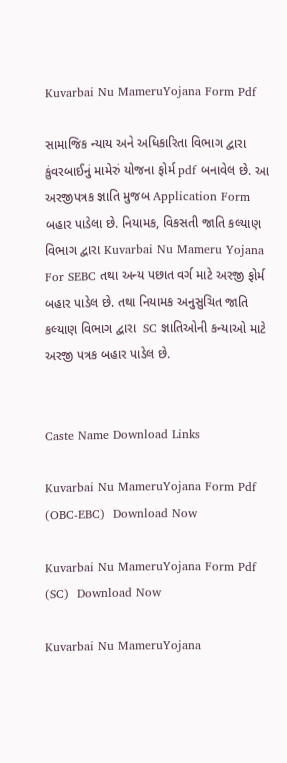Kuvarbai Nu MameruYojana Form Pdf

સામાજિક ન્યાય અને અધિકારિતા વિભાગ દ્વારા કુંવરબાઈનું મામેરું યોજના ફોર્મ pdf બનાવેલ છે. આ અરજીપત્રક જ્ઞાતિ મુજબ Application Form બહાર પાડેલા છે. નિયામક, વિકસતી જાતિ કલ્યાણ વિભાગ દ્વારા Kuvarbai Nu Mameru Yojana For SEBC તથા અન્ય પછાત વર્ગ માટે અરજી ફોર્મ બહાર પાડેલ છે. તથા નિયામક અનુસુચિત જાતિ કલ્યાણ વિભાગ દ્વારા  SC જ્ઞાતિઓની કન્યાઓ માટે અરજી પત્રક બહાર પાડેલ છે.


Caste Name Download Links

Kuvarbai Nu MameruYojana Form Pdf (OBC-EBC)  Download Now

Kuvarbai Nu MameruYojana Form Pdf (SC)  Download Now

Kuvarbai Nu MameruYojana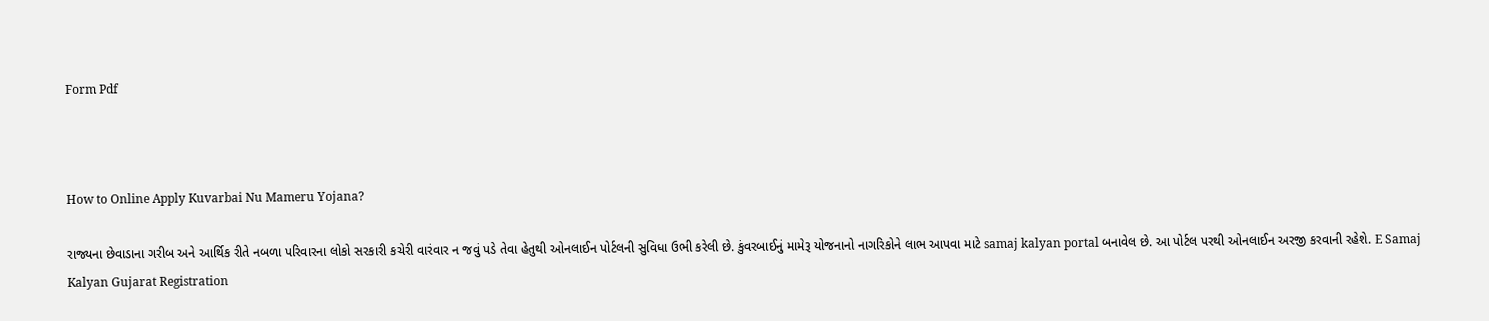Form Pdf



How to Online Apply Kuvarbai Nu Mameru Yojana?

રાજ્યના છેવાડાના ગરીબ અને આર્થિક રીતે નબળા પરિવારના લોકો સરકારી કચેરી વારંવાર ન જવું પડે તેવા હેતુથી ઓનલાઈન પોર્ટલની સુવિધા ઉભી કરેલી છે. કુંવરબાઈનું મામેરૂ યોજનાનો નાગરિકોને લાભ આપવા માટે samaj kalyan portal બનાવેલ છે. આ પોર્ટલ પરથી ઓનલાઈન અરજી કરવાની રહેશે. E Samaj Kalyan Gujarat Registration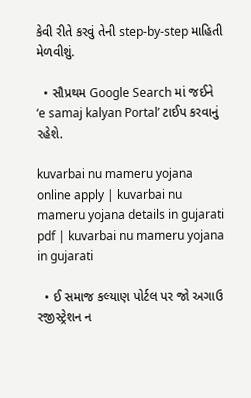કેવી રીતે કરવું તેની step-by-step માહિતી મેળવીશું.

  • સૌપ્રથમ Google Search માં જઈને ‘e samaj kalyan Portal’ ટાઈપ કરવાનું રહેશે.

kuvarbai nu mameru yojana online apply | kuvarbai nu mameru yojana details in gujarati pdf | kuvarbai nu mameru yojana in gujarati

  • ઈ સમાજ કલ્યાણ પોર્ટલ પર જો અગાઉ રજીસ્ટ્રેશન ન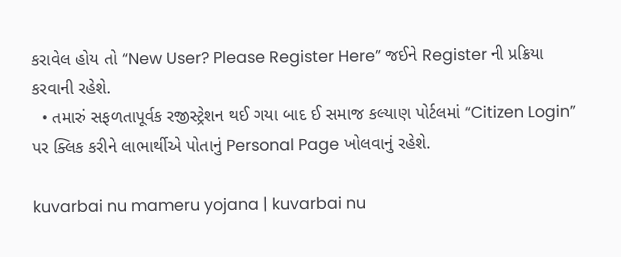કરાવેલ હોય તો “New User? Please Register Here” જઈને Register ની પ્રક્રિયા કરવાની રહેશે.
  • તમારું સફળતાપૂર્વક રજીસ્ટ્રેશન થઈ ગયા બાદ ઈ સમાજ કલ્યાણ પોર્ટલમાં “Citizen Login” પર ક્લિક કરીને લાભાર્થીએ પોતાનું Personal Page ખોલવાનું રહેશે.

kuvarbai nu mameru yojana | kuvarbai nu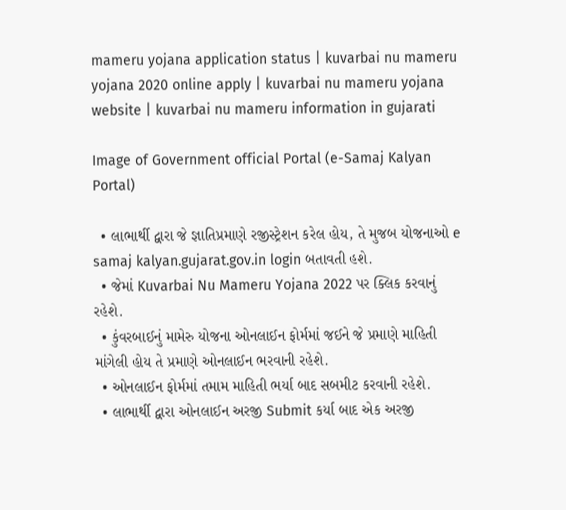mameru yojana application status | kuvarbai nu mameru yojana 2020 online apply | kuvarbai nu mameru yojana website | kuvarbai nu mameru information in gujarati

Image of Government official Portal (e-Samaj Kalyan Portal)

  • લાભાર્થી દ્વારા જે જ્ઞાતિપ્રમાણે રજીસ્ટ્રેશન કરેલ હોય, તે મુજબ યોજનાઓ e samaj kalyan.gujarat.gov.in login બતાવતી હશે.
  • જેમાં Kuvarbai Nu Mameru Yojana 2022 પર ક્લિક કરવાનું રહેશે.
  • કુંવરબાઈનું મામેરુ યોજના ઓનલાઈન ફોર્મમાં જઈને જે પ્રમાણે માહિતી માંગેલી હોય તે પ્રમાણે ઓનલાઈન ભરવાની રહેશે.
  • ઓનલાઈન ફોર્મમાં તમામ માહિતી ભર્યા બાદ સબમીટ કરવાની રહેશે.
  • લાભાર્થી દ્વારા ઓનલાઈન અરજી Submit કર્યા બાદ એક અરજી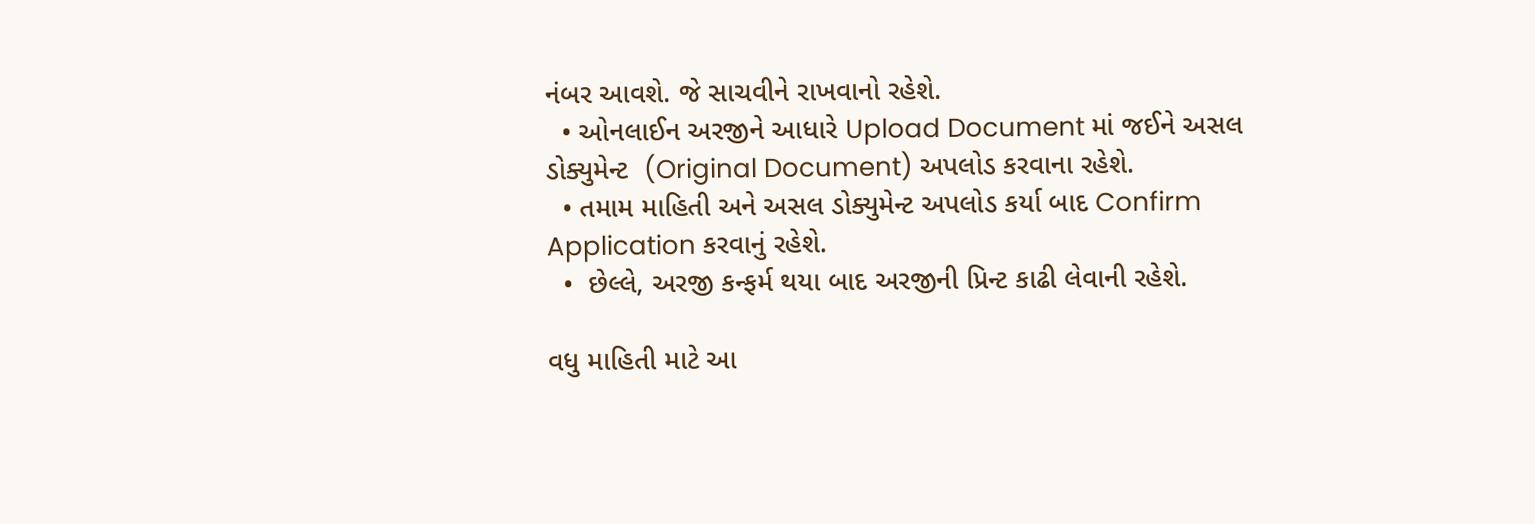નંબર આવશે. જે સાચવીને રાખવાનો રહેશે.
  • ઓનલાઈન અરજીને આધારે Upload Document માં જઈને અસલ ડોક્યુમેન્‍ટ  (Original Document) અપલોડ કરવાના રહેશે.
  • તમામ માહિતી અને અસલ ડોક્યુમેન્‍ટ અપલોડ કર્યા બાદ Confirm Application કરવાનું રહેશે.
  •  છેલ્લે, અરજી કન્‍ફર્મ થયા બાદ અરજીની પ્રિન્‍ટ કાઢી લેવાની રહેશે.

વધુ માહિતી માટે આ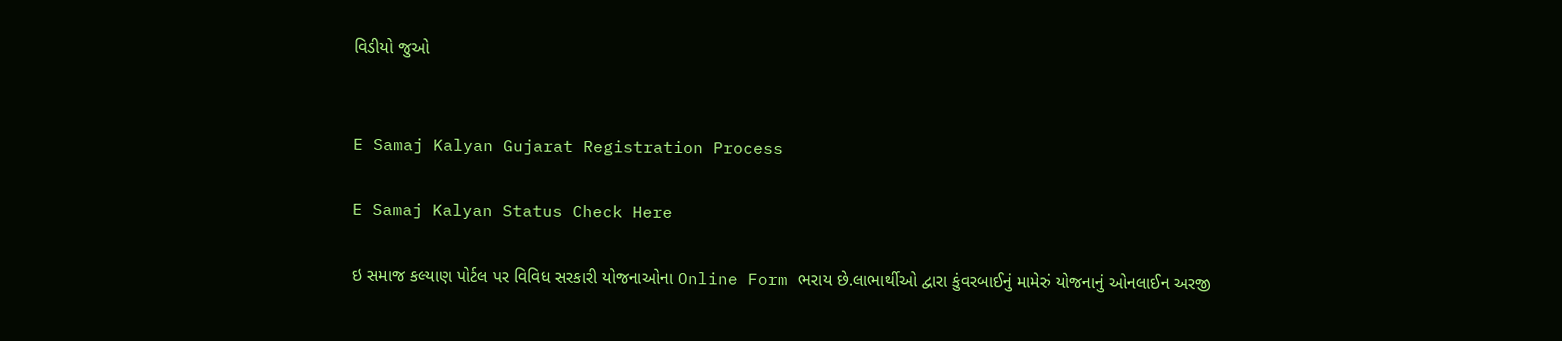વિડીયો જુઓ


E Samaj Kalyan Gujarat Registration Process

E Samaj Kalyan Status Check Here

ઇ સમાજ કલ્યાણ પોર્ટલ પર વિવિધ સરકારી યોજનાઓના Online Form ભરાય છે.લાભાર્થીઓ દ્વારા કુંવરબાઈનું મામેરું યોજનાનું ઓનલાઈન અરજી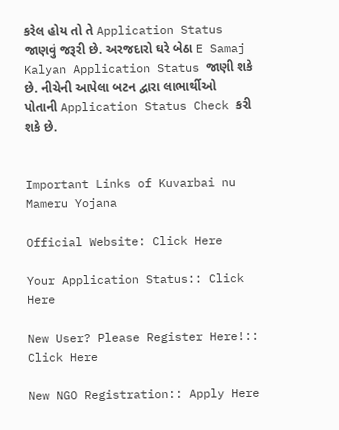કરેલ હોય તો તે Application Status જાણવું જરૂરી છે. અરજદારો ઘરે બેઠા E Samaj Kalyan Application Status જાણી શકે છે. નીચેની આપેલા બટન દ્વારા લાભાર્થીઓ પોતાની Application Status Check કરી શકે છે.


Important Links of Kuvarbai nu Mameru Yojana

Official Website: Click Here

Your Application Status:: Click Here

New User? Please Register Here!:: Click Here

New NGO Registration:: Apply Here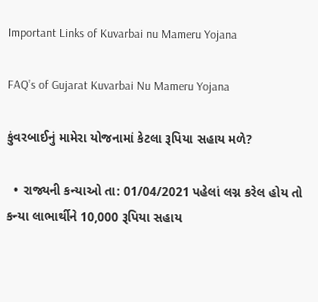Important Links of Kuvarbai nu Mameru Yojana

FAQ’s of Gujarat Kuvarbai Nu Mameru Yojana

કુંવરબાઈનું મામેરા યોજનામાં કેટલા રૂપિયા સહાય મળે?

  • રાજ્યની કન્યાઓ તા: 01/04/2021 પહેલાં લગ્ન કરેલ હોય તો કન્યા લાભાર્થીને 10,000 રૂપિયા સહાય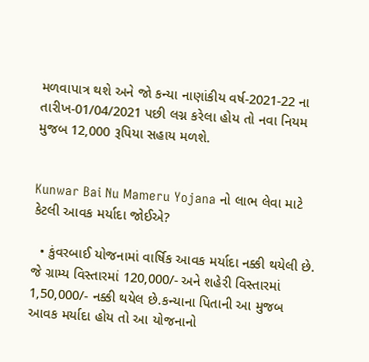મળવાપાત્ર થશે અને જો કન્યા નાણાંકીય વર્ષ-2021-22 ના તારીખ-01/04/2021 પછી લગ્ન કરેલા હોય તો નવા નિયમ મુજબ 12,000 રૂપિયા સહાય મળશે.


Kunwar Bai Nu Mameru Yojana નો લાભ લેવા માટે કેટલી આવક મર્યાદા જોઈએ?

  • કુંવરબાઈ યોજનામાં વાર્ષિક આવક મર્યાદા નક્કી થયેલી છે. જે ગ્રામ્ય વિસ્તારમાં 120,000/- અને શહેરી વિસ્તારમાં 1,50,000/- નક્કી થયેલ છે.કન્યાના પિતાની આ મુજબ આવક મર્યાદા હોય તો આ યોજનાનો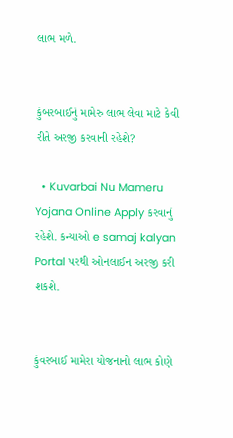લાભ મળે.


કુંબરબાઈનું મામેરુ લાભ લેવા માટે કેવી રીતે અરજી કરવાની રહેશે?

  • Kuvarbai Nu Mameru Yojana Online Apply કરવાનું રહેશે. કન્યાઓ e samaj kalyan Portal પરથી ઓનલાઈન અરજી કરી શકશે.


કુંવરબાઈ મામેરા યોજનાનો લાભ કોણે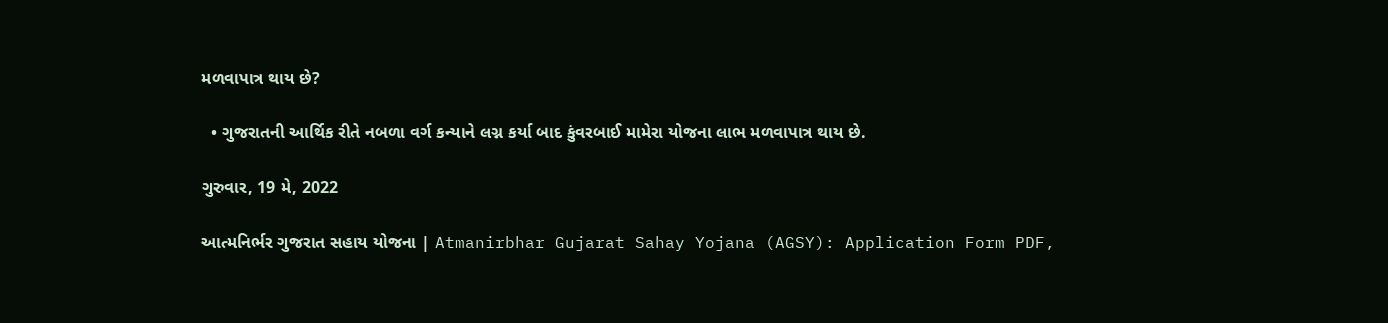મળવાપાત્ર થાય છે?

  • ગુજરાતની આર્થિક રીતે નબળા વર્ગ કન્યાને લગ્ન કર્યા બાદ કુંવરબાઈ મામેરા યોજના લાભ મળવાપાત્ર થાય છે.

ગુરુવાર, 19 મે, 2022

આત્મનિર્ભર ગુજરાત સહાય યોજના | Atmanirbhar Gujarat Sahay Yojana (AGSY): Application Form PDF,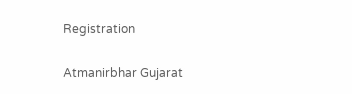Registration

Atmanirbhar Gujarat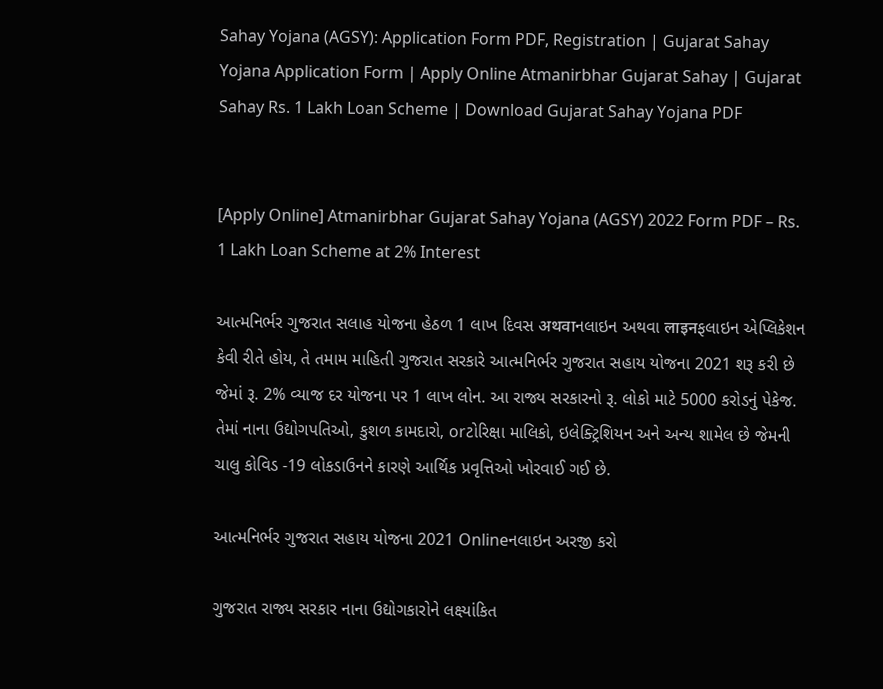Sahay Yojana (AGSY): Application Form PDF, Registration | Gujarat Sahay Yojana Application Form | Apply Online Atmanirbhar Gujarat Sahay | Gujarat Sahay Rs. 1 Lakh Loan Scheme | Download Gujarat Sahay Yojana PDF


[Apply Online] Atmanirbhar Gujarat Sahay Yojana (AGSY) 2022 Form PDF – Rs. 1 Lakh Loan Scheme at 2% Interest

આત્મનિર્ભર ગુજરાત સલાહ યોજના હેઠળ 1 લાખ દિવસ अथवाનલાઇન અથવા लाइनફલાઇન એપ્લિકેશન કેવી રીતે હોય, તે તમામ માહિતી ગુજરાત સરકારે આત્મનિર્ભર ગુજરાત સહાય યોજના 2021 શરૂ કરી છે જેમાં રૂ. 2% વ્યાજ દર યોજના પર 1 લાખ લોન. આ રાજ્ય સરકારનો રૂ. લોકો માટે 5000 કરોડનું પેકેજ. તેમાં નાના ઉદ્યોગપતિઓ, કુશળ કામદારો, orટોરિક્ષા માલિકો, ઇલેક્ટ્રિશિયન અને અન્ય શામેલ છે જેમની ચાલુ કોવિડ -19 લોકડાઉનને કારણે આર્થિક પ્રવૃત્તિઓ ખોરવાઈ ગઈ છે.

આત્મનિર્ભર ગુજરાત સહાય યોજના 2021 Onlineનલાઇન અરજી કરો

ગુજરાત રાજ્ય સરકાર નાના ઉદ્યોગકારોને લક્ષ્યાંકિત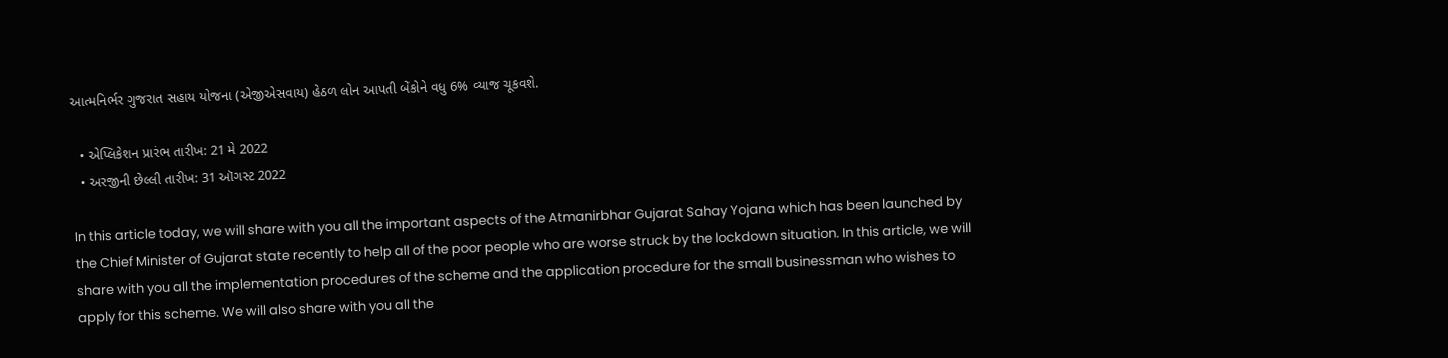આત્મનિર્ભર ગુજરાત સહાય યોજના (એજીએસવાય) હેઠળ લોન આપતી બેંકોને વધુ 6% વ્યાજ ચૂકવશે.

  • એપ્લિકેશન પ્રારંભ તારીખ: 21 મે 2022
  • અરજીની છેલ્લી તારીખ: 31 ઑગસ્ટ 2022

In this article today, we will share with you all the important aspects of the Atmanirbhar Gujarat Sahay Yojana which has been launched by the Chief Minister of Gujarat state recently to help all of the poor people who are worse struck by the lockdown situation. In this article, we will share with you all the implementation procedures of the scheme and the application procedure for the small businessman who wishes to apply for this scheme. We will also share with you all the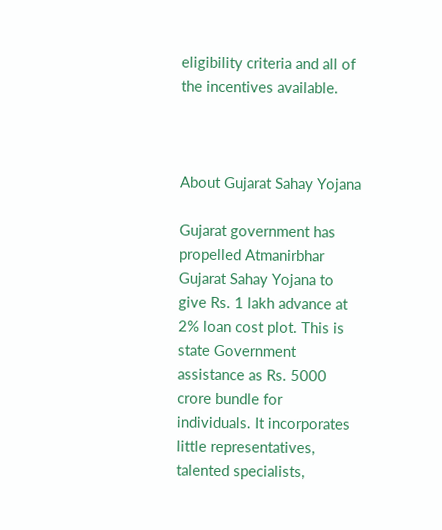eligibility criteria and all of the incentives available.



About Gujarat Sahay Yojana

Gujarat government has propelled Atmanirbhar Gujarat Sahay Yojana to give Rs. 1 lakh advance at 2% loan cost plot. This is state Government assistance as Rs. 5000 crore bundle for individuals. It incorporates little representatives, talented specialists,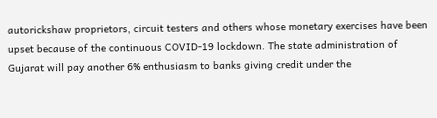autorickshaw proprietors, circuit testers and others whose monetary exercises have been upset because of the continuous COVID-19 lockdown. The state administration of Gujarat will pay another 6% enthusiasm to banks giving credit under the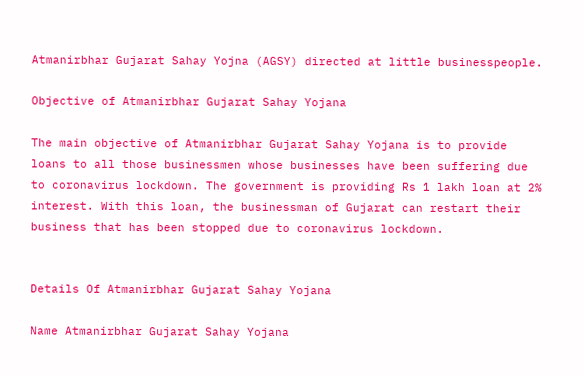Atmanirbhar Gujarat Sahay Yojna (AGSY) directed at little businesspeople.

Objective of Atmanirbhar Gujarat Sahay Yojana

The main objective of Atmanirbhar Gujarat Sahay Yojana is to provide loans to all those businessmen whose businesses have been suffering due to coronavirus lockdown. The government is providing Rs 1 lakh loan at 2% interest. With this loan, the businessman of Gujarat can restart their business that has been stopped due to coronavirus lockdown.


Details Of Atmanirbhar Gujarat Sahay Yojana

Name Atmanirbhar Gujarat Sahay Yojana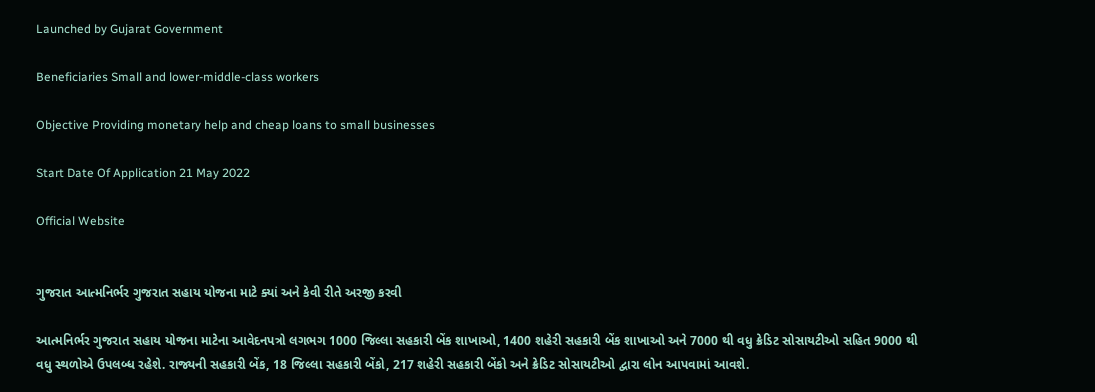Launched by Gujarat Government

Beneficiaries Small and lower-middle-class workers

Objective Providing monetary help and cheap loans to small businesses

Start Date Of Application 21 May 2022

Official Website


ગુજરાત આત્મનિર્ભર ગુજરાત સહાય યોજના માટે ક્યાં અને કેવી રીતે અરજી કરવી

આત્મનિર્ભર ગુજરાત સહાય યોજના માટેના આવેદનપત્રો લગભગ 1000 જિલ્લા સહકારી બેંક શાખાઓ, 1400 શહેરી સહકારી બેંક શાખાઓ અને 7000 થી વધુ ક્રેડિટ સોસાયટીઓ સહિત 9000 થી વધુ સ્થળોએ ઉપલબ્ધ રહેશે. રાજ્યની સહકારી બેંક, 18 જિલ્લા સહકારી બેંકો, 217 શહેરી સહકારી બેંકો અને ક્રેડિટ સોસાયટીઓ દ્વારા લોન આપવામાં આવશે.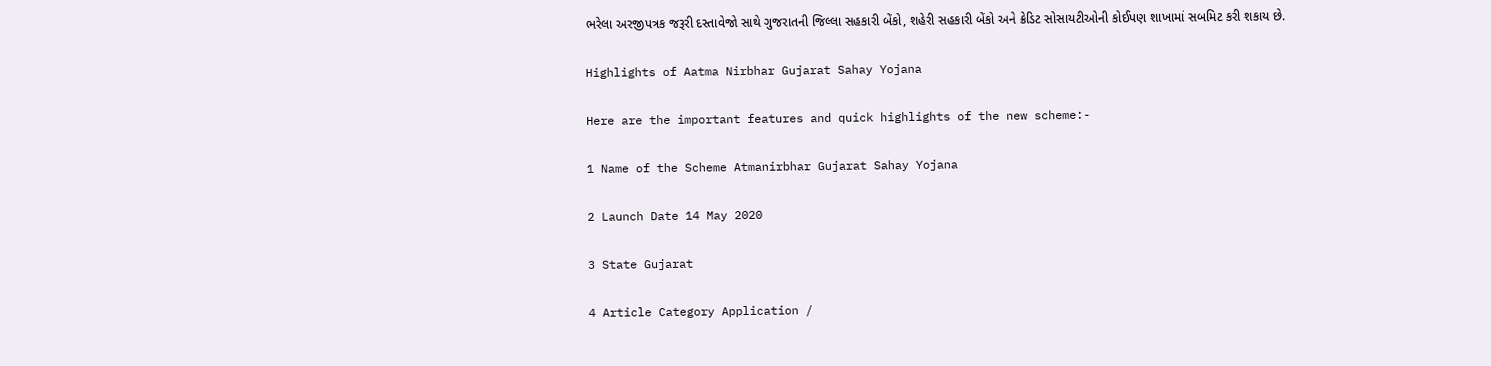ભરેલા અરજીપત્રક જરૂરી દસ્તાવેજો સાથે ગુજરાતની જિલ્લા સહકારી બેંકો, શહેરી સહકારી બેંકો અને ક્રેડિટ સોસાયટીઓની કોઈપણ શાખામાં સબમિટ કરી શકાય છે.

Highlights of Aatma Nirbhar Gujarat Sahay Yojana

Here are the important features and quick highlights of the new scheme:-

1 Name of the Scheme Atmanirbhar Gujarat Sahay Yojana

2 Launch Date 14 May 2020

3 State Gujarat

4 Article Category Application /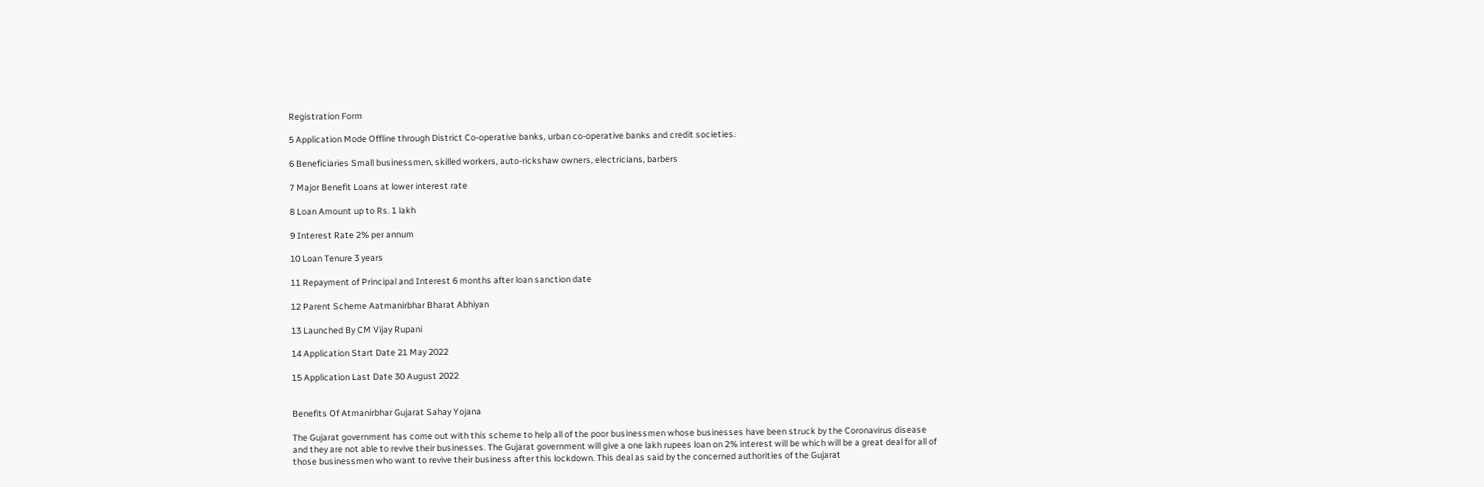Registration Form

5 Application Mode Offline through District Co-operative banks, urban co-operative banks and credit societies.

6 Beneficiaries Small businessmen, skilled workers, auto-rickshaw owners, electricians, barbers

7 Major Benefit Loans at lower interest rate

8 Loan Amount up to Rs. 1 lakh

9 Interest Rate 2% per annum

10 Loan Tenure 3 years

11 Repayment of Principal and Interest 6 months after loan sanction date

12 Parent Scheme Aatmanirbhar Bharat Abhiyan

13 Launched By CM Vijay Rupani

14 Application Start Date 21 May 2022

15 Application Last Date 30 August 2022


Benefits Of Atmanirbhar Gujarat Sahay Yojana

The Gujarat government has come out with this scheme to help all of the poor businessmen whose businesses have been struck by the Coronavirus disease and they are not able to revive their businesses. The Gujarat government will give a one lakh rupees loan on 2% interest will be which will be a great deal for all of those businessmen who want to revive their business after this lockdown. This deal as said by the concerned authorities of the Gujarat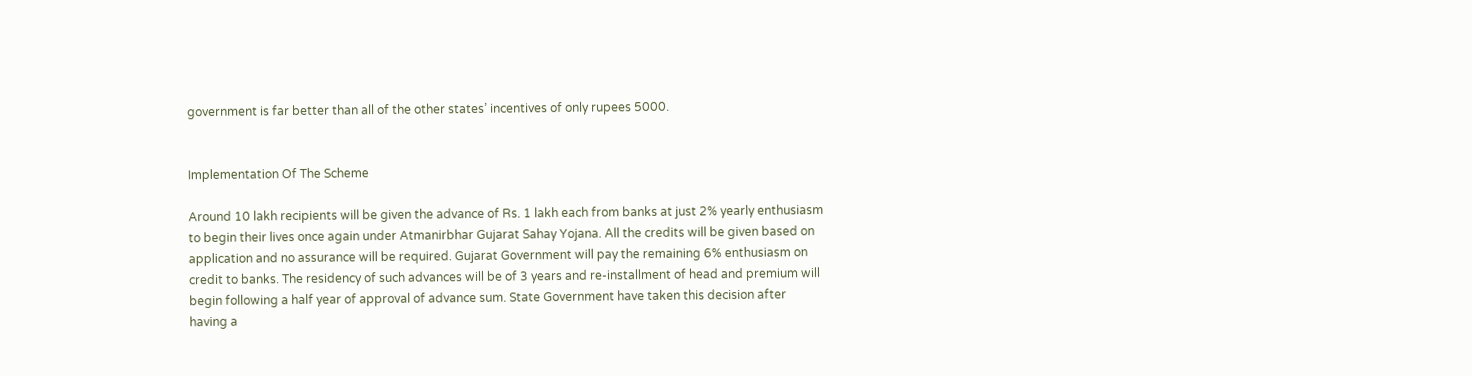government is far better than all of the other states’ incentives of only rupees 5000.


Implementation Of The Scheme

Around 10 lakh recipients will be given the advance of Rs. 1 lakh each from banks at just 2% yearly enthusiasm to begin their lives once again under Atmanirbhar Gujarat Sahay Yojana. All the credits will be given based on application and no assurance will be required. Gujarat Government will pay the remaining 6% enthusiasm on credit to banks. The residency of such advances will be of 3 years and re-installment of head and premium will begin following a half year of approval of advance sum. State Government have taken this decision after having a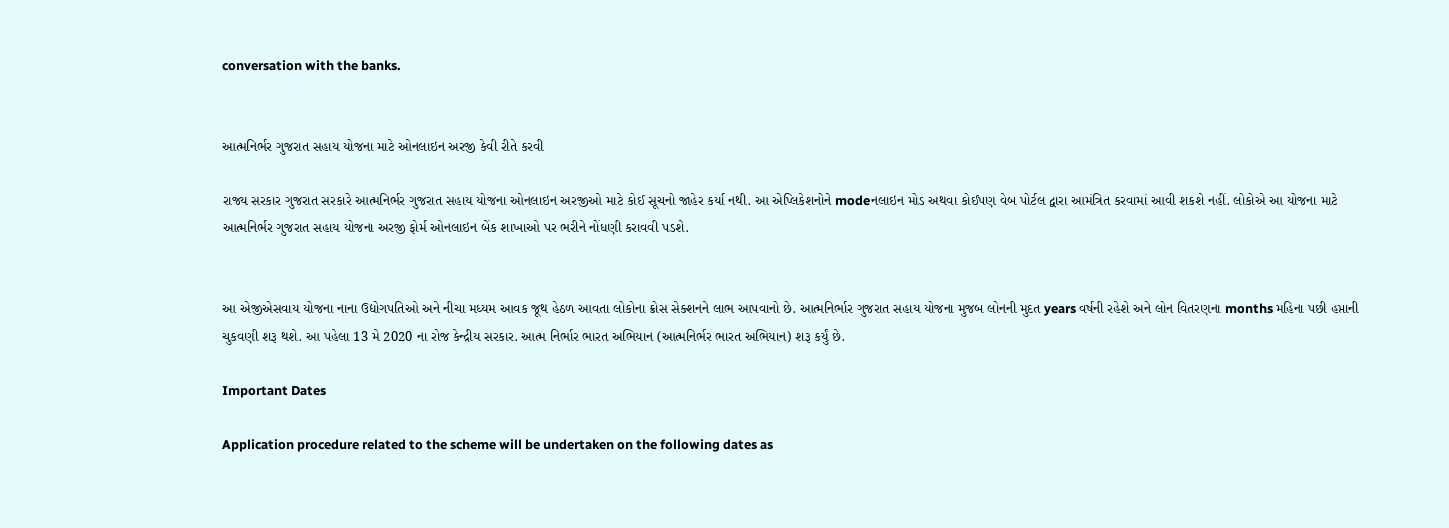conversation with the banks.


આત્મનિર્ભર ગુજરાત સહાય યોજના માટે ઓનલાઇન અરજી કેવી રીતે કરવી

રાજ્ય સરકાર ગુજરાત સરકારે આત્મનિર્ભર ગુજરાત સહાય યોજના ઓનલાઇન અરજીઓ માટે કોઈ સૂચનો જાહેર કર્યા નથી. આ એપ્લિકેશનોને modeનલાઇન મોડ અથવા કોઈપણ વેબ પોર્ટલ દ્વારા આમંત્રિત કરવામાં આવી શકશે નહીં. લોકોએ આ યોજના માટે આત્મનિર્ભર ગુજરાત સહાય યોજના અરજી ફોર્મ ઓનલાઇન બેંક શાખાઓ પર ભરીને નોંધણી કરાવવી પડશે.


આ એજીએસવાય યોજના નાના ઉદ્યોગપતિઓ અને નીચા મધ્યમ આવક જૂથ હેઠળ આવતા લોકોના ક્રોસ સેક્શનને લાભ આપવાનો છે. આત્મનિર્ભાર ગુજરાત સહાય યોજના મુજબ લોનની મુદત years વર્ષની રહેશે અને લોન વિતરણના months મહિના પછી હપ્તાની ચુકવણી શરૂ થશે. આ પહેલા 13 મે 2020 ના રોજ કેન્દ્રીય સરકાર. આત્મ નિર્ભાર ભારત અભિયાન (આત્મનિર્ભર ભારત અભિયાન) શરૂ કર્યું છે.

Important Dates

Application procedure related to the scheme will be undertaken on the following dates as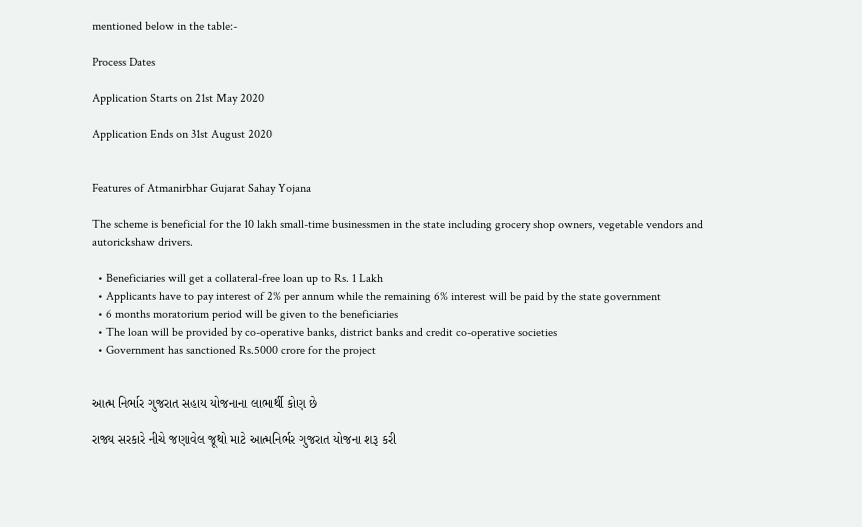mentioned below in the table:-

Process Dates

Application Starts on 21st May 2020

Application Ends on 31st August 2020


Features of Atmanirbhar Gujarat Sahay Yojana

The scheme is beneficial for the 10 lakh small-time businessmen in the state including grocery shop owners, vegetable vendors and autorickshaw drivers.

  • Beneficiaries will get a collateral-free loan up to Rs. 1 Lakh
  • Applicants have to pay interest of 2% per annum while the remaining 6% interest will be paid by the state government
  • 6 months moratorium period will be given to the beneficiaries
  • The loan will be provided by co-operative banks, district banks and credit co-operative societies
  • Government has sanctioned Rs.5000 crore for the project


આત્મ નિર્ભાર ગુજરાત સહાય યોજનાના લાભાર્થી કોણ છે

રાજ્ય સરકારે નીચે જણાવેલ જૂથો માટે આત્મનિર્ભર ગુજરાત યોજના શરૂ કરી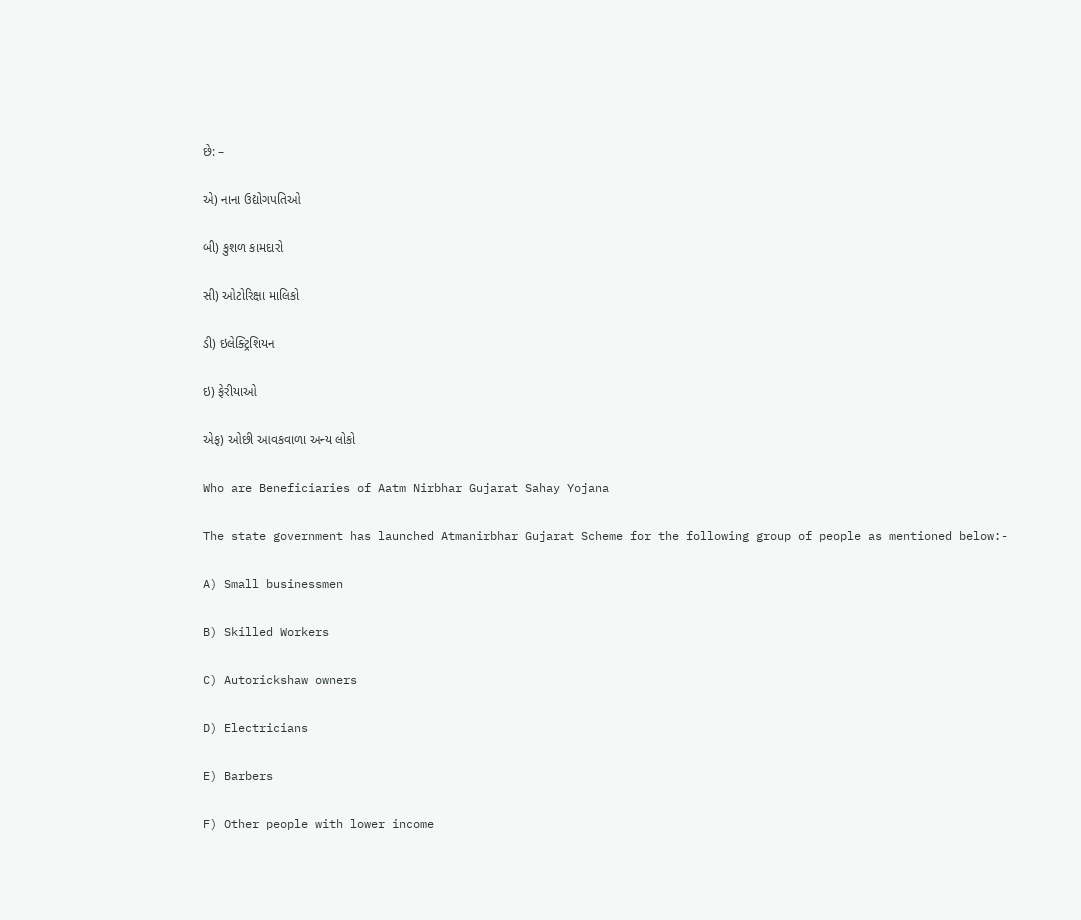છે: –

એ) નાના ઉદ્યોગપતિઓ

બી) કુશળ કામદારો

સી) ઓટોરિક્ષા માલિકો

ડી) ઇલેક્ટ્રિશિયન

ઇ) ફેરીયાઓ

એફ) ઓછી આવકવાળા અન્ય લોકો

Who are Beneficiaries of Aatm Nirbhar Gujarat Sahay Yojana

The state government has launched Atmanirbhar Gujarat Scheme for the following group of people as mentioned below:-

A) Small businessmen

B) Skilled Workers

C) Autorickshaw owners

D) Electricians

E) Barbers

F) Other people with lower income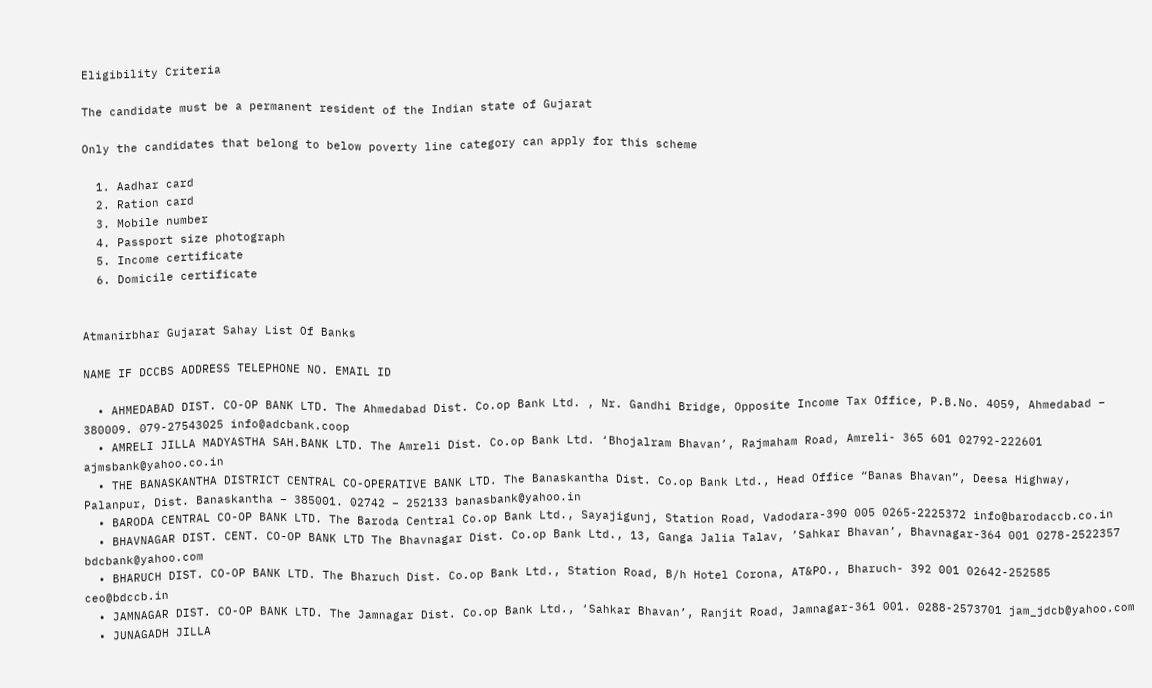Eligibility Criteria

The candidate must be a permanent resident of the Indian state of Gujarat

Only the candidates that belong to below poverty line category can apply for this scheme

  1. Aadhar card
  2. Ration card
  3. Mobile number
  4. Passport size photograph
  5. Income certificate
  6. Domicile certificate


Atmanirbhar Gujarat Sahay List Of Banks

NAME IF DCCBS ADDRESS TELEPHONE NO. EMAIL ID

  • AHMEDABAD DIST. CO-OP BANK LTD. The Ahmedabad Dist. Co.op Bank Ltd. , Nr. Gandhi Bridge, Opposite Income Tax Office, P.B.No. 4059, Ahmedabad – 380009. 079-27543025 info@adcbank.coop
  • AMRELI JILLA MADYASTHA SAH.BANK LTD. The Amreli Dist. Co.op Bank Ltd. ‘Bhojalram Bhavan’, Rajmaham Road, Amreli- 365 601 02792-222601 ajmsbank@yahoo.co.in
  • THE BANASKANTHA DISTRICT CENTRAL CO-OPERATIVE BANK LTD. The Banaskantha Dist. Co.op Bank Ltd., Head Office “Banas Bhavan”, Deesa Highway, Palanpur, Dist. Banaskantha – 385001. 02742 – 252133 banasbank@yahoo.in
  • BARODA CENTRAL CO-OP BANK LTD. The Baroda Central Co.op Bank Ltd., Sayajigunj, Station Road, Vadodara-390 005 0265-2225372 info@barodaccb.co.in
  • BHAVNAGAR DIST. CENT. CO-OP BANK LTD The Bhavnagar Dist. Co.op Bank Ltd., 13, Ganga Jalia Talav, ’Sahkar Bhavan’, Bhavnagar-364 001 0278-2522357 bdcbank@yahoo.com
  • BHARUCH DIST. CO-OP BANK LTD. The Bharuch Dist. Co.op Bank Ltd., Station Road, B/h Hotel Corona, AT&PO., Bharuch- 392 001 02642-252585 ceo@bdccb.in
  • JAMNAGAR DIST. CO-OP BANK LTD. The Jamnagar Dist. Co.op Bank Ltd., ‘Sahkar Bhavan’, Ranjit Road, Jamnagar-361 001. 0288-2573701 jam_jdcb@yahoo.com
  • JUNAGADH JILLA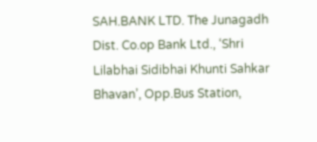SAH.BANK LTD. The Junagadh Dist. Co.op Bank Ltd., ‘Shri Lilabhai Sidibhai Khunti Sahkar Bhavan’, Opp.Bus Station,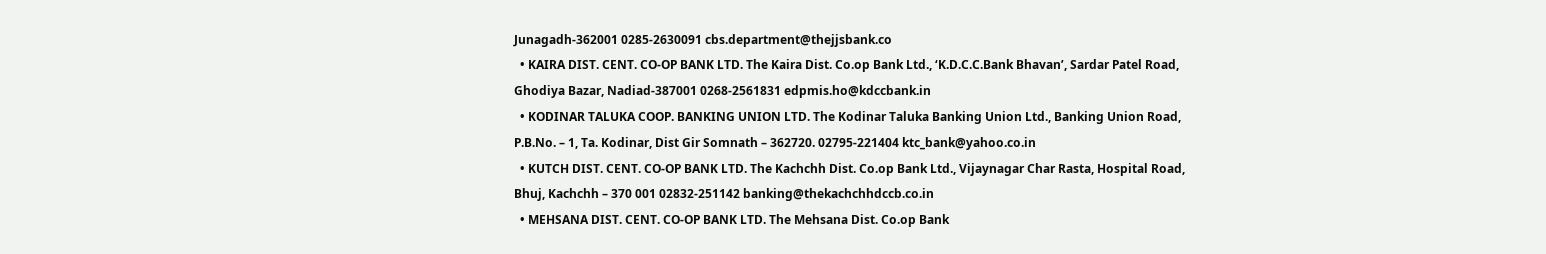Junagadh-362001 0285-2630091 cbs.department@thejjsbank.co
  • KAIRA DIST. CENT. CO-OP BANK LTD. The Kaira Dist. Co.op Bank Ltd., ‘K.D.C.C.Bank Bhavan’, Sardar Patel Road, Ghodiya Bazar, Nadiad-387001 0268-2561831 edpmis.ho@kdccbank.in
  • KODINAR TALUKA COOP. BANKING UNION LTD. The Kodinar Taluka Banking Union Ltd., Banking Union Road, P.B.No. – 1, Ta. Kodinar, Dist Gir Somnath – 362720. 02795-221404 ktc_bank@yahoo.co.in
  • KUTCH DIST. CENT. CO-OP BANK LTD. The Kachchh Dist. Co.op Bank Ltd., Vijaynagar Char Rasta, Hospital Road, Bhuj, Kachchh – 370 001 02832-251142 banking@thekachchhdccb.co.in
  • MEHSANA DIST. CENT. CO-OP BANK LTD. The Mehsana Dist. Co.op Bank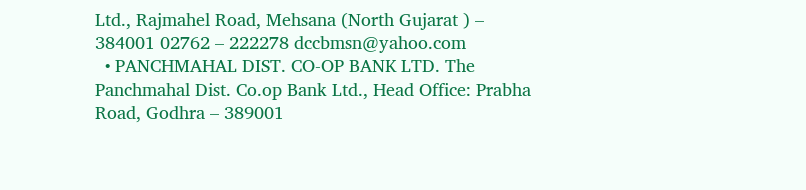Ltd., Rajmahel Road, Mehsana (North Gujarat ) – 384001 02762 – 222278 dccbmsn@yahoo.com
  • PANCHMAHAL DIST. CO-OP BANK LTD. The Panchmahal Dist. Co.op Bank Ltd., Head Office: Prabha Road, Godhra – 389001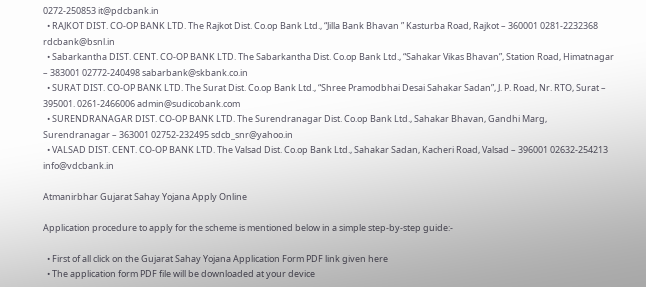0272-250853 it@pdcbank.in
  • RAJKOT DIST. CO-OP BANK LTD. The Rajkot Dist. Co.op Bank Ltd., “Jilla Bank Bhavan ” Kasturba Road, Rajkot – 360001 0281-2232368 rdcbank@bsnl.in
  • Sabarkantha DIST. CENT. CO-OP BANK LTD. The Sabarkantha Dist. Co.op Bank Ltd., “Sahakar Vikas Bhavan”, Station Road, Himatnagar – 383001 02772-240498 sabarbank@skbank.co.in
  • SURAT DIST. CO-OP BANK LTD. The Surat Dist. Co.op Bank Ltd., “Shree Pramodbhai Desai Sahakar Sadan”, J. P. Road, Nr. RTO, Surat – 395001. 0261-2466006 admin@sudicobank.com
  • SURENDRANAGAR DIST. CO-OP BANK LTD. The Surendranagar Dist. Co.op Bank Ltd., Sahakar Bhavan, Gandhi Marg, Surendranagar – 363001 02752-232495 sdcb_snr@yahoo.in
  • VALSAD DIST. CENT. CO-OP BANK LTD. The Valsad Dist. Co.op Bank Ltd., Sahakar Sadan, Kacheri Road, Valsad – 396001 02632-254213 info@vdcbank.in

Atmanirbhar Gujarat Sahay Yojana Apply Online

Application procedure to apply for the scheme is mentioned below in a simple step-by-step guide:-

  • First of all click on the Gujarat Sahay Yojana Application Form PDF link given here
  • The application form PDF file will be downloaded at your device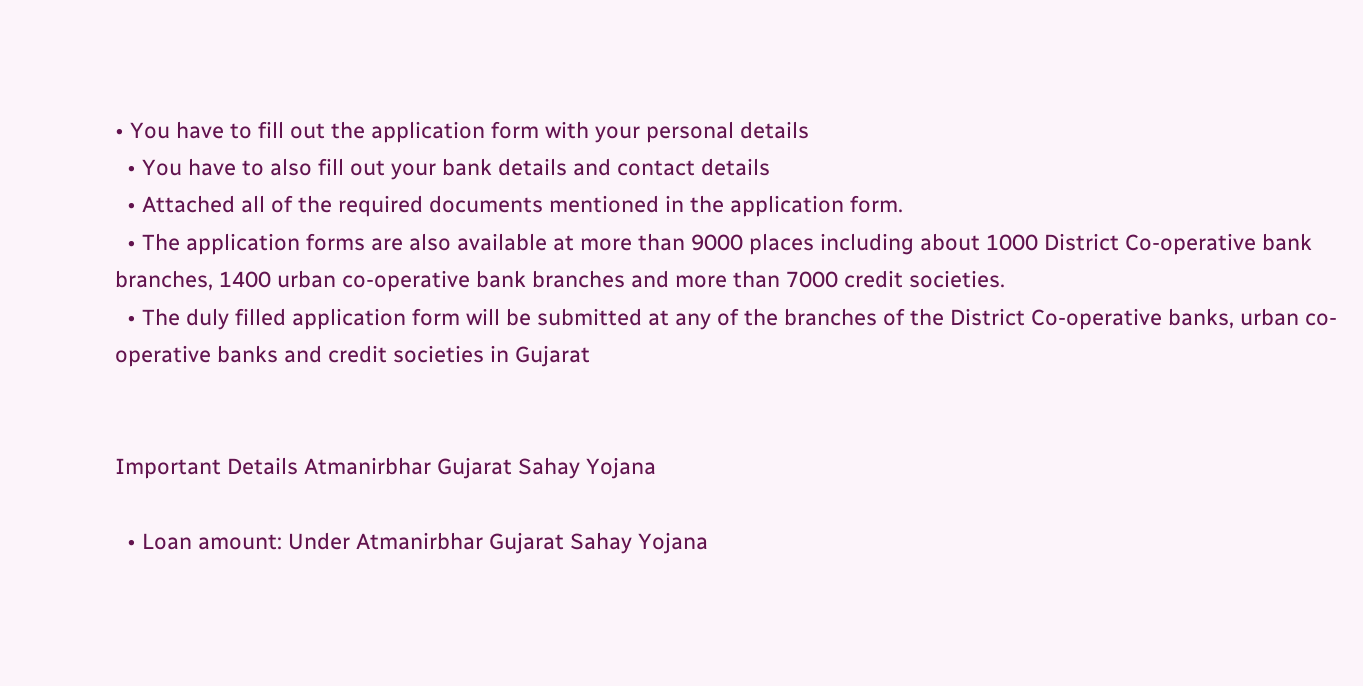• You have to fill out the application form with your personal details
  • You have to also fill out your bank details and contact details
  • Attached all of the required documents mentioned in the application form.
  • The application forms are also available at more than 9000 places including about 1000 District Co-operative bank branches, 1400 urban co-operative bank branches and more than 7000 credit societies.
  • The duly filled application form will be submitted at any of the branches of the District Co-operative banks, urban co-operative banks and credit societies in Gujarat


Important Details Atmanirbhar Gujarat Sahay Yojana

  • Loan amount: Under Atmanirbhar Gujarat Sahay Yojana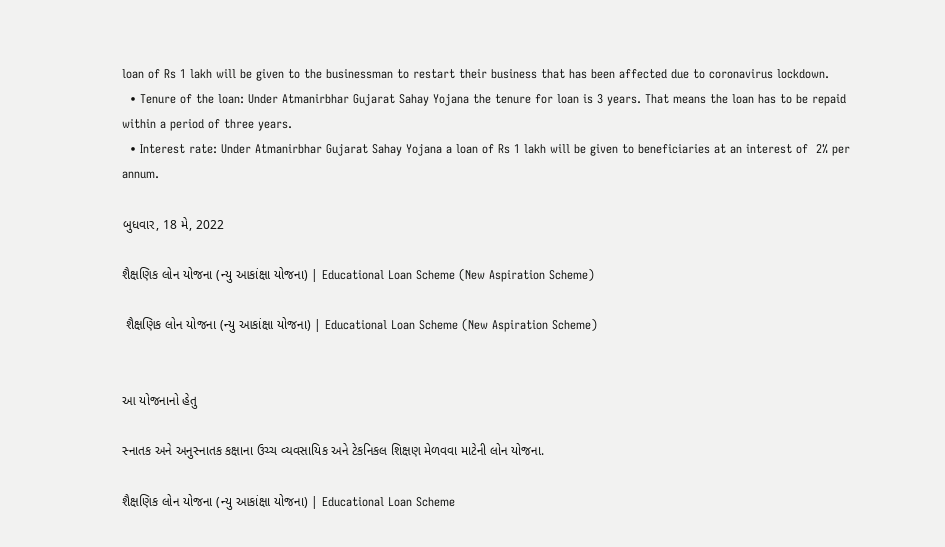loan of Rs 1 lakh will be given to the businessman to restart their business that has been affected due to coronavirus lockdown.
  • Tenure of the loan: Under Atmanirbhar Gujarat Sahay Yojana the tenure for loan is 3 years. That means the loan has to be repaid within a period of three years.
  • Interest rate: Under Atmanirbhar Gujarat Sahay Yojana a loan of Rs 1 lakh will be given to beneficiaries at an interest of  2% per annum.

બુધવાર, 18 મે, 2022

શૈક્ષણિક લોન યોજના (ન્‍યુ આકાંક્ષા યોજના) | Educational Loan Scheme (New Aspiration Scheme)

 શૈક્ષણિક લોન યોજના (ન્‍યુ આકાંક્ષા યોજના) | Educational Loan Scheme (New Aspiration Scheme)


આ યોજનાનો હેતુ

સ્નાતક અને અનુસ્નાતક કક્ષાના ઉચ્ચ વ્યવસાયિક અને ટેકનિકલ શિક્ષણ મેળવવા માટેની લોન યોજના.

શૈક્ષણિક લોન યોજના (ન્‍યુ આકાંક્ષા યોજના) | Educational Loan Scheme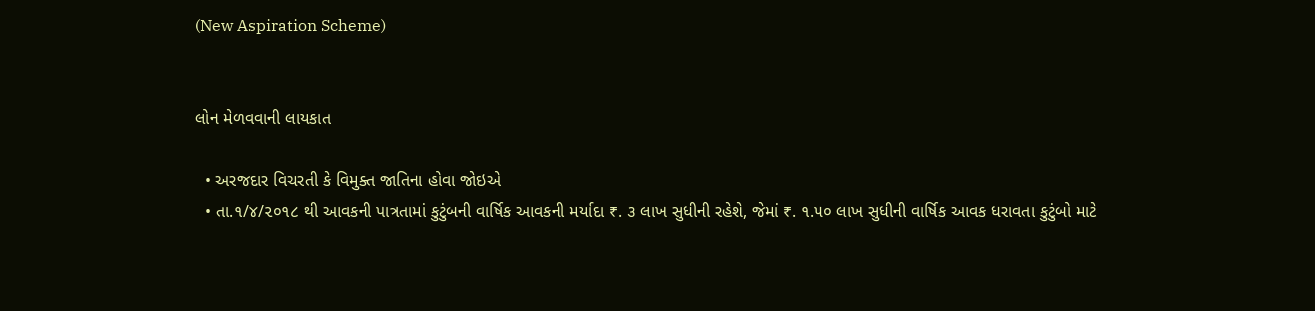(New Aspiration Scheme)


લોન મેળવવાની લાયકાત

  • અરજદાર વિચરતી કે વિમુક્ત જાતિના હોવા જોઇએ
  • તા.૧/૪/૨૦૧૮ થી આવકની પાત્રતામાં કુટુંબની વાર્ષિક આવકની મર્યાદા ₹. ૩ લાખ સુધીની રહેશે, જેમાં ₹. ૧.૫૦ લાખ સુધીની વાર્ષિક આવક ધરાવતા કુટુંબો માટે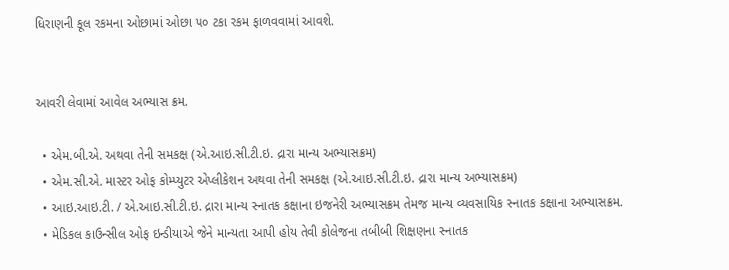ધિરાણની કૂલ રકમના ઓછામાં ઓછા ૫૦ ટકા રકમ ફાળવવામાં આવશે.


આવરી લેવામાં આવેલ અભ્યાસ ક્રમ.

  • એમ.બી.એ. અથવા તેની સમકક્ષ (એ.આઇ.સી.ટી.ઇ. દ્રારા માન્ય અભ્યાસક્રમ)
  • એમ.સી.એ. માસ્ટર ઓફ કોમ્પ્યુટર એપ્લીકેશન અથવા તેની સમકક્ષ (એ.આઇ.સી.ટી.ઇ. દ્રારા માન્ય અભ્યાસક્રમ)
  • આઇ.આઇ.ટી. / એ.આઇ.સી.ટી.ઇ. દ્રારા માન્ય સ્નાતક કક્ષાના ઇજનેરી અભ્યાસક્રમ તેમજ માન્ય વ્યવસાયિક સ્નાતક કક્ષાના અભ્યાસક્રમ.
  • મેડિકલ કાઉન્સીલ ઓફ ઇન્ડીયાએ જેને માન્યતા આપી હોય તેવી કોલેજના તબીબી શિક્ષણના સ્નાતક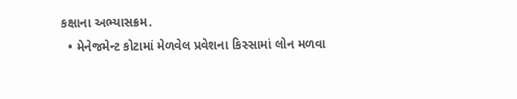કક્ષાના અભ્યાસક્રમ.
  • મેનેજમેન્ટ કોટામાં મેળવેલ પ્રવેશના કિસ્સામાં લોન મળવા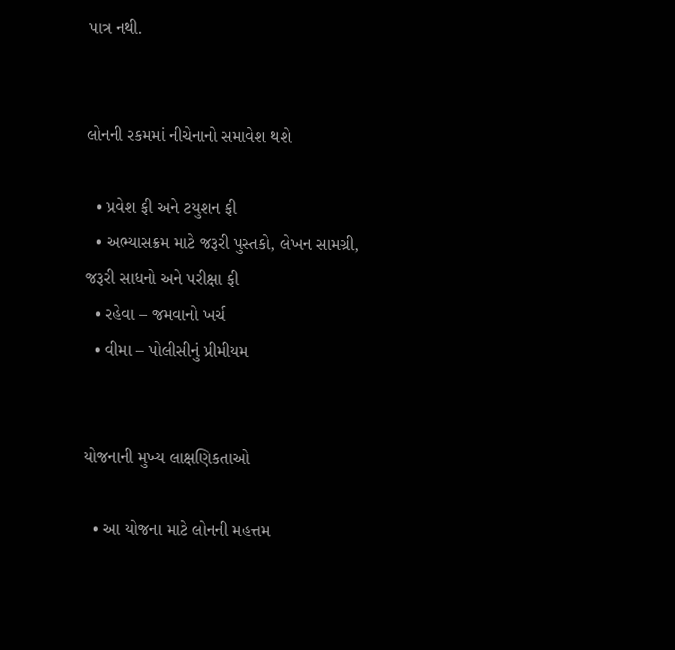પાત્ર નથી.


લોનની રકમમાં નીચેનાનો સમાવેશ થશે

  • પ્રવેશ ફી અને ટયુશન ફી
  • અભ્યાસક્રમ માટે જરૂરી પુસ્તકો, લેખન સામગ્રી, જરૂરી સાધનો અને પરીક્ષા ફી
  • રહેવા – જમવાનો ખર્ચ
  • વીમા – પોલીસીનું પ્રીમીયમ


યોજનાની મુખ્ય લાક્ષણિકતાઓ

  • આ યોજના માટે લોનની મહત્તમ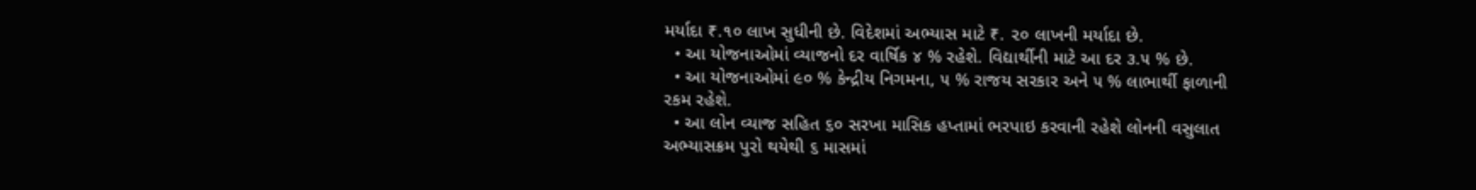મર્યાદા ₹.૧૦ લાખ સુધીની છે. વિદેશમાં અભ્યાસ માટે ₹. ૨૦ લાખની મર્યાદા છે.
  • આ યોજનાઓમાં વ્યાજનો દર વાર્ષિક ૪ % રહેશે. વિદ્યાર્થીની માટે આ દર ૩.૫ % છે.
  • આ યોજનાઓમાં ૯૦ % કેન્દ્રીય નિગમના, ૫ % રાજય સરકાર અને ૫ % લાભાર્થી ફાળાની રકમ રહેશે.
  • આ લોન વ્યાજ સહિત ૬૦ સરખા માસિક હપ્તામાં ભરપાઇ કરવાની રહેશે લોનની વસુલાત અભ્યાસક્રમ પુરો થયેથી ૬ માસમાં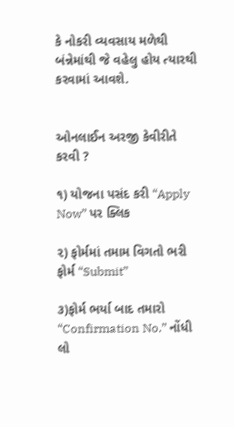કે નોકરી વ્યવસાય મળેથી બંન્નેમાંથી જે વહેલુ હોય ત્યારથી કરવામાં આવશે.


ઓનલાઈન અરજી કેવીરીતે કરવી ?

૧) યોજના પસંદ કરી “Apply Now” પર ક્લિક

૨) ફોર્મમાં તમામ વિગતો ભરી ફોર્મ “Submit”

૩)ફોર્મ ભર્યા બાદ તમારો “Confirmation No.” નોંધી લો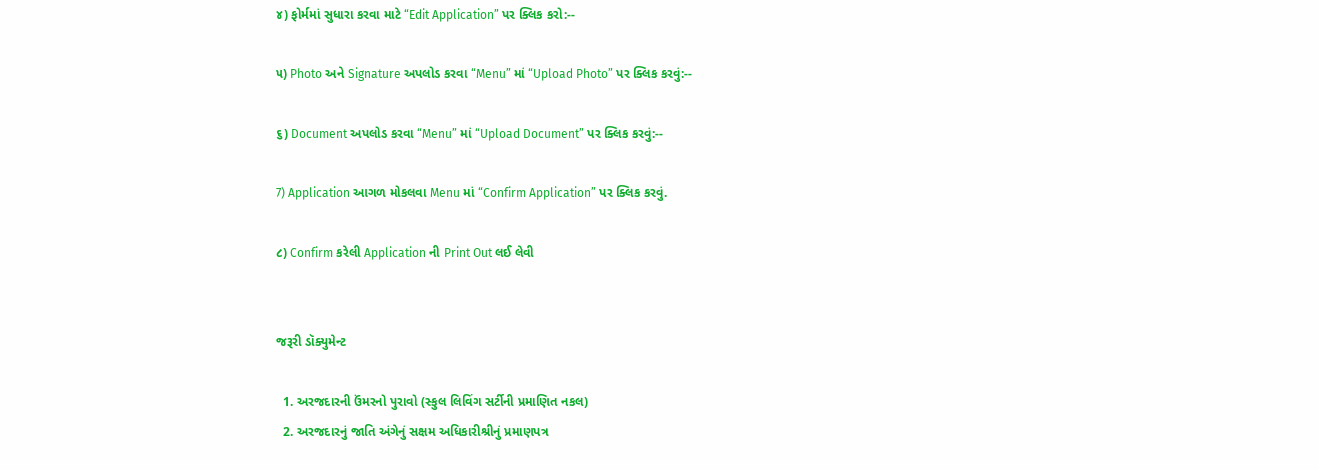૪) ફોર્મમાં સુધારા કરવા માટે “Edit Application” પર ક્લિક કરો:--

૫) Photo અને Signature અપલોડ કરવા “Menu” માં “Upload Photo” પર ક્લિક કરવું:--

૬) Document અપલોડ કરવા “Menu” માં “Upload Document” પર ક્લિક કરવું:--

7) Application આગળ મોકલવા Menu માં “Confirm Application” પર ક્લિક કરવું.

૮) Confirm કરેલી Application ની Print Out લઈ લેવી


જરૂરી ડૉક્યુમેન્ટ

  1. અરજદારની ઉંમરનો પુરાવો (સ્કુલ લિવિંગ સર્ટીની પ્રમાણિત નકલ)
  2. અરજદારનું જાતિ અંગેનું સક્ષમ અધિકારીશ્રીનું પ્રમાણપત્ર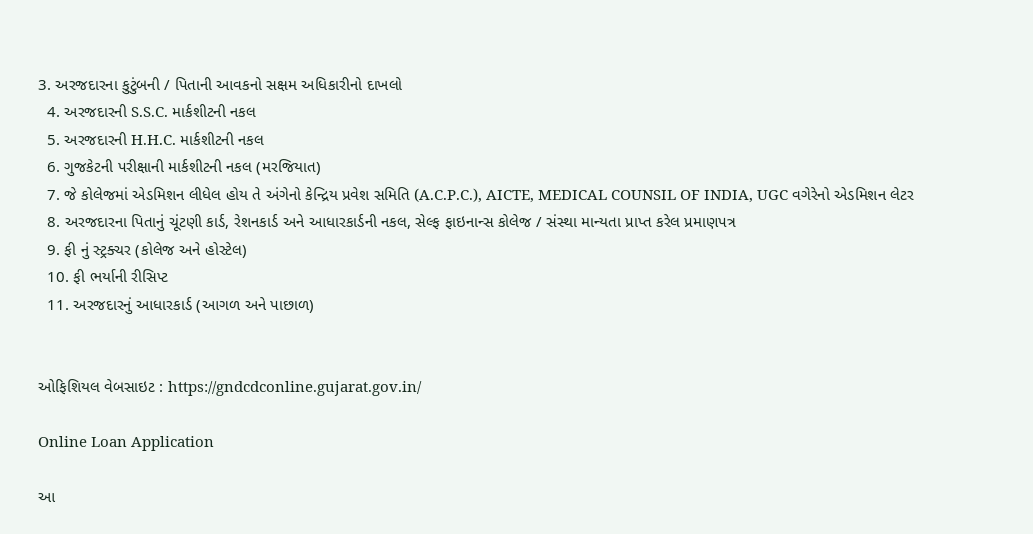3. અરજદારના કુટુંબની / પિતાની આવકનો સક્ષમ અધિકારીનો દાખલો
  4. અરજદારની S.S.C. માર્કશીટની નકલ
  5. અરજદારની H.H.C. માર્કશીટની નકલ
  6. ગુજકેટની પરીક્ષાની માર્કશીટની નકલ (મરજિયાત)
  7. જે કોલેજમાં એડમિશન લીધેલ હોય તે અંગેનો કેન્દ્રિય પ્રવેશ સમિતિ (A.C.P.C.), AICTE, MEDICAL COUNSIL OF INDIA, UGC વગેરેનો એડમિશન લેટર
  8. અરજદારના પિતાનું ચૂંટણી કાર્ડ, રેશનકાર્ડ અને આધારકાર્ડની નકલ, સેલ્ફ ફાઇનાન્સ કોલેજ / સંસ્થા માન્યતા પ્રાપ્ત કરેલ પ્રમાણપત્ર
  9. ફી નું સ્ટ્રક્ચર (કોલેજ અને હોસ્ટેલ)
  10. ફી ભર્યાની રીસિપ્ટ
  11. અરજદારનું આધારકાર્ડ (આગળ અને પાછાળ)


ઓફિશિયલ વેબસાઇટ : https://gndcdconline.gujarat.gov.in/

Online Loan Application

આ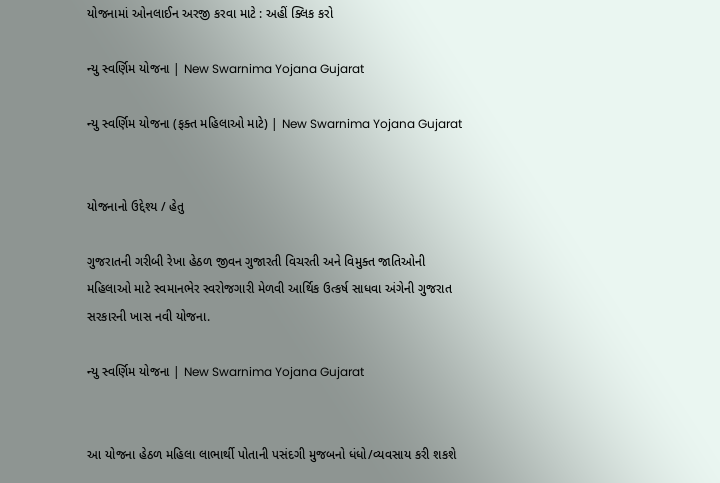યોજનામાં ઓનલાઈન અરજી કરવા માટે : અહીં ક્લિક કરો

ન્યુ સ્‍વર્ણિમ યોજના | New Swarnima Yojana Gujarat

ન્યુ સ્‍વર્ણિમ યોજના (ફક્ત મહિલાઓ માટે) | New Swarnima Yojana Gujarat


યોજનાનો ઉદ્દેશ્ય / હેતુ

ગુજરાતની ગરીબી રેખા હેઠળ જીવન ગુજારતી વિચરતી અને વિમુક્ત જાતિઓની મહિલાઓ માટે સ્‍વમાનભેર સ્‍વરોજગારી મેળવી આર્થિક ઉત્‍કર્ષ સાધવા અંગેની ગુજરાત સરકારની ખાસ નવી યોજના.

ન્યુ સ્‍વર્ણિમ યોજના | New Swarnima Yojana Gujarat


આ યોજના હેઠળ મહિલા લાભાર્થી પોતાની પસંદગી મુજબનો ધંધો/વ્‍યવસાય કરી શકશે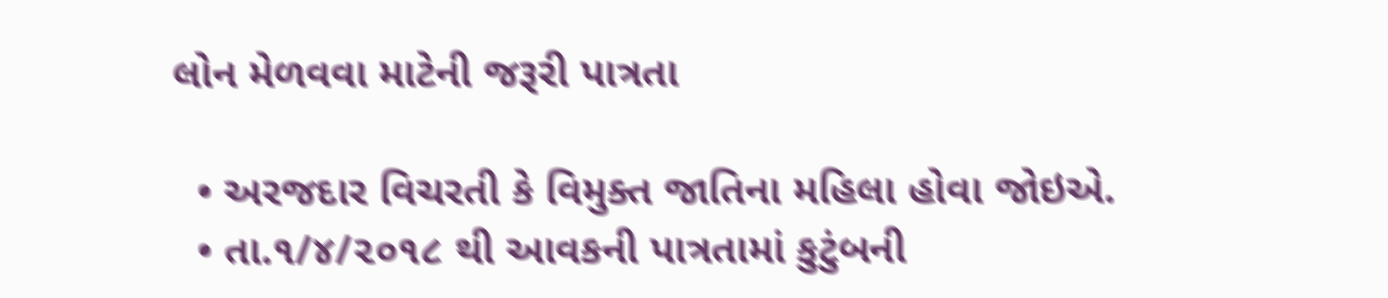લોન મેળવવા માટેની જરૂરી પાત્રતા

  • અરજદાર વિચરતી કે વિમુક્ત જાતિના મહિલા હોવા જોઇએ.
  • તા.૧/૪/૨૦૧૮ થી આવકની પાત્રતામાં કુટુંબની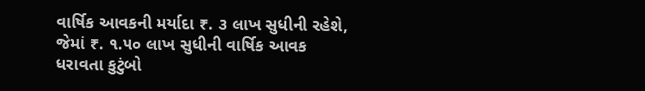વાર્ષિક આવકની મર્યાદા ₹. ૩ લાખ સુધીની રહેશે, જેમાં ₹. ૧.૫૦ લાખ સુધીની વાર્ષિક આવક ધરાવતા કુટુંબો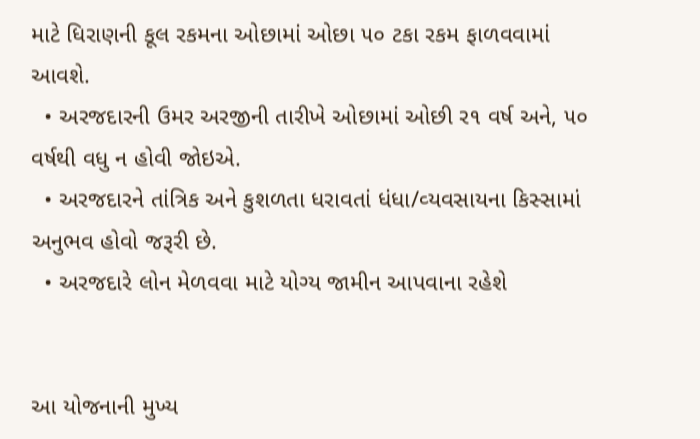માટે ધિરાણની કૂલ રકમના ઓછામાં ઓછા ૫૦ ટકા રકમ ફાળવવામાં આવશે.
  • અરજદારની ઉમર અરજીની તારીખે ઓછામાં ઓછી ર૧ વર્ષ અને, ૫૦ વર્ષથી વધુ ન હોવી જોઇએ.
  • અરજદારને તાંત્રિક અને કુશળતા ધરાવતાં ધંધા/વ્‍યવસાયના કિસ્‍સામાં અનુભવ હોવો જરૂરી છે.
  • અરજદારે લોન મેળવવા માટે યોગ્‍ય જામીન આપવાના રહેશે


આ યોજનાની મુખ્ય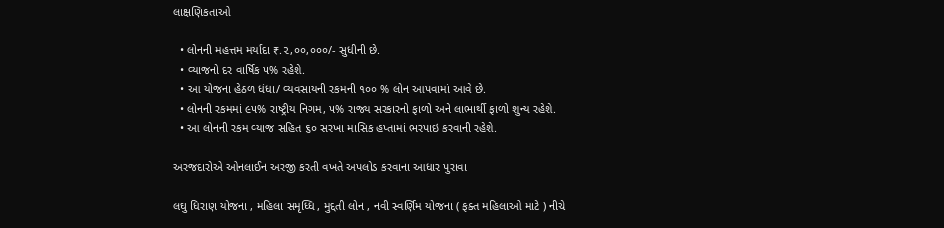લાક્ષણિકતાઓ

  • લોનની મહત્તમ મર્યાદા ₹.૨,૦૦,૦૦૦/- સુધીની છે.
  • વ્‍યાજનો દર વાર્ષિક ૫% રહેશે.
  • આ યોજના હેઠળ ધંધા/ વ્‍યવસાયની રકમની ૧૦૦ % લોન આપવામાં આવે છે.
  • લોનની રકમમાં ૯૫% રાષ્ટ્રીય નિગમ, ૫% રાજ્ય સરકારનો ફાળો અને લાભાર્થી ફાળો શુન્ય રહેશે.
  • આ લોનની રકમ વ્‍યાજ સહિત ૬૦ સરખા માસિક હપ્‍તામાં ભરપાઇ કરવાની રહેશે.

અરજદારોએ ઓનલાઈન અરજી કરતી વખતે અપલોડ કરવાના આધાર પુરાવા

લઘુ ધિરાણ યોજના , મહિલા સમૃધ્ધિ , મુદ્દતી લોન , નવી સ્વર્ણિમ યોજના ( ફક્ત મહિલાઓ માટે ) નીચે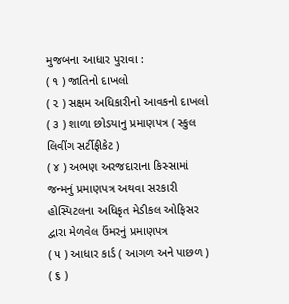મુજબના આધાર પુરાવા :
( ૧ ) જાતિનો દાખલો
( ૨ ) સક્ષમ અધિકારીનો આવકનો દાખલો
( ૩ ) શાળા છોડયાનુ પ્રમાણપત્ર ( સ્કુલ લિવીંગ સર્ટીફીકેટ )
( ૪ ) અભણ અરજદારાના કિસ્સામાં જન્મનું પ્રમાણપત્ર અથવા સરકારી હોસ્પિટલના અધિકૃત મેડીકલ ઓફિસર દ્વારા મેળવેલ ઉંમરનું પ્રમાણપત્ર
( ૫ ) આધાર કાર્ડ ( આગળ અને પાછળ )
( ૬ )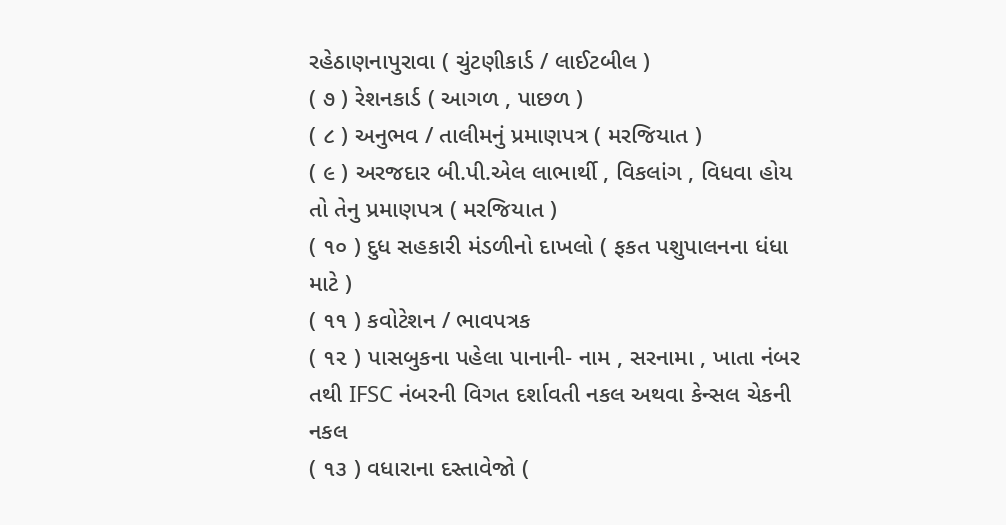રહેઠાણનાપુરાવા ( ચુંટણીકાર્ડ / લાઈટબીલ )
( ૭ ) રેશનકાર્ડ ( આગળ , પાછળ )
( ૮ ) અનુભવ / તાલીમનું પ્રમાણપત્ર ( મરજિયાત )
( ૯ ) અરજદાર બી.પી.એલ લાભાર્થી , વિકલાંગ , વિધવા હોય તો તેનુ પ્રમાણપત્ર ( મરજિયાત )
( ૧૦ ) દુધ સહકારી મંડળીનો દાખલો ( ફકત પશુપાલનના ધંધા માટે )
( ૧૧ ) કવોટેશન / ભાવપત્રક
( ૧૨ ) પાસબુકના પહેલા પાનાની- નામ , સરનામા , ખાતા નંબર તથી IFSC નંબરની વિગત દર્શાવતી નકલ અથવા કેન્સલ ચેકની નકલ
( ૧૩ ) વધારાના દસ્તાવેજો (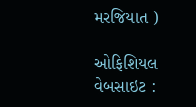મરજિયાત )

ઓફિશિયલ વેબસાઇટ :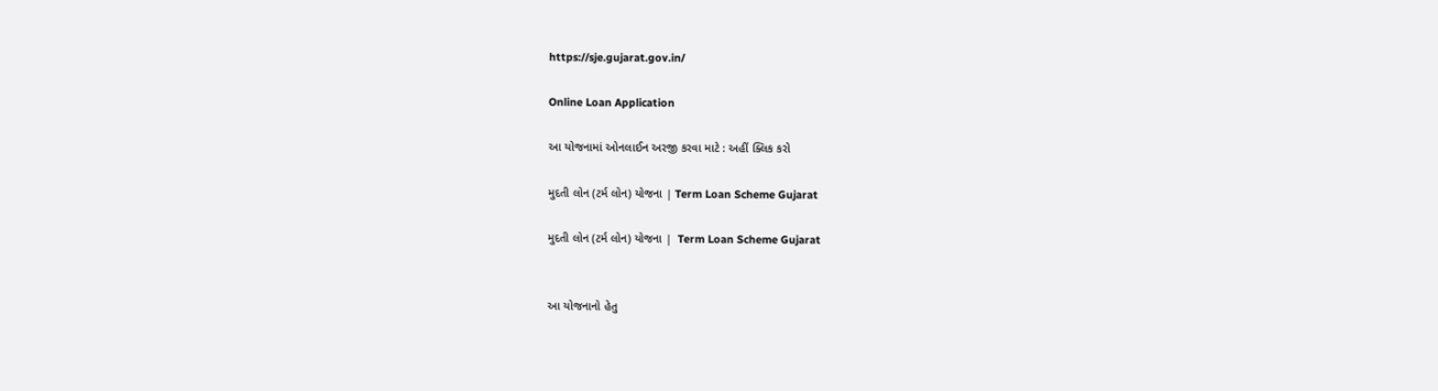https://sje.gujarat.gov.in/

Online Loan Application

આ યોજનામાં ઓનલાઈન અરજી કરવા માટે : અહીં ક્લિક કરો

મુદતી લોન (ટર્મ લોન) યોજના | Term Loan Scheme Gujarat

મુદતી લોન (ટર્મ લોન) યોજના |  Term Loan Scheme Gujarat


આ યોજનાનો હેતુ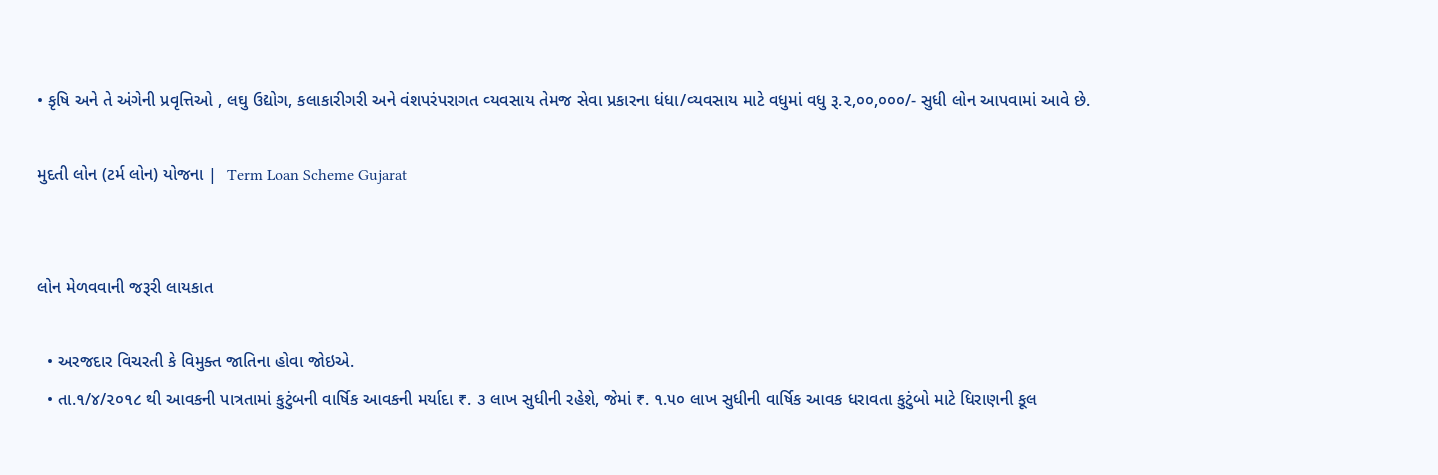• કૃષિ અને તે અંગેની પ્રવૃત્તિઓ , લઘુ ઉદ્યોગ, કલાકારીગરી અને વંશપરંપરાગત વ્‍યવસાય તેમજ સેવા પ્રકારના ધંધા/વ્‍યવસાય માટે વધુમાં વધુ રૂ.૨,૦૦,૦૦૦/- સુધી લોન આપવામાં આવે છે.

મુદતી લોન (ટર્મ લોન) યોજના |  Term Loan Scheme Gujarat


લોન મેળવવાની જરૂરી લાયકાત

  • અરજદાર વિચરતી કે વિમુક્ત જાતિના હોવા જોઇએ.
  • તા.૧/૪/૨૦૧૮ થી આવકની પાત્રતામાં કુટુંબની વાર્ષિક આવકની મર્યાદા ₹. ૩ લાખ સુધીની રહેશે, જેમાં ₹. ૧.૫૦ લાખ સુધીની વાર્ષિક આવક ધરાવતા કુટુંબો માટે ધિરાણની કૂલ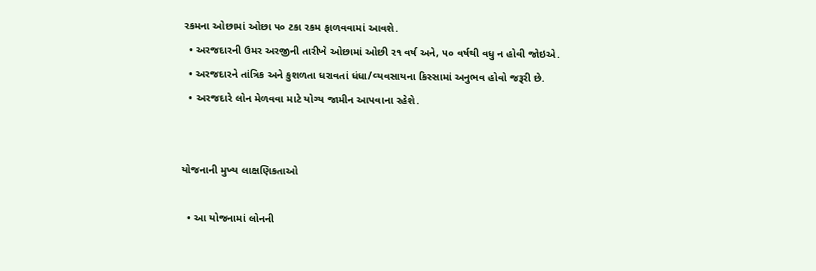રકમના ઓછામાં ઓછા ૫૦ ટકા રકમ ફાળવવામાં આવશે.
  • અરજદારની ઉમર અરજીની તારીખે ઓછામાં ઓછી ર૧ વર્ષ અને, ૫૦ વર્ષથી વધુ ન હોવી જોઇએ.
  • અરજદારને તાંત્રિક અને કુશળતા ધરાવતાં ધંધા/વ્‍યવસાયના કિસ્‍સામાં અનુભવ હોવો જરૂરી છે.
  • અરજદારે લોન મેળવવા માટે યોગ્‍ય જામીન આપવાના રહેશે.


યોજનાની મુખ્ય લાક્ષણિકતાઓ

  • આ યોજનામાં લોનની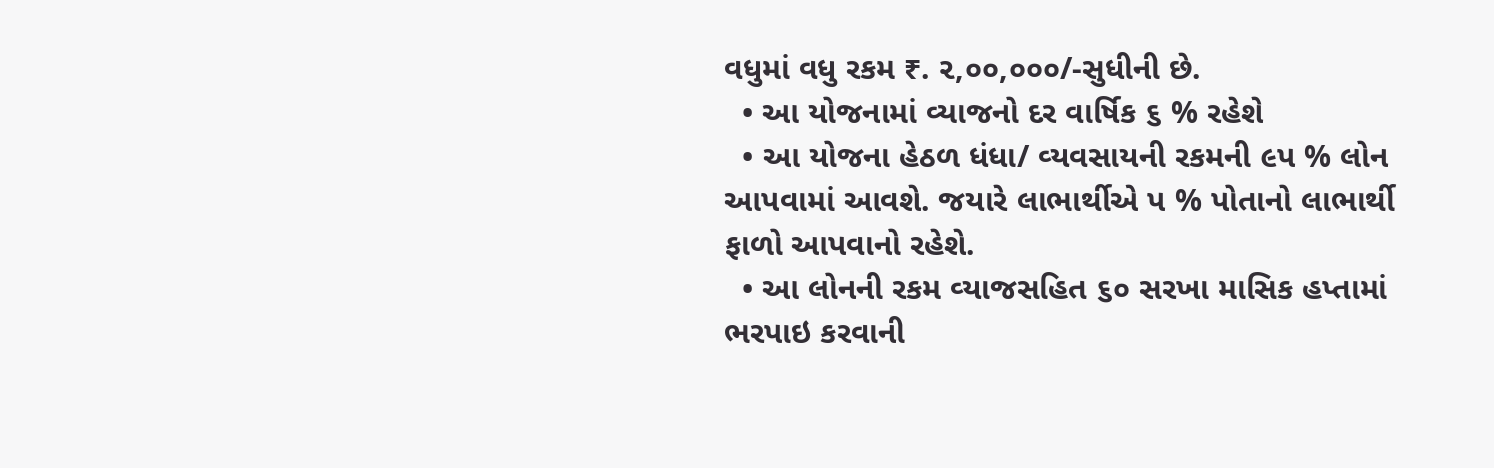વધુમાં વધુ રકમ ₹. ૨,૦૦,૦૦૦/-સુધીની છે.
  • આ યોજનામાં વ્યાજનો દર વાર્ષિક ૬ % રહેશે
  • આ યોજના હેઠળ ધંધા/ વ્‍યવસાયની રકમની ૯પ % લોન આપવામાં આવશે. જયારે લાભાર્થીએ પ % પોતાનો લાભાર્થી ફાળો આપવાનો રહેશે.
  • આ લોનની રકમ વ્‍યાજસહિત ૬૦ સરખા માસિક હપ્‍તામાં ભરપાઇ કરવાની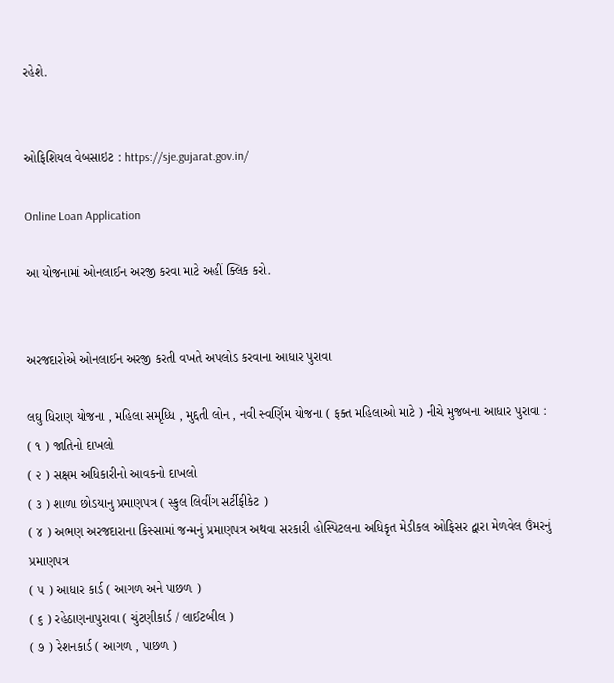રહેશે.


ઓફિશિયલ વેબસાઇટ : https://sje.gujarat.gov.in/

Online Loan Application

આ યોજનામાં ઓનલાઈન અરજી કરવા માટે અહીં ક્લિક કરો.


અરજદારોએ ઓનલાઈન અરજી કરતી વખતે અપલોડ કરવાના આધાર પુરાવા

લઘુ ધિરાણ યોજના , મહિલા સમૃધ્ધિ , મુદ્દતી લોન , નવી સ્વર્ણિમ યોજના ( ફક્ત મહિલાઓ માટે ) નીચે મુજબના આધાર પુરાવા :
( ૧ ) જાતિનો દાખલો
( ૨ ) સક્ષમ અધિકારીનો આવકનો દાખલો
( ૩ ) શાળા છોડયાનુ પ્રમાણપત્ર ( સ્કુલ લિવીંગ સર્ટીફીકેટ )
( ૪ ) અભણ અરજદારાના કિસ્સામાં જન્મનું પ્રમાણપત્ર અથવા સરકારી હોસ્પિટલના અધિકૃત મેડીકલ ઓફિસર દ્વારા મેળવેલ ઉંમરનું પ્રમાણપત્ર
( ૫ ) આધાર કાર્ડ ( આગળ અને પાછળ )
( ૬ ) રહેઠાણનાપુરાવા ( ચુંટણીકાર્ડ / લાઈટબીલ )
( ૭ ) રેશનકાર્ડ ( આગળ , પાછળ )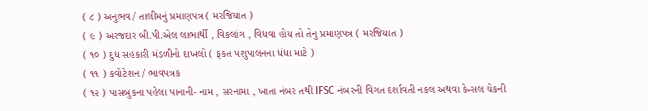( ૮ ) અનુભવ / તાલીમનું પ્રમાણપત્ર ( મરજિયાત )
( ૯ ) અરજદાર બી.પી.એલ લાભાર્થી , વિકલાંગ , વિધવા હોય તો તેનુ પ્રમાણપત્ર ( મરજિયાત )
( ૧૦ ) દુધ સહકારી મંડળીનો દાખલો ( ફકત પશુપાલનના ધંધા માટે )
( ૧૧ ) કવોટેશન / ભાવપત્રક
( ૧૨ ) પાસબુકના પહેલા પાનાની- નામ , સરનામા , ખાતા નંબર તથી IFSC નંબરની વિગત દર્શાવતી નકલ અથવા કેન્સલ ચેકની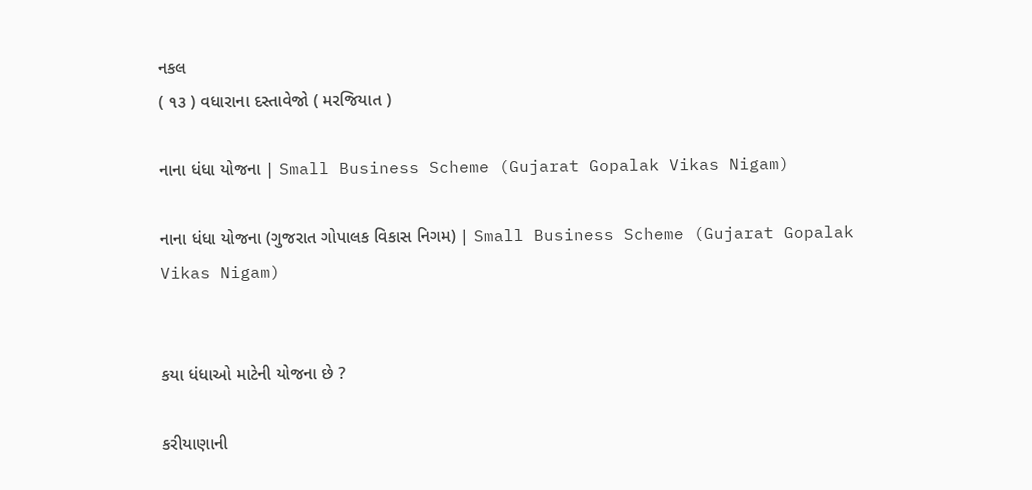નકલ
( ૧૩ ) વધારાના દસ્તાવેજો ( મરજિયાત )

નાના ધંધા યોજના | Small Business Scheme (Gujarat Gopalak Vikas Nigam)

નાના ધંધા યોજના (ગુજરાત ગોપાલક વિકાસ નિગમ) | Small Business Scheme (Gujarat Gopalak Vikas Nigam)


કયા ધંધાઓ માટેની યોજના છે ?

કરીયાણાની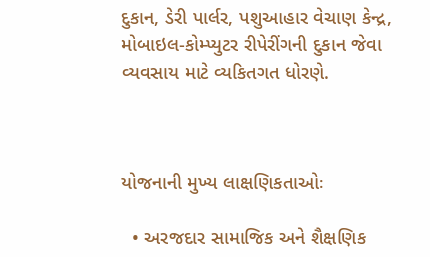દુકાન, ડેરી પાર્લર, પશુઆહાર વેચાણ કેન્દ્ર, મોબાઇલ-કોમ્પ્યુટર રીપેરીંગની દુકાન જેવા વ્યવસાય માટે વ્યકિતગત ધોરણે.



યોજનાની મુખ્ય લાક્ષણિકતાઓઃ

  • અરજદાર સામાજિક અને શૈક્ષણિક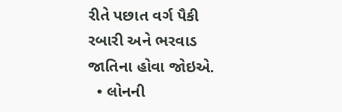રીતે પછાત વર્ગ પૈકી રબારી અને ભરવાડ જાતિના હોવા જોઇએ.
  • લોનની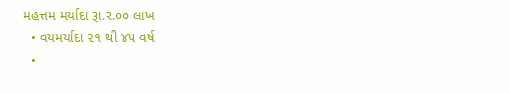મહત્તમ મર્યાદા રૂા.ર.૦૦ લાખ
  • વયમર્યાદા ૨૧ થી ૪૫ વર્ષ
  •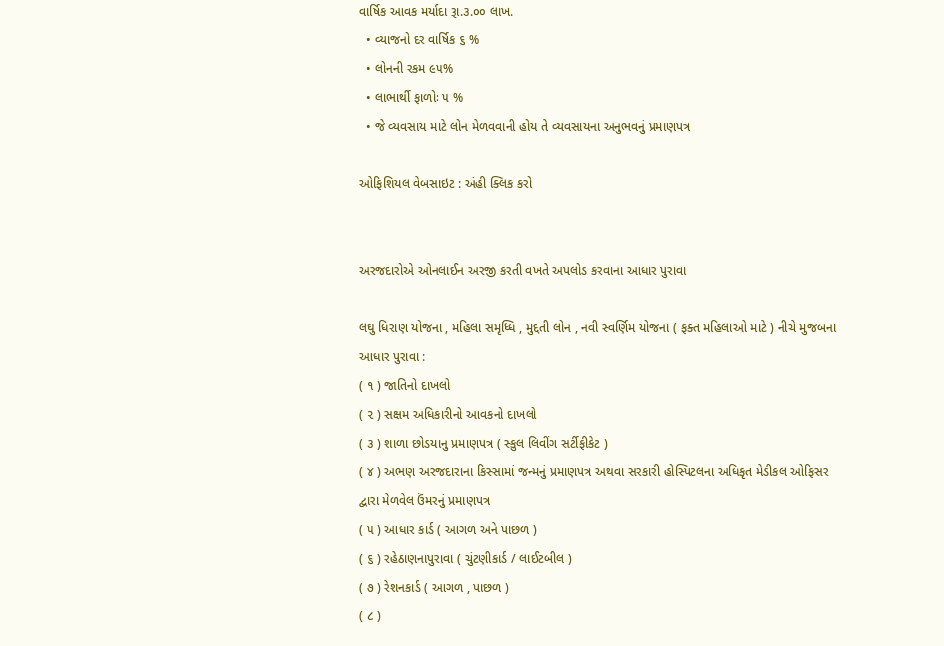વાર્ષિક આવક મર્યાદા રૂા.૩.૦૦ લાખ.
  • વ્યાજનો દર વાર્ષિક ૬ %
  • લોનની રકમ ૯૫%
  • લાભાર્થી ફાળોઃ ૫ %
  • જે વ્યવસાય માટે લોન મેળવવાની હોય તે વ્યવસાયના અનુભવનું પ્રમાણપત્ર

ઓફિશિયલ વેબસાઇટ : અંહી ક્લિક કરો


અરજદારોએ ઓનલાઈન અરજી કરતી વખતે અપલોડ કરવાના આધાર પુરાવા

લઘુ ધિરાણ યોજના , મહિલા સમૃધ્ધિ , મુદ્દતી લોન , નવી સ્વર્ણિમ યોજના ( ફક્ત મહિલાઓ માટે ) નીચે મુજબના આધાર પુરાવા :
( ૧ ) જાતિનો દાખલો
( ૨ ) સક્ષમ અધિકારીનો આવકનો દાખલો
( ૩ ) શાળા છોડયાનુ પ્રમાણપત્ર ( સ્કુલ લિવીંગ સર્ટીફીકેટ )
( ૪ ) અભણ અરજદારાના કિસ્સામાં જન્મનું પ્રમાણપત્ર અથવા સરકારી હોસ્પિટલના અધિકૃત મેડીકલ ઓફિસર દ્વારા મેળવેલ ઉંમરનું પ્રમાણપત્ર
( ૫ ) આધાર કાર્ડ ( આગળ અને પાછળ )
( ૬ ) રહેઠાણનાપુરાવા ( ચુંટણીકાર્ડ / લાઈટબીલ )
( ૭ ) રેશનકાર્ડ ( આગળ , પાછળ )
( ૮ )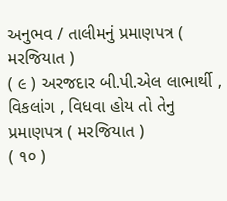અનુભવ / તાલીમનું પ્રમાણપત્ર ( મરજિયાત )
( ૯ ) અરજદાર બી.પી.એલ લાભાર્થી , વિકલાંગ , વિધવા હોય તો તેનુ પ્રમાણપત્ર ( મરજિયાત )
( ૧૦ )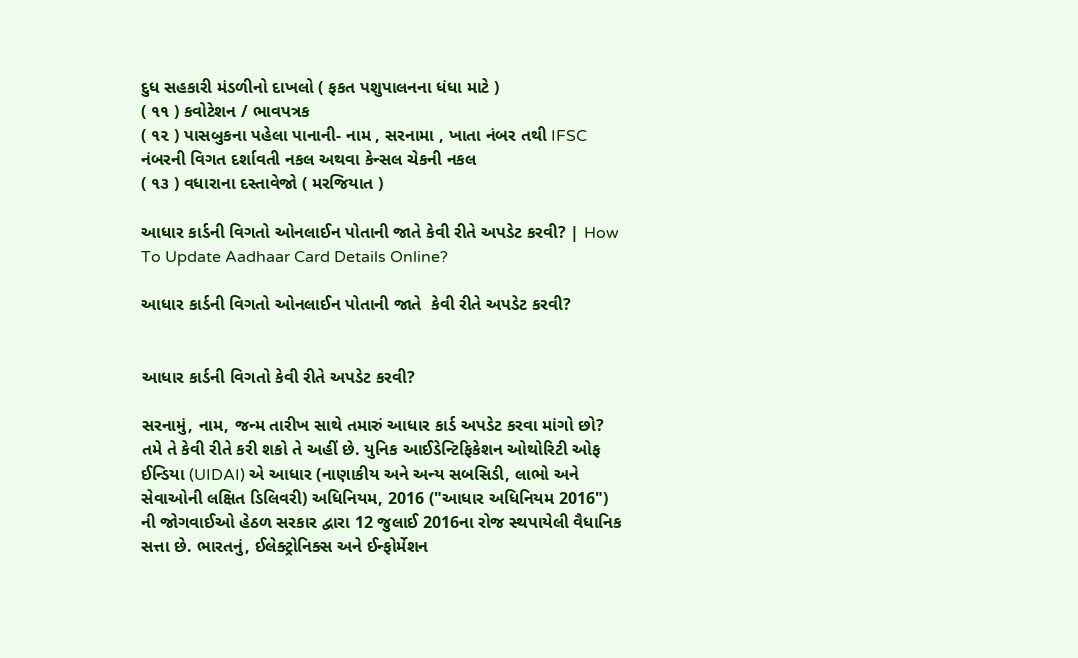દુધ સહકારી મંડળીનો દાખલો ( ફકત પશુપાલનના ધંધા માટે )
( ૧૧ ) કવોટેશન / ભાવપત્રક
( ૧૨ ) પાસબુકના પહેલા પાનાની- નામ , સરનામા , ખાતા નંબર તથી IFSC નંબરની વિગત દર્શાવતી નકલ અથવા કેન્સલ ચેકની નકલ
( ૧૩ ) વધારાના દસ્તાવેજો ( મરજિયાત )

આધાર કાર્ડની વિગતો ઓનલાઈન પોતાની જાતે કેવી રીતે અપડેટ કરવી? | How To Update Aadhaar Card Details Online?

આધાર કાર્ડની વિગતો ઓનલાઈન પોતાની જાતે  કેવી રીતે અપડેટ કરવી?


આધાર કાર્ડની વિગતો કેવી રીતે અપડેટ કરવી?

સરનામું, નામ, જન્મ તારીખ સાથે તમારું આધાર કાર્ડ અપડેટ કરવા માંગો છો? તમે તે કેવી રીતે કરી શકો તે અહીં છે. યુનિક આઈડેન્ટિફિકેશન ઓથોરિટી ઓફ ઈન્ડિયા (UIDAI) એ આધાર (નાણાકીય અને અન્ય સબસિડી, લાભો અને સેવાઓની લક્ષિત ડિલિવરી) અધિનિયમ, 2016 ("આધાર અધિનિયમ 2016") ની જોગવાઈઓ હેઠળ સરકાર દ્વારા 12 જુલાઈ 2016ના રોજ સ્થપાયેલી વૈધાનિક સત્તા છે. ભારતનું, ઈલેક્ટ્રોનિક્સ અને ઈન્ફોર્મેશન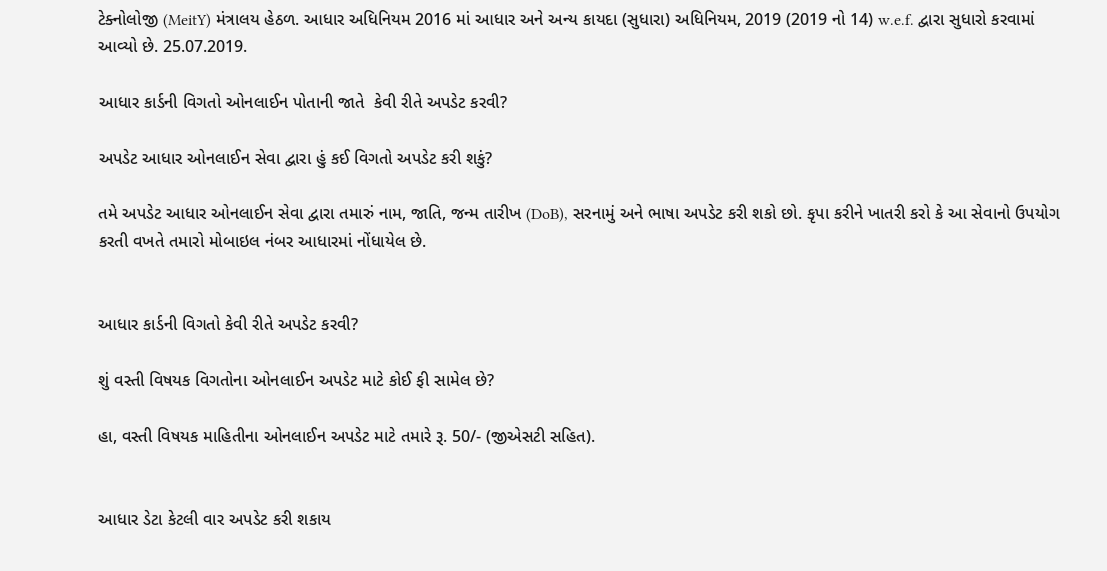ટેક્નોલોજી (MeitY) મંત્રાલય હેઠળ. આધાર અધિનિયમ 2016 માં આધાર અને અન્ય કાયદા (સુધારા) અધિનિયમ, 2019 (2019 નો 14) w.e.f. દ્વારા સુધારો કરવામાં આવ્યો છે. 25.07.2019.

આધાર કાર્ડની વિગતો ઓનલાઈન પોતાની જાતે  કેવી રીતે અપડેટ કરવી?

અપડેટ આધાર ઓનલાઈન સેવા દ્વારા હું કઈ વિગતો અપડેટ કરી શકું?

તમે અપડેટ આધાર ઓનલાઈન સેવા દ્વારા તમારું નામ, જાતિ, જન્મ તારીખ (DoB), સરનામું અને ભાષા અપડેટ કરી શકો છો. કૃપા કરીને ખાતરી કરો કે આ સેવાનો ઉપયોગ કરતી વખતે તમારો મોબાઇલ નંબર આધારમાં નોંધાયેલ છે.


આધાર કાર્ડની વિગતો કેવી રીતે અપડેટ કરવી?

શું વસ્તી વિષયક વિગતોના ઓનલાઈન અપડેટ માટે કોઈ ફી સામેલ છે?

હા, વસ્તી વિષયક માહિતીના ઓનલાઈન અપડેટ માટે તમારે રૂ. 50/- (જીએસટી સહિત).


આધાર ડેટા કેટલી વાર અપડેટ કરી શકાય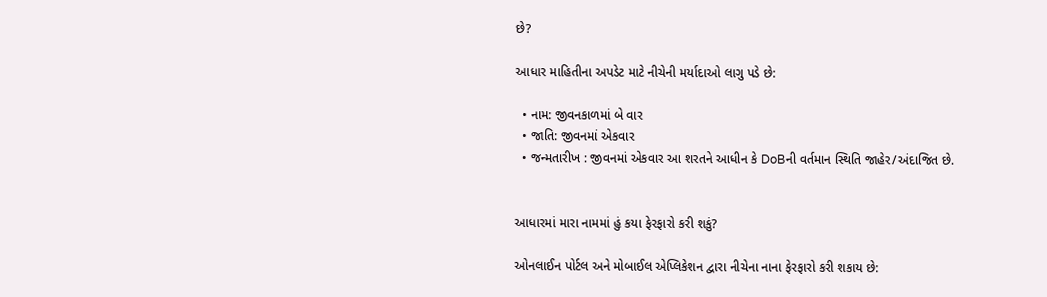છે?

આધાર માહિતીના અપડેટ માટે નીચેની મર્યાદાઓ લાગુ પડે છે:

  • નામ: જીવનકાળમાં બે વાર
  • જાતિ: જીવનમાં એકવાર
  • જન્મતારીખ : જીવનમાં એકવાર આ શરતને આધીન કે DoBની વર્તમાન સ્થિતિ જાહેર/અંદાજિત છે.


આધારમાં મારા નામમાં હું કયા ફેરફારો કરી શકું?

ઓનલાઈન પોર્ટલ અને મોબાઈલ એપ્લિકેશન દ્વારા નીચેના નાના ફેરફારો કરી શકાય છે: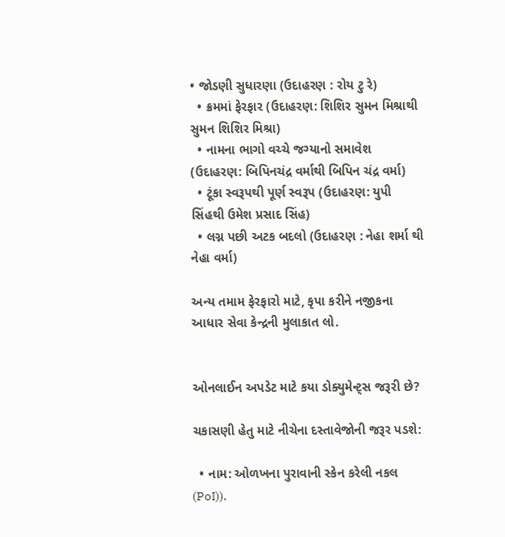• જોડણી સુધારણા (ઉદાહરણ : રોય ટુ રે)
  • ક્રમમાં ફેરફાર (ઉદાહરણ: શિશિર સુમન મિશ્રાથી સુમન શિશિર મિશ્રા)
  • નામના ભાગો વચ્ચે જગ્યાનો સમાવેશ (ઉદાહરણ: બિપિનચંદ્ર વર્માથી બિપિન ચંદ્ર વર્મા)
  • ટૂંકા સ્વરૂપથી પૂર્ણ સ્વરૂપ (ઉદાહરણ: યુપી સિંહથી ઉમેશ પ્રસાદ સિંહ)
  • લગ્ન પછી અટક બદલો (ઉદાહરણ : નેહા શર્મા થી નેહા વર્મા)

અન્ય તમામ ફેરફારો માટે, કૃપા કરીને નજીકના આધાર સેવા કેન્દ્રની મુલાકાત લો.


ઓનલાઈન અપડેટ માટે કયા ડોક્યુમેન્ટ્સ જરૂરી છે?

ચકાસણી હેતુ માટે નીચેના દસ્તાવેજોની જરૂર પડશે:

  • નામ: ઓળખના પુરાવાની સ્કેન કરેલી નકલ (PoI)).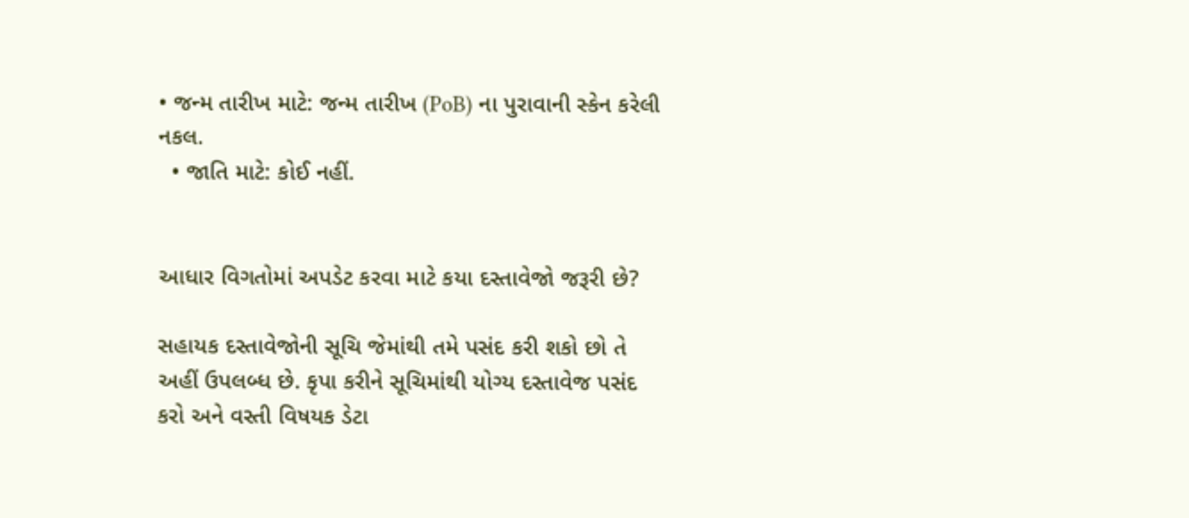• જન્મ તારીખ માટે: જન્મ તારીખ (PoB) ના પુરાવાની સ્કેન કરેલી નકલ.
  • જાતિ માટે: કોઈ નહીં.


આધાર વિગતોમાં અપડેટ કરવા માટે કયા દસ્તાવેજો જરૂરી છે?

સહાયક દસ્તાવેજોની સૂચિ જેમાંથી તમે પસંદ કરી શકો છો તે અહીં ઉપલબ્ધ છે. કૃપા કરીને સૂચિમાંથી યોગ્ય દસ્તાવેજ પસંદ કરો અને વસ્તી વિષયક ડેટા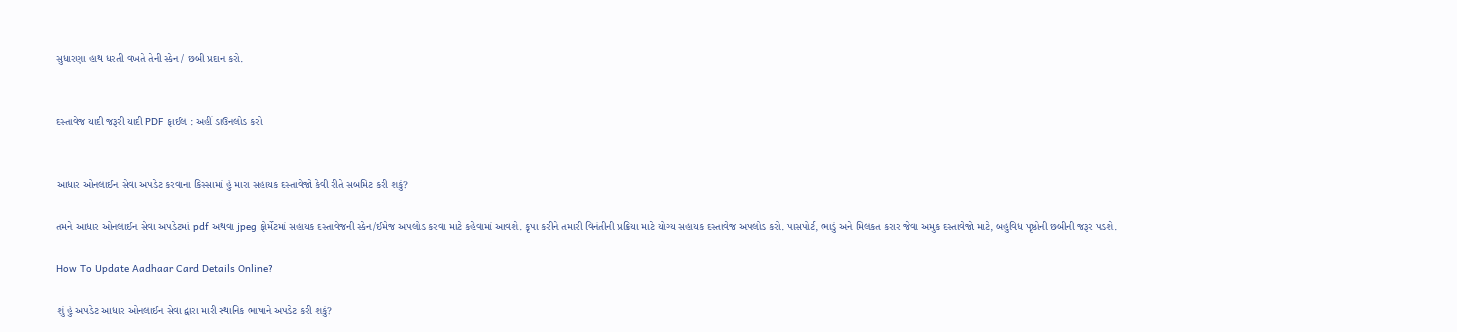સુધારણા હાથ ધરતી વખતે તેની સ્કેન / છબી પ્રદાન કરો.


દસ્તાવેજ યાદી જરૂરી યાદી PDF ફાઈલ : અહીં ડાઉનલોડ કરો


આધાર ઓનલાઈન સેવા અપડેટ કરવાના કિસ્સામાં હું મારા સહાયક દસ્તાવેજો કેવી રીતે સબમિટ કરી શકું?

તમને આધાર ઓનલાઈન સેવા અપડેટમાં pdf અથવા jpeg ફોર્મેટમાં સહાયક દસ્તાવેજની સ્કેન/ઈમેજ અપલોડ કરવા માટે કહેવામાં આવશે. કૃપા કરીને તમારી વિનંતીની પ્રક્રિયા માટે યોગ્ય સહાયક દસ્તાવેજ અપલોડ કરો. પાસપોર્ટ, ભાડું અને મિલકત કરાર જેવા અમુક દસ્તાવેજો માટે, બહુવિધ પૃષ્ઠોની છબીની જરૂર પડશે.

How To Update Aadhaar Card Details Online?

શું હું અપડેટ આધાર ઓનલાઈન સેવા દ્વારા મારી સ્થાનિક ભાષાને અપડેટ કરી શકું?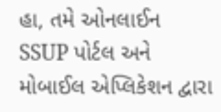હા, તમે ઓનલાઈન SSUP પોર્ટલ અને મોબાઈલ એપ્લિકેશન દ્વારા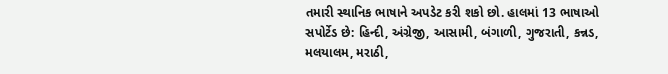તમારી સ્થાનિક ભાષાને અપડેટ કરી શકો છો. હાલમાં 13 ભાષાઓ સપોર્ટેડ છે: હિન્દી, અંગ્રેજી, આસામી, બંગાળી, ગુજરાતી, કન્નડ, મલયાલમ, મરાઠી,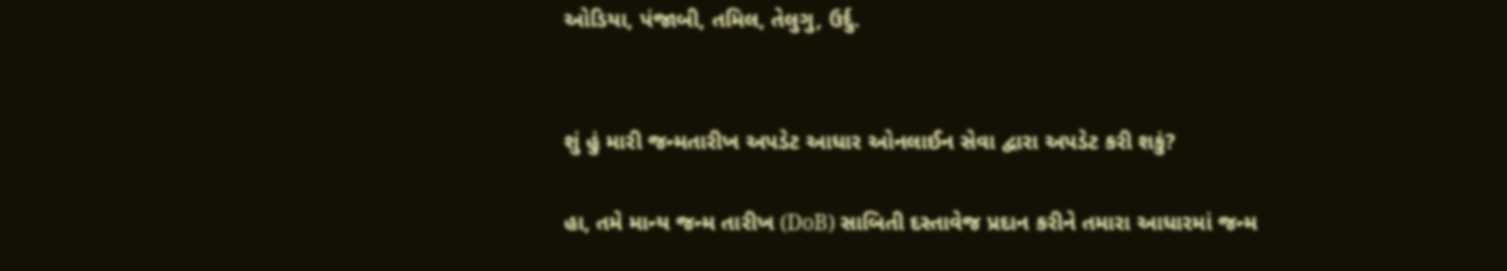ઓડિયા, પંજાબી, તમિલ, તેલુગુ, ઉર્દુ.


શું હું મારી જન્મતારીખ અપડેટ આધાર ઓનલાઈન સેવા દ્વારા અપડેટ કરી શકું?

હા, તમે માન્ય જન્મ તારીખ (DoB) સાબિતી દસ્તાવેજ પ્રદાન કરીને તમારા આધારમાં જન્મ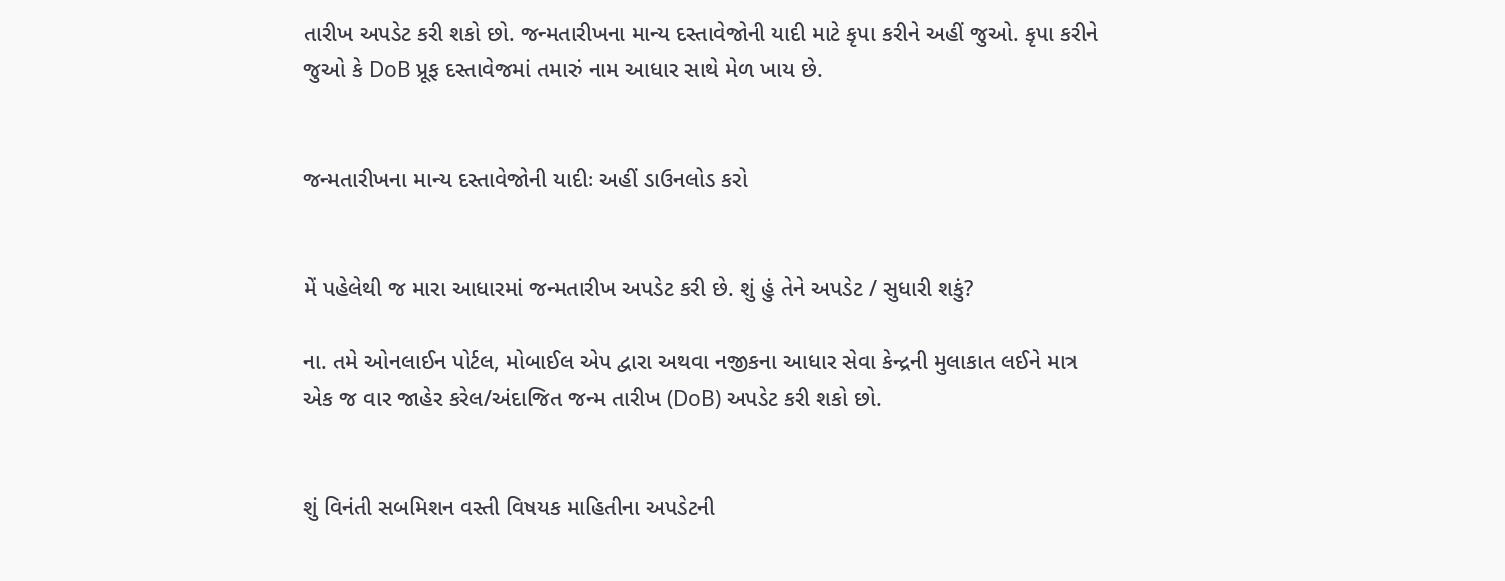તારીખ અપડેટ કરી શકો છો. જન્મતારીખના માન્ય દસ્તાવેજોની યાદી માટે કૃપા કરીને અહીં જુઓ. કૃપા કરીને જુઓ કે DoB પ્રૂફ દસ્તાવેજમાં તમારું નામ આધાર સાથે મેળ ખાય છે.


જન્મતારીખના માન્ય દસ્તાવેજોની યાદીઃ અહીં ડાઉનલોડ કરો


મેં પહેલેથી જ મારા આધારમાં જન્મતારીખ અપડેટ કરી છે. શું હું તેને અપડેટ / સુધારી શકું?

ના. તમે ઓનલાઈન પોર્ટલ, મોબાઈલ એપ દ્વારા અથવા નજીકના આધાર સેવા કેન્દ્રની મુલાકાત લઈને માત્ર એક જ વાર જાહેર કરેલ/અંદાજિત જન્મ તારીખ (DoB) અપડેટ કરી શકો છો.


શું વિનંતી સબમિશન વસ્તી વિષયક માહિતીના અપડેટની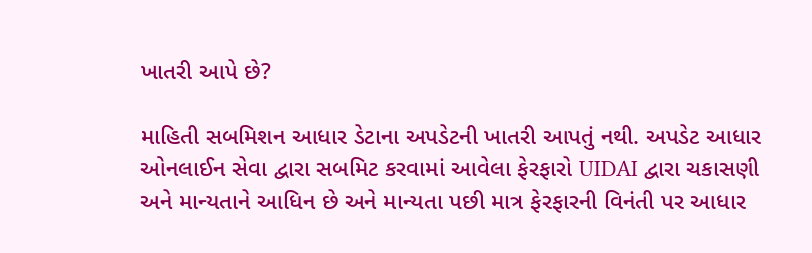ખાતરી આપે છે?

માહિતી સબમિશન આધાર ડેટાના અપડેટની ખાતરી આપતું નથી. અપડેટ આધાર ઓનલાઈન સેવા દ્વારા સબમિટ કરવામાં આવેલા ફેરફારો UIDAI દ્વારા ચકાસણી અને માન્યતાને આધિન છે અને માન્યતા પછી માત્ર ફેરફારની વિનંતી પર આધાર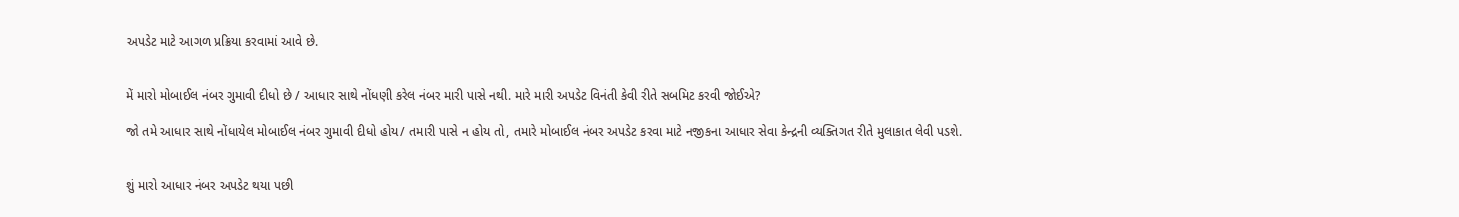અપડેટ માટે આગળ પ્રક્રિયા કરવામાં આવે છે.


મેં મારો મોબાઈલ નંબર ગુમાવી દીધો છે / આધાર સાથે નોંધણી કરેલ નંબર મારી પાસે નથી. મારે મારી અપડેટ વિનંતી કેવી રીતે સબમિટ કરવી જોઈએ?

જો તમે આધાર સાથે નોંધાયેલ મોબાઈલ નંબર ગુમાવી દીધો હોય/ તમારી પાસે ન હોય તો, તમારે મોબાઈલ નંબર અપડેટ કરવા માટે નજીકના આધાર સેવા કેન્દ્રની વ્યક્તિગત રીતે મુલાકાત લેવી પડશે.


શું મારો આધાર નંબર અપડેટ થયા પછી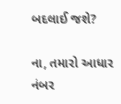બદલાઈ જશે?

ના, તમારો આધાર નંબર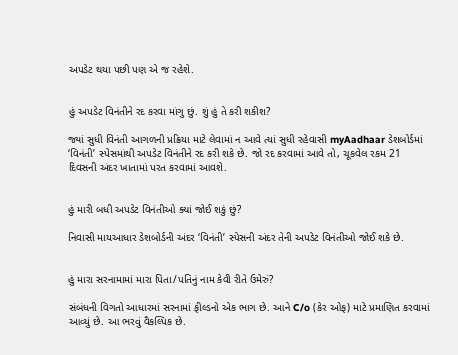અપડેટ થયા પછી પણ એ જ રહેશે.


હું અપડેટ વિનંતીને રદ કરવા માંગુ છું. શું હું તે કરી શકીશ?

જ્યાં સુધી વિનંતી આગળની પ્રક્રિયા માટે લેવામાં ન આવે ત્યાં સુધી રહેવાસી myAadhaar ડેશબોર્ડમાં ‘વિનંતી’ સ્પેસમાંથી અપડેટ વિનંતીને રદ કરી શકે છે. જો રદ કરવામાં આવે તો, ચૂકવેલ રકમ 21 દિવસની અંદર ખાતામાં પરત કરવામાં આવશે.


હું મારી બધી અપડેટ વિનંતીઓ ક્યાં જોઈ શકું છું?

નિવાસી માયઆધાર ડેશબોર્ડની અંદર ‘વિનંતી’ સ્પેસની અંદર તેની અપડેટ વિનંતીઓ જોઈ શકે છે.


હું મારા સરનામામાં મારા પિતા/પતિનું નામ કેવી રીતે ઉમેરું?

સંબંધની વિગતો આધારમાં સરનામાં ફીલ્ડનો એક ભાગ છે. આને C/o (કેર ઓફ) માટે પ્રમાણિત કરવામાં આવ્યું છે. આ ભરવું વૈકલ્પિક છે.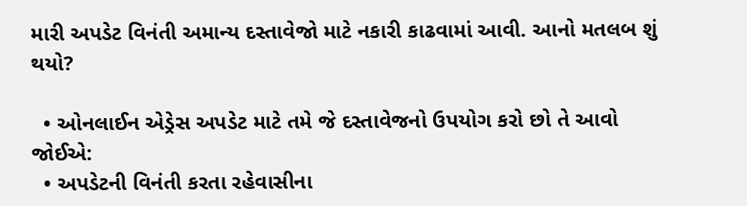મારી અપડેટ વિનંતી અમાન્ય દસ્તાવેજો માટે નકારી કાઢવામાં આવી. આનો મતલબ શું થયો?

  • ઓનલાઈન એડ્રેસ અપડેટ માટે તમે જે દસ્તાવેજનો ઉપયોગ કરો છો તે આવો જોઈએ:
  • અપડેટની વિનંતી કરતા રહેવાસીના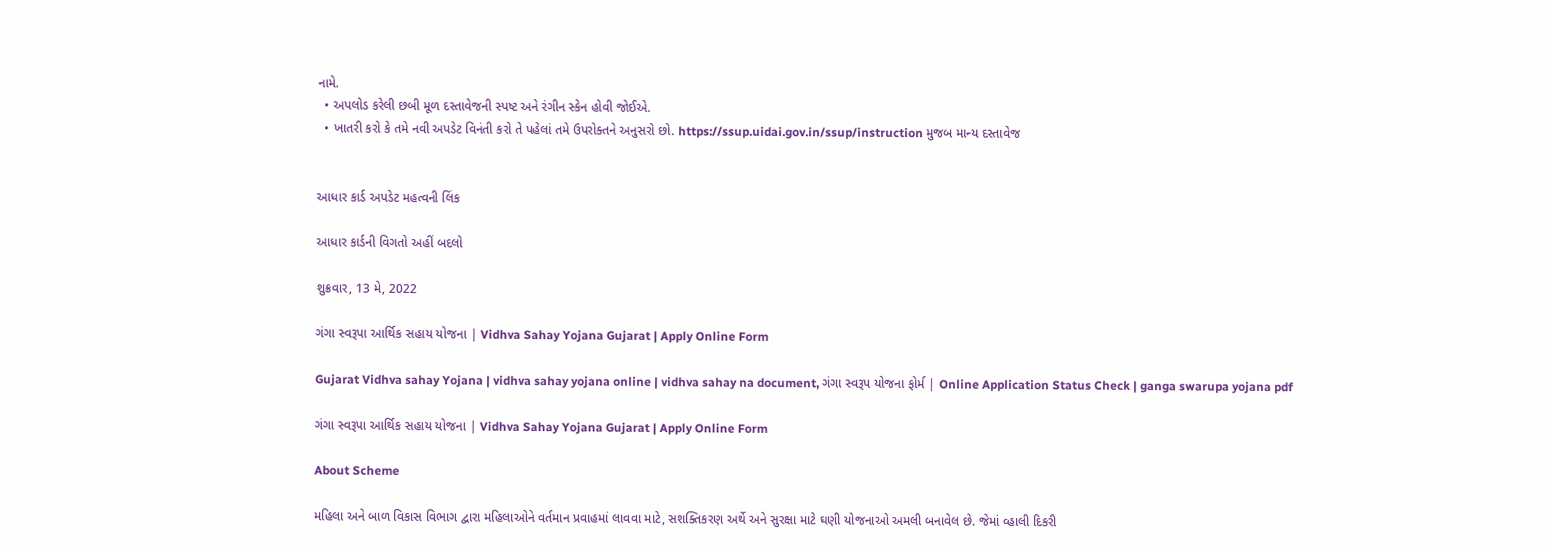નામે.
  • અપલોડ કરેલી છબી મૂળ દસ્તાવેજની સ્પષ્ટ અને રંગીન સ્કેન હોવી જોઈએ.
  • ખાતરી કરો કે તમે નવી અપડેટ વિનંતી કરો તે પહેલાં તમે ઉપરોક્તને અનુસરો છો. https://ssup.uidai.gov.in/ssup/instruction મુજબ માન્ય દસ્તાવેજ


આધાર કાર્ડ અપડેટ મહત્વની લિંક

આધાર કાર્ડની વિગતો અહીં બદલો

શુક્રવાર, 13 મે, 2022

ગંગા સ્વરૂપા આર્થિક સહાય યોજના | Vidhva Sahay Yojana Gujarat | Apply Online Form

Gujarat Vidhva sahay Yojana | vidhva sahay yojana online | vidhva sahay na document, ગંગા સ્વરૂપ યોજના ફોર્મ | Online Application Status Check | ganga swarupa yojana pdf

ગંગા સ્વરૂપા આર્થિક સહાય યોજના | Vidhva Sahay Yojana Gujarat | Apply Online Form

About Scheme

મહિલા અને બાળ વિકાસ વિભાગ દ્વારા મહિલાઓને વર્તમાન પ્રવાહમાં લાવવા માટે, સશક્તિકરણ અર્થે અને સુરક્ષા માટે ઘણી યોજનાઓ અમલી બનાવેલ છે. જેમાં વ્હાલી દિકરી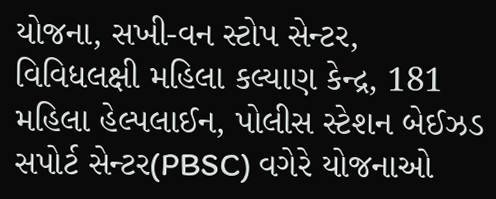યોજના, સખી-વન સ્ટોપ સેન્‍ટર, વિવિધલક્ષી મહિલા કલ્યાણ કેન્‍દ્ર, 181 મહિલા હેલ્પલાઈન, પોલીસ સ્ટેશન બેઈઝડ સપોર્ટ સેન્‍ટર(PBSC) વગેરે યોજનાઓ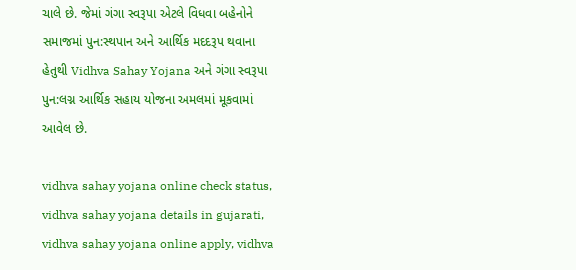ચાલે છે. જેમાં ગંગા સ્વરૂપા એટલે વિધવા બહેનોને સમાજમાં પુન:સ્થપાન અને આર્થિક મદદરૂપ થવાના હેતુથી Vidhva Sahay Yojana અને ગંગા સ્વરૂપા પુન:લગ્ન આર્થિક સહાય યોજના અમલમાં મૂકવામાં આવેલ છે.

vidhva sahay yojana online check status, vidhva sahay yojana details in gujarati, vidhva sahay yojana online apply, vidhva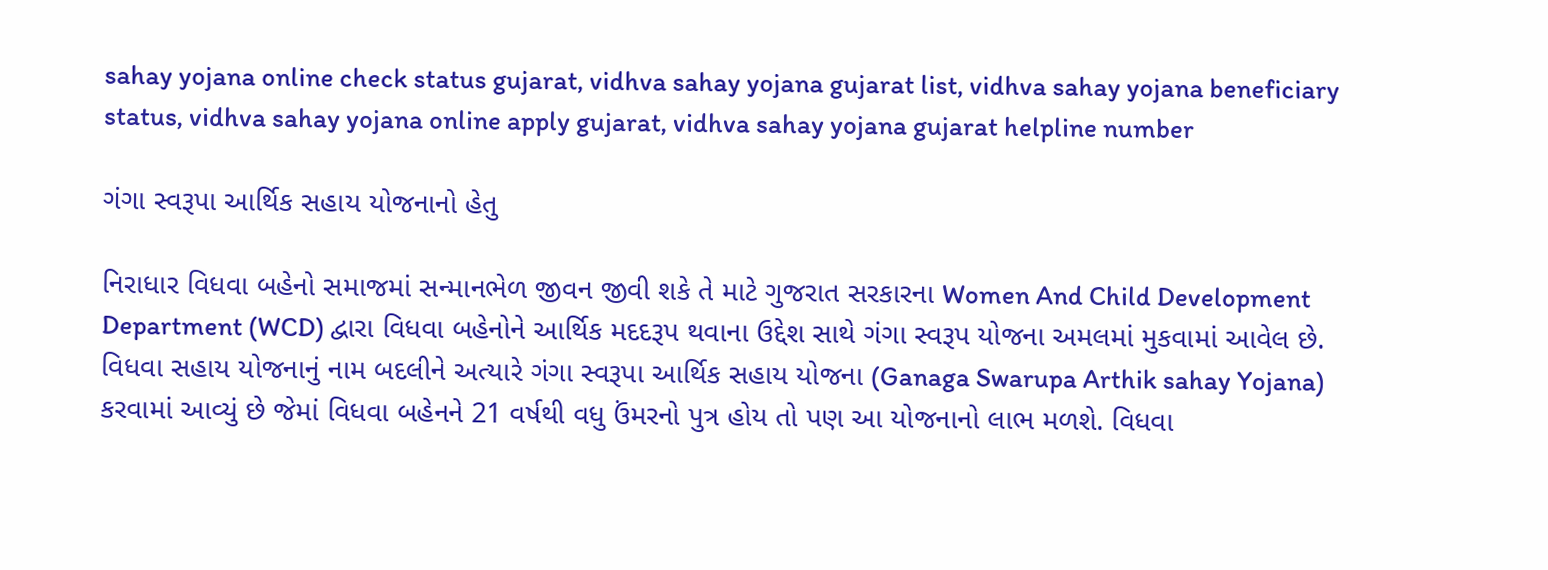sahay yojana online check status gujarat, vidhva sahay yojana gujarat list, vidhva sahay yojana beneficiary status, vidhva sahay yojana online apply gujarat, vidhva sahay yojana gujarat helpline number

ગંગા સ્વરૂપા આર્થિક સહાય યોજનાનો હેતુ

નિરાધાર વિધવા બહેનો સમાજમાં સન્માનભેળ જીવન જીવી શકે તે માટે ગુજરાત સરકારના Women And Child Development Department (WCD) દ્વારા વિધવા બહેનોને આર્થિક મદદરૂપ થવાના ઉદ્દેશ સાથે ગંગા સ્વરૂપ યોજના અમલમાં મુકવામાં આવેલ છે. વિધવા સહાય યોજનાનું નામ બદલીને અત્યારે ગંગા સ્વરૂપા આર્થિક સહાય યોજના (Ganaga Swarupa Arthik sahay Yojana) કરવામાં આવ્યું છે જેમાં વિધવા બહેનને 21 વર્ષથી વધુ ઉંમરનો પુત્ર હોય તો પણ આ યોજનાનો લાભ મળશે. વિધવા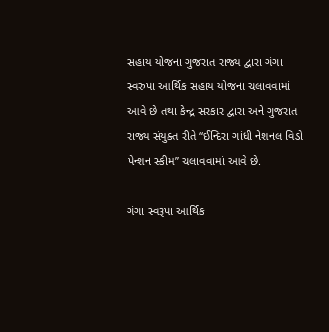સહાય યોજના ગુજરાત રાજ્ય દ્વારા ગંગા સ્વરુપા આર્થિક સહાય યોજના ચલાવવામાં આવે છે તથા કેન્‍દ્ર સરકાર દ્વારા અને ગુજરાત રાજ્ય સંયુક્ત રીતે “ઈન્‍દિરા ગાંધી નેશનલ વિ‍ડો પેન્શન સ્કીમ” ચલાવવામાં આવે છે.

ગંગા સ્વરૂપા આર્થિક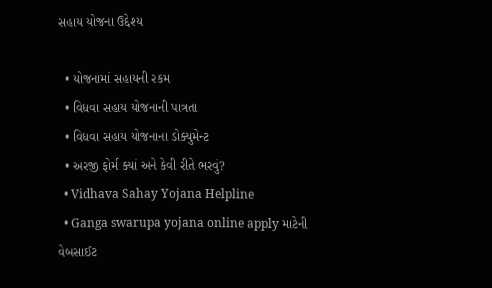સહાય યોજના ઉદ્દેશ્ય

  • યોજનામાં સહાયની રકમ
  • વિધવા સહાય યોજનાની પાત્રતા
  • વિધવા સહાય યોજનાના ડોક્યુમેન્‍ટ
  • અરજી ફોર્મ ક્યાં અને કેવી રીતે ભરવું?
  • Vidhava Sahay Yojana Helpline
  • Ganga swarupa yojana online apply માટેની વેબસાઈટ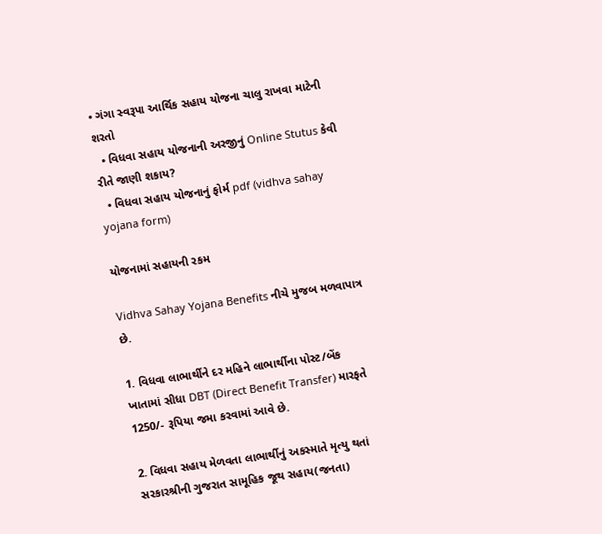• ગંગા સ્વરૂપા આર્થિક સહાય યોજના ચાલુ રાખવા માટેની શરતો
  • વિધવા સહાય યોજનાની અરજીનું Online Stutus કેવી રીતે જાણી શકાય?
  • વિધવા સહાય યોજનાનું ફોર્મ pdf (vidhva sahay yojana form)

યોજનામાં સહાયની રકમ

Vidhva Sahay Yojana Benefits નીચે મુજબ મળવાપાત્ર છે.

1. વિધવા લાભાર્થીને દર મહિને લાભાર્થીના પોસ્ટ/બેંક ખાતામાં સીધા DBT (Direct Benefit Transfer) મારફતે 1250/- રૂપિયા જમા કરવામાં આવે છે.

2. વિધવા સહાય મેળવતા લાભાર્થીનું અકસ્માતે મૃત્યુ થતાં સરકારશ્રીની ગુજરાત સામૂહિક જૂથ સહાય(જનતા)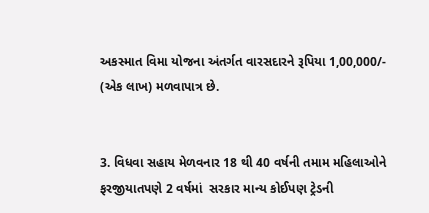અકસ્માત વિમા યોજના અંતર્ગત વારસદારને રૂપિયા 1,00,000/- (એક લાખ) મળવાપાત્ર છે.


3. વિધવા સહાય મેળવનાર 18 થી 40 વર્ષની તમામ મહિલાઓને ફરજીયાતપણે 2 વર્ષમાં  સરકાર માન્ય કોઈપણ ટ્રેડની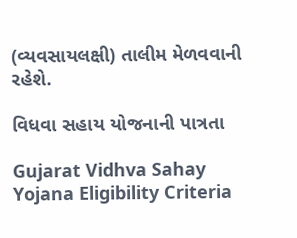(વ્યવસાયલક્ષી) તાલીમ મેળવવાની રહેશે.

વિધવા સહાય યોજનાની પાત્રતા

Gujarat Vidhva Sahay Yojana Eligibility Criteria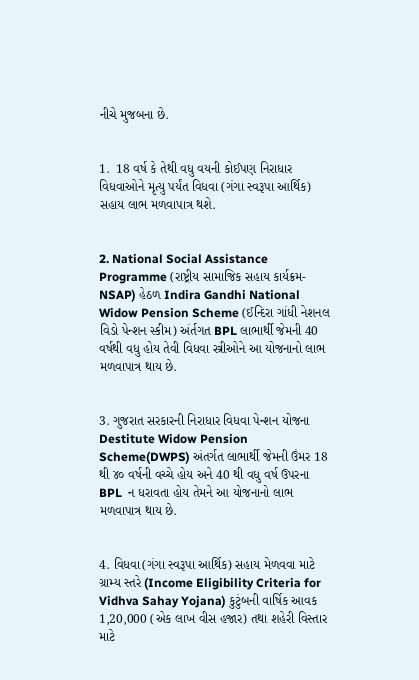નીચે મુજબના છે.


1.  18 વર્ષ કે તેથી વધુ વયની કોઈપણ નિરાધાર વિધવાઓને મૃત્યુ પર્યંત વિધવા (ગંગા સ્વરૂપા આર્થિક) સહાય લાભ મળવાપાત્ર થશે.


2. National Social Assistance Programme (રાષ્ટ્રીય સામાજિક સહાય કાર્યક્રમ-NSAP) હેઠળ Indira Gandhi National Widow Pension Scheme (ઈન્‍દિરા ગાંધી નેશનલ વિડો પેન્‍શન સ્કીમ) અંર્તગત BPL લાભાર્થી જેમની 40 વર્ષથી વધુ હોય તેવી વિધવા સ્ત્રીઓને આ યોજનાનો લાભ મળવાપાત્ર થાય છે.


3. ગુજરાત સરકારની નિરાધાર વિધવા પેન્‍શન યોજના Destitute Widow Pension Scheme(DWPS) અંતર્ગત લાભાર્થી જેમની ઉંમર 18 થી ૪૦ વર્ષની વચ્ચે હોય અને 40 થી વધુ વર્ષ ઉપરના BPL  ન ધરાવતા હોય તેમને આ યોજનાનો લાભ મળવાપાત્ર થાય છે.


4. વિધવા(ગંગા સ્વરૂપા આર્થિક) સહાય મેળવવા માટે ગ્રામ્ય સ્તરે (Income Eligibility Criteria for Vidhva Sahay Yojana) કુટુંબની વાર્ષિક આવક 1,20,000 (એક લાખ વીસ હજાર) તથા શહેરી વિસ્તાર માટે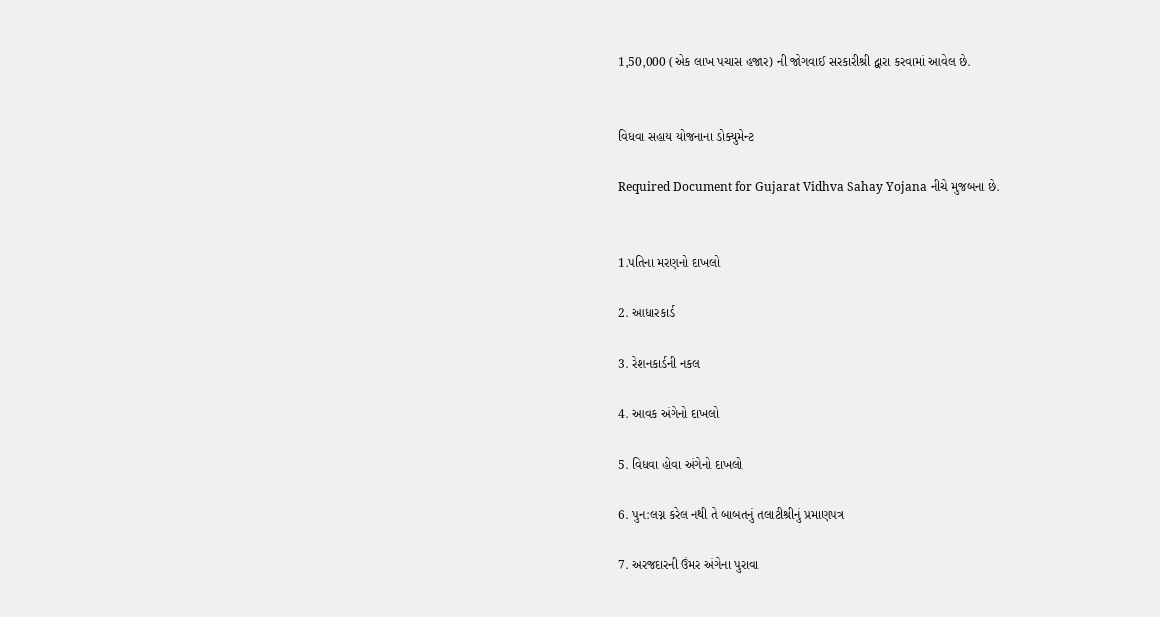1,50,000 (એક લાખ પચાસ હજાર) ની જોગવાઈ સરકારીશ્રી દ્વારા કરવામાં આવેલ છે.


વિધવા સહાય યોજનાના ડોક્યુમેન્‍ટ

Required Document for Gujarat Vidhva Sahay Yojana નીચે મુજબના છે.


1.પતિના મરણનો દાખલો

2. આધારકાર્ડ

3. રેશનકાર્ડની નકલ

4. આવક અંગેનો દાખલો

5. વિધવા હોવા અંગેનો દાખલો

6. પુન:લગ્ન કરેલ નથી તે બાબતનું તલાટીશ્રીનું પ્રમાણપત્ર

7. અરજદારની ઉંમર અંગેના પુરાવા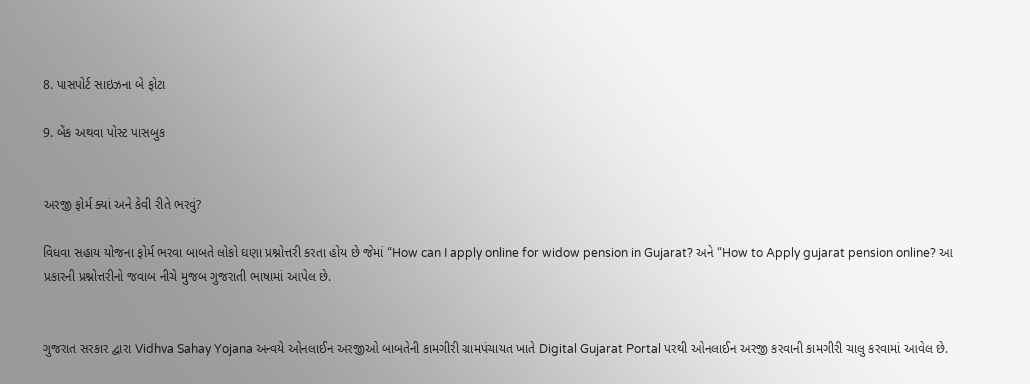8. પાસપોર્ટ સાઇઝના બે ફોટા

9. બેંક અથવા પોસ્ટ પાસબુક


અરજી ફોર્મ ક્યાં અને કેવી રીતે ભરવું?

વિધવા સહાય યોજના ફોર્મ ભરવા બાબતે લોકો ઘણા પ્રશ્નોત્તરી કરતા હોય છે જેમાં “How can I apply online for widow pension in Gujarat? અને “How to Apply gujarat pension online? આ પ્રકારની પ્રશ્નોત્તરીનો જવાબ નીચે મુજબ ગુજરાતી ભાષામાં આપેલ છે.


ગુજરાત સરકાર દ્વારા Vidhva Sahay Yojana અન્‍વયે ઓનલાઈન અરજીઓ બાબતેની કામગીરી ગ્રામપંચાયત ખાતે Digital Gujarat Portal પરથી ઓનલાઈન અરજી કરવાની કામગીરી ચાલુ કરવામાં આવેલ છે.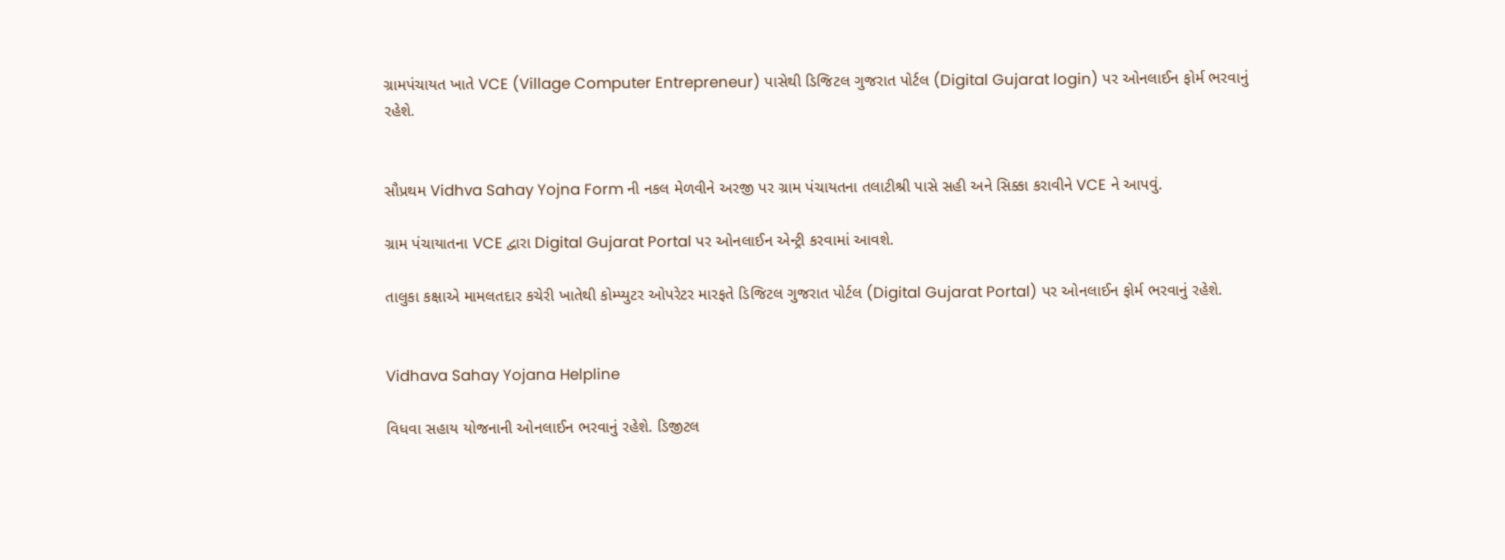ગ્રામપંચાયત ખાતે VCE (Village Computer Entrepreneur) પાસેથી ડિજિટલ ગુજરાત પોર્ટલ (Digital Gujarat login) પર ઓનલાઈન ફોર્મ ભરવાનું રહેશે.


સૌપ્રથમ Vidhva Sahay Yojna Form ની નકલ મેળવીને અરજી પર ગ્રામ પંચાયતના તલાટીશ્રી પાસે સહી અને સિક્કા કરાવીને VCE ને આપવું.

ગ્રામ પંચાયાતના VCE દ્વારા Digital Gujarat Portal પર ઓનલાઈન એન્‍ટ્રી કરવામાં આવશે.

તાલુકા કક્ષાએ મામલતદાર કચેરી ખાતેથી કોમ્પ્યુટર ઓપરેટર મારફતે ડિજિટલ ગુજરાત પોર્ટલ (Digital Gujarat Portal) પર ઓનલાઈન ફોર્મ ભરવાનું રહેશે.


Vidhava Sahay Yojana Helpline

વિધવા સહાય યોજનાની ઓનલાઈન ભરવાનું રહેશે. ડિજીટલ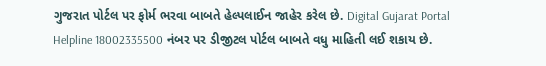ગુજરાત પોર્ટલ પર ફોર્મ ભરવા બાબતે હેલ્પલાઈન જાહેર કરેલ છે. Digital Gujarat Portal Helpline 18002335500 નંબર પર ડીજીટલ પોર્ટલ બાબતે વધુ માહિતી લઈ શકાય છે.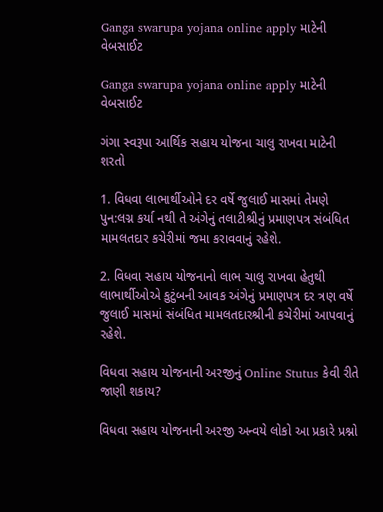Ganga swarupa yojana online apply માટેની વેબસાઈટ

Ganga swarupa yojana online apply માટેની વેબસાઈટ

ગંગા સ્વરૂપા આર્થિક સહાય યોજના ચાલુ રાખવા માટેની શરતો

1. વિધવા લાભાર્થીઓને દર વર્ષે જુલાઈ માસમાં તેમણે પુન:લગ્ન કર્યા નથી તે અંગેનું તલાટીશ્રીનું પ્રમાણપત્ર સંબંધિત મામલતદાર કચેરીમાં જમા કરાવવાનું રહેશે.

2. વિધવા સહાય યોજનાનો લાભ ચાલુ રાખવા હેતુથી લાભાર્થીઓએ કુટુંબની આવક અંગેનું પ્રમાણપત્ર દર ત્રણ વર્ષે જુલાઈ માસમાં સંબંધિત મામલતદારશ્રીની કચેરીમાં આપવાનું રહેશે.

વિધવા સહાય યોજનાની અરજીનું Online Stutus કેવી રીતે જાણી શકાય?

વિધવા સહાય યોજનાની અરજી અન્‍વયે લોકો આ પ્રકારે પ્રશ્નો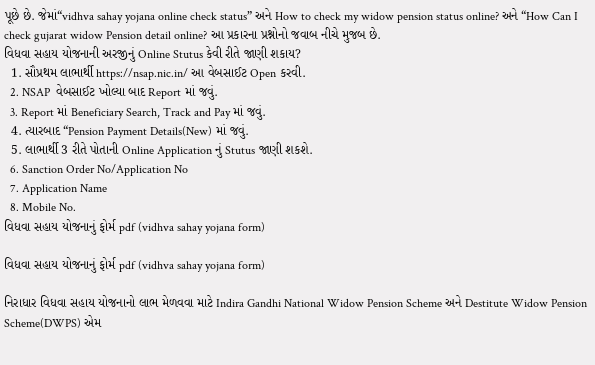પૂછે છે. જેમાં“vidhva sahay yojana online check status” અને How to check my widow pension status online? અને “How Can I check gujarat widow Pension detail online? આ પ્રકારના પ્રશ્નોનો જવાબ નીચે મુજબ છે.
વિધવા સહાય યોજનાની અરજીનું Online Stutus કેવી રીતે જાણી શકાય?
  1. સૌપ્રથમ લાભાર્થી https://nsap.nic.in/ આ વેબસાઈટ Open કરવી.
  2. NSAP  વેબસાઈટ ખોલ્યા બાદ Report માં જવું.
  3. Report માં Beneficiary Search, Track and Pay માં જવું.
  4. ત્યારબાદ “Pension Payment Details(New) માં જવું.
  5. લાભાર્થી 3 રીતે પોતાની Online Application નું Stutus જાણી શકશે.
  6. Sanction Order No/Application No
  7. Application Name
  8. Mobile No.
વિધવા સહાય યોજનાનું ફોર્મ pdf (vidhva sahay yojana form)

વિધવા સહાય યોજનાનું ફોર્મ pdf (vidhva sahay yojana form)

નિરાધાર વિધવા સહાય યોજનાનો લાભ મેળવવા માટે Indira Gandhi National Widow Pension Scheme અને Destitute Widow Pension Scheme(DWPS) એમ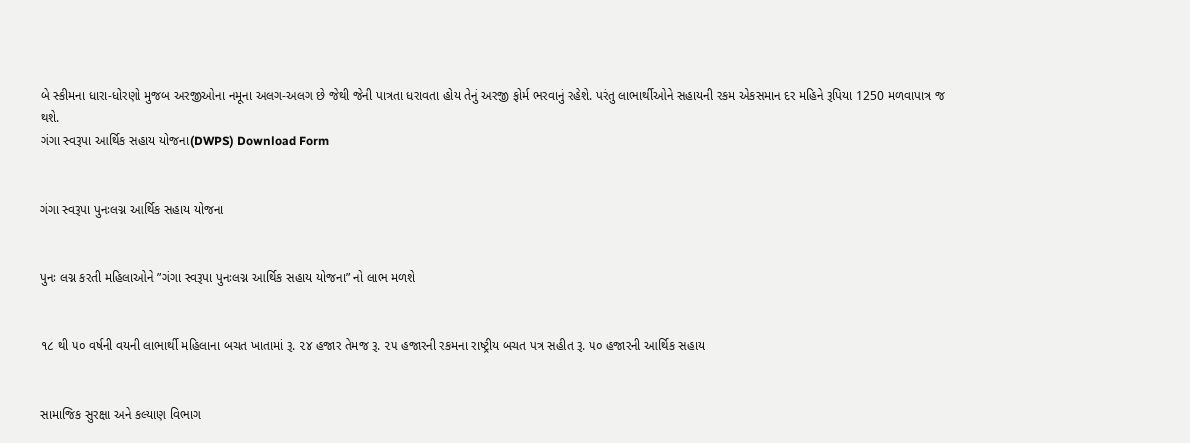બે સ્કીમના ધારા-ધોરણો મુજબ અરજીઓના નમૂના અલગ-અલગ છે જેથી જેની પાત્રતા ધરાવતા હોય તેનું અરજી ફોર્મ ભરવાનું રહેશે. પરંતુ લાભાર્થીઓને સહાયની રકમ એકસમાન દર મહિને રૂપિયા 1250 મળવાપાત્ર જ થશે.
ગંગા સ્વરૂપા આર્થિક સહાય યોજના(DWPS) Download Form


ગંગા સ્વરૂપા પુનઃલગ્ન આર્થિક સહાય યોજના


પુનઃ લગ્ન કરતી મહિલાઓને ”ગંગા સ્વરૂપા પુનઃલગ્ન આર્થિક સહાય યોજના” નો લાભ મળશે


૧૮ થી ૫૦ વર્ષની વયની લાભાર્થી મહિલાના બચત ખાતામાં રૂ. ૨૪ હજાર તેમજ રૂ. ૨૫ હજારની રકમના રાષ્ટ્રીય બચત પત્ર સહીત રૂ. ૫૦ હજારની આર્થિક સહાય


સામાજિક સુરક્ષા અને કલ્યાણ વિભાગ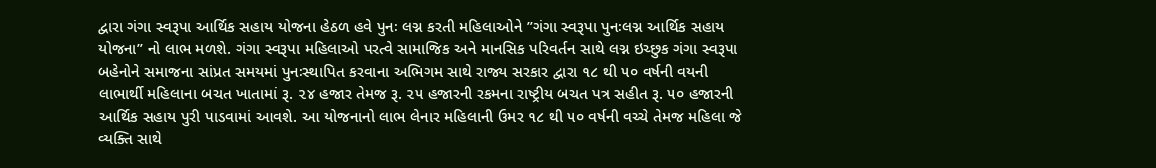દ્વારા ગંગા સ્વરૂપા આર્થિક સહાય યોજના હેઠળ હવે પુનઃ લગ્ન કરતી મહિલાઓને ”ગંગા સ્વરૂપા પુનઃલગ્ન આર્થિક સહાય યોજના” નો લાભ મળશે. ગંગા સ્વરૂપા મહિલાઓ પરત્વે સામાજિક અને માનસિક પરિવર્તન સાથે લગ્ન ઇચ્છુક ગંગા સ્વરૂપા બહેનોને સમાજના સાંપ્રત સમયમાં પુનઃસ્થાપિત કરવાના અભિગમ સાથે રાજ્ય સરકાર દ્વારા ૧૮ થી ૫૦ વર્ષની વયની લાભાર્થી મહિલાના બચત ખાતામાં રૂ. ૨૪ હજાર તેમજ રૂ. ૨૫ હજારની રકમના રાષ્ટ્રીય બચત પત્ર સહીત રૂ. ૫૦ હજારની આર્થિક સહાય પુરી પાડવામાં આવશે. આ યોજનાનો લાભ લેનાર મહિલાની ઉમર ૧૮ થી ૫૦ વર્ષની વચ્ચે તેમજ મહિલા જે વ્યક્તિ સાથે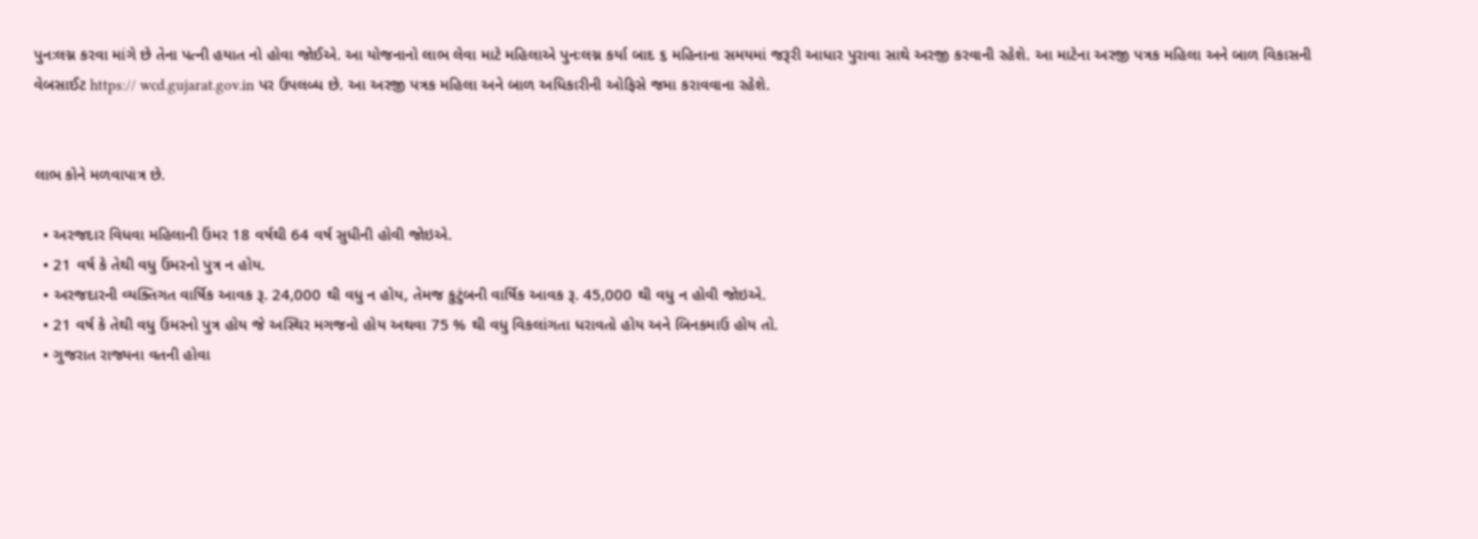પુનઃલગ્ન કરવા માંગે છે તેના પત્ની હયાત નો હોવા જોઈએ. આ યોજનાનો લાભ લેવા માટે મહિલાએ પુનઃલગ્ન કર્યા બાદ ૬ મહિનાના સમયમાં જરૂરી આધાર પુરાવા સાથે અરજી કરવાની રહેશે. આ માટેના અરજી પત્રક મહિલા અને બાળ વિકાસની વેબસાઈટ https:// wcd.gujarat.gov.in પર ઉપલબ્ધ છે. આ અરજી પત્રક મહિલા અને બાળ અધિકારીની ઓફિસે જમા કરાવવાના રહેશે.


લાભ કોને મળવાપાત્ર છે.

  • અરજદાર વિધવા મહિલાની ઉંમર 18 વર્ષથી 64 વર્ષ સુધીની હોવી જોઇએ.
  • 21 વર્ષ કે તેથી વધુ ઉંમરનો પુત્ર ન હોય.
  • અરજદારની વ્યક્તિગત વાર્ષિક આવક રૂ. 24,000 થી વધુ ન હોય, તેમજ કુટુંબની વાર્ષિક આવક રૂ. 45,000 થી વધુ ન હોવી જોઇએ.
  • 21 વર્ષ કે તેથી વધુ ઉંમરનો પુત્ર હોય જે અસ્થિર મગજનો હોય અથવા 75 % થી વધુ વિકલાંગતા ધરાવતો હોય અને બિનકમાઉ હોય તો.
  • ગુજરાત રાજ્યના વતની હોવા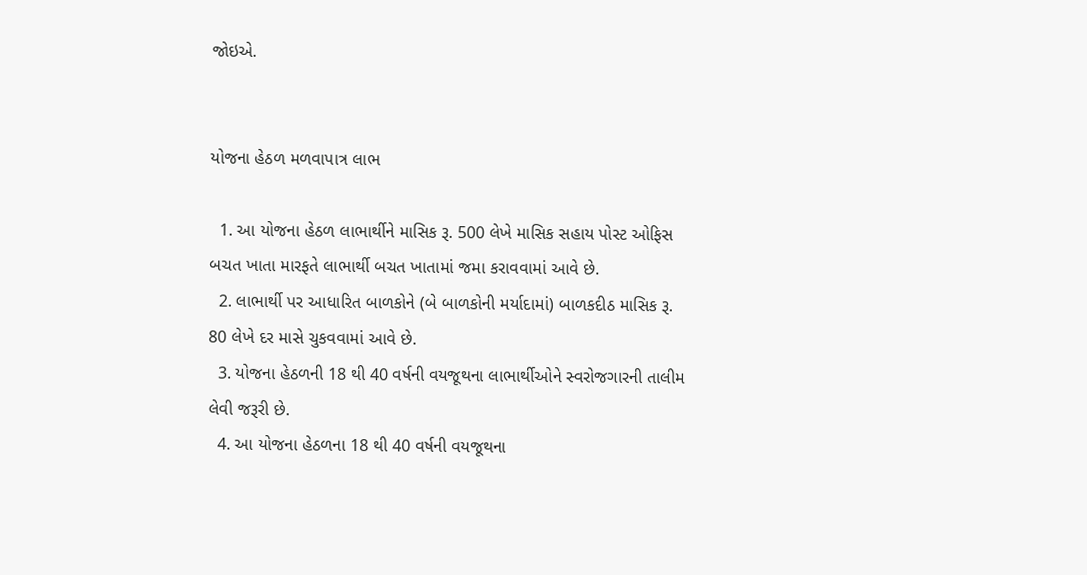જોઇએ.


યોજના હેઠળ મળવાપાત્ર લાભ

  1. આ યોજના હેઠળ લાભાર્થીને માસિક રૂ. 500 લેખે માસિક સહાય પોસ્ટ ઓફિસ બચત ખાતા મારફતે લાભાર્થી બચત ખાતામાં જમા કરાવવામાં આવે છે.
  2. લાભાર્થી પર આધારિત બાળકોને (બે બાળકોની મર્યાદામાં) બાળકદીઠ માસિક રૂ. 80 લેખે દર માસે ચુકવવામાં આવે છે.
  3. યોજના હેઠળની 18 થી 40 વર્ષની વયજૂથના લાભાર્થીઓને સ્વરોજગારની તાલીમ લેવી જરૂરી છે.
  4. આ યોજના હેઠળના 18 થી 40 વર્ષની વયજૂથના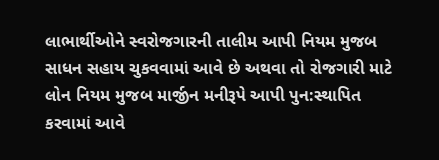લાભાર્થીઓને સ્વરોજગારની તાલીમ આપી નિયમ મુજબ સાધન સહાય ચુકવવામાં આવે છે અથવા તો રોજગારી માટે લોન નિયમ મુજબ માર્જીન મનીરૂપે આપી પુન:સ્થાપિત કરવામાં આવે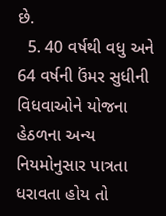છે.
  5. 40 વર્ષથી વધુ અને 64 વર્ષની ઉંમર સુધીની વિધવાઓને યોજના હેઠળના અન્ય નિયમોનુસાર પાત્રતા ધરાવતા હોય તો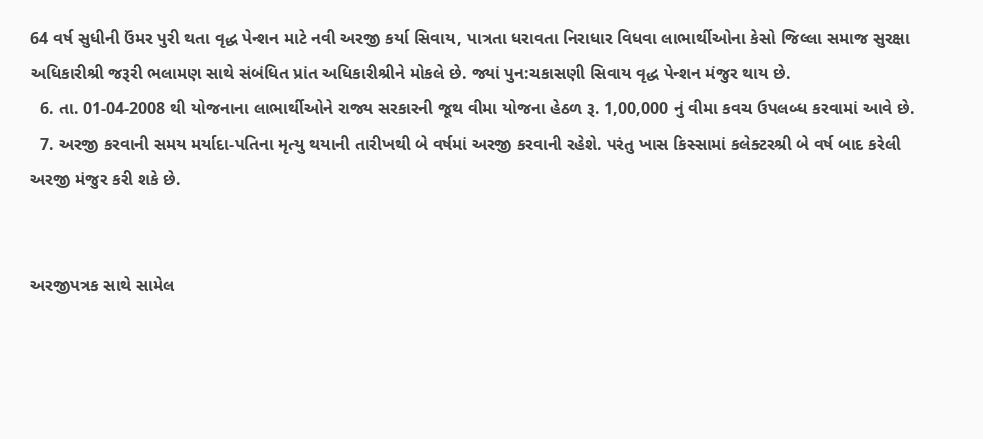64 વર્ષ સુધીની ઉંમર પુરી થતા વૃદ્ધ પેન્શન માટે નવી અરજી કર્યા સિવાય, પાત્રતા ધરાવતા નિરાધાર વિધવા લાભાર્થીઓના કેસો જિલ્લા સમાજ સુરક્ષા અધિકારીશ્રી જરૂરી ભલામણ સાથે સંબંધિત પ્રાંત અધિકારીશ્રીને મોકલે છે. જ્યાં પુન:ચકાસણી સિવાય વૃદ્ધ પેન્શન મંજુર થાય છે.
  6. તા. 01-04-2008 થી યોજનાના લાભાર્થીઓને રાજ્ય સરકારની જૂથ વીમા યોજના હેઠળ રૂ. 1,00,000 નું વીમા કવચ ઉપલબ્ધ કરવામાં આવે છે.
  7. અરજી કરવાની સમય મર્યાદા-પતિના મૃત્યુ થયાની તારીખથી બે વર્ષમાં અરજી કરવાની રહેશે. પરંતુ ખાસ કિસ્સામાં કલેક્ટરશ્રી બે વર્ષ બાદ કરેલી અરજી મંજુર કરી શકે છે.


અરજીપત્રક સાથે સામેલ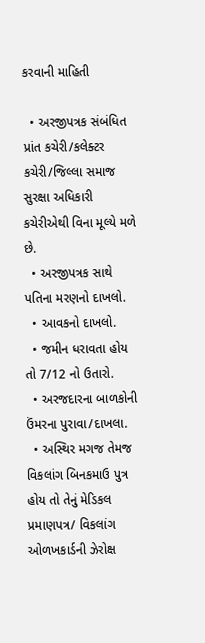કરવાની માહિતી

  • અરજીપત્રક સંબંધિત પ્રાંત કચેરી/કલેક્ટર કચેરી/જિલ્લા સમાજ સુરક્ષા અધિકારી કચેરીએથી વિના મૂલ્યે મળે છે.
  • અરજીપત્રક સાથે પતિના મરણનો દાખલો.
  • આવકનો દાખલો.
  • જમીન ધરાવતા હોય તો 7/12 નો ઉતારો.
  • અરજદારના બાળકોની ઉંમરના પુરાવા/દાખલા.
  • અસ્થિર મગજ તેમજ વિકલાંગ બિનકમાઉ પુત્ર હોય તો તેનું મેડિકલ પ્રમાણપત્ર/ વિકલાંગ ઓળખકાર્ડની ઝેરોક્ષ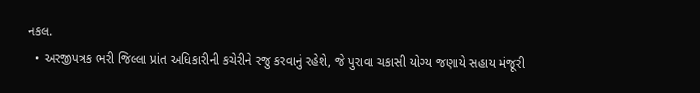નકલ.
  • અરજીપત્રક ભરી જિલ્લા પ્રાંત અધિકારીની કચેરીને રજુ કરવાનું રહેશે, જે પુરાવા ચકાસી યોગ્ય જણાયે સહાય મંજૂરી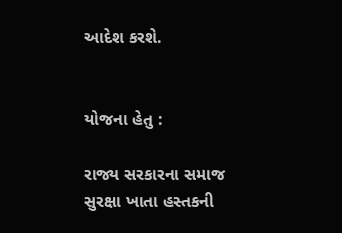આદેશ કરશે.


યોજના હેતુ :

રાજ્ય સરકારના સમાજ સુરક્ષા ખાતા હસ્તકની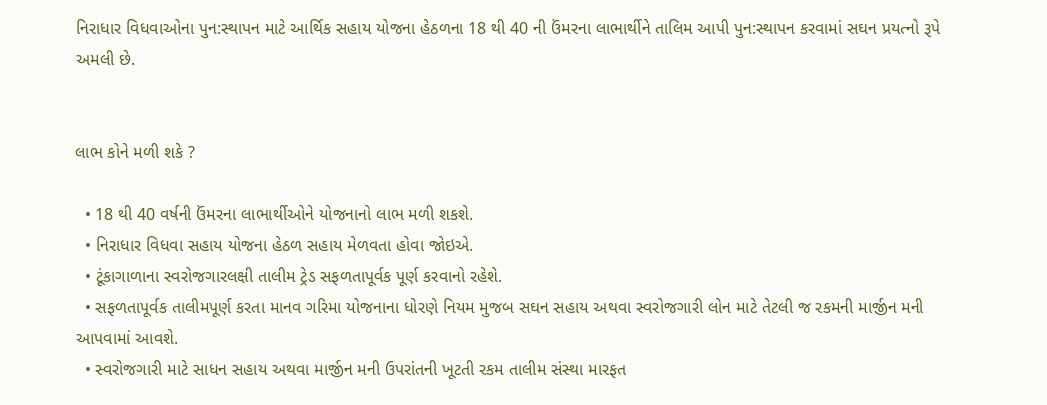નિરાધાર વિધવાઓના પુન:સ્થાપન માટે આર્થિક સહાય યોજના હેઠળના 18 થી 40 ની ઉંમરના લાભાર્થીને તાલિમ આપી પુન:સ્થાપન કરવામાં સઘન પ્રયત્નો રૂપે અમલી છે.


લાભ કોને મળી શકે ?

  • 18 થી 40 વર્ષની ઉંમરના લાભાર્થીઓને યોજનાનો લાભ મળી શકશે.
  • નિરાધાર વિધવા સહાય યોજના હેઠળ સહાય મેળવતા હોવા જોઇએ.
  • ટૂંકાગાળાના સ્વરોજગારલક્ષી તાલીમ ટ્રેડ સફળતાપૂર્વક પૂર્ણ કરવાનો રહેશે.
  • સફળતાપૂર્વક તાલીમપૂર્ણ કરતા માનવ ગરિમા યોજનાના ધોરણે નિયમ મુજબ સઘન સહાય અથવા સ્વરોજગારી લોન માટે તેટલી જ રકમની માર્જીન મની આપવામાં આવશે.
  • સ્વરોજગારી માટે સાધન સહાય અથવા માર્જીન મની ઉપરાંતની ખૂટતી રકમ તાલીમ સંસ્થા મારફત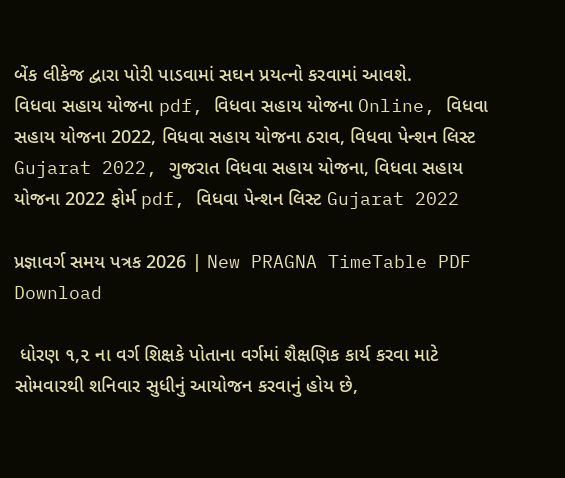બેંક લીકેજ દ્વારા પોરી પાડવામાં સઘન પ્રયત્નો કરવામાં આવશે.
વિધવા સહાય યોજના pdf, વિધવા સહાય યોજના Online, વિધવા સહાય યોજના 2022, વિધવા સહાય યોજના ઠરાવ, વિધવા પેન્શન લિસ્ટ Gujarat 2022, ગુજરાત વિધવા સહાય યોજના, વિધવા સહાય યોજના 2022 ફોર્મ pdf, વિધવા પેન્શન લિસ્ટ Gujarat 2022

પ્રજ્ઞાવર્ગ સમય પત્રક 2026 | New PRAGNA TimeTable PDF Download

 ધોરણ ૧,૨ ના વર્ગ શિક્ષકે પોતાના વર્ગમાં શૈક્ષણિક કાર્ય કરવા માટે સોમવારથી શનિવાર સુધીનું આયોજન કરવાનું હોય છે,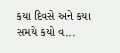કયા દિવસે અને કયા સમયે કયો વ...